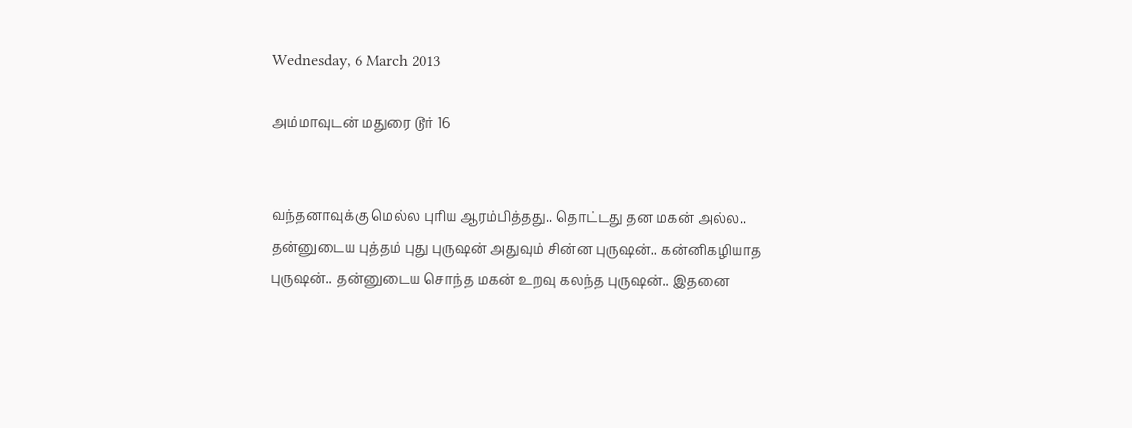Wednesday, 6 March 2013

அம்மாவுடன் மதுரை டூர் 16


வந்தனாவுக்கு மெல்ல புரிய ஆரம்பித்தது.. தொட்டது தன மகன் அல்ல.. தன்னுடைய புத்தம் புது புருஷன் அதுவும் சின்ன புருஷன்.. கன்னிகழியாத புருஷன்.. தன்னுடைய சொந்த மகன் உறவு கலந்த புருஷன்.. இதனை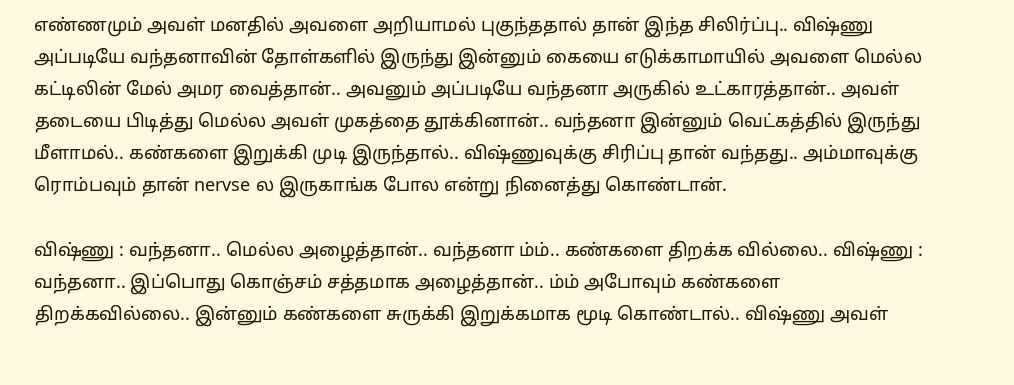எண்ணமும் அவள் மனதில் அவளை அறியாமல் புகுந்ததால் தான் இந்த சிலிர்ப்பு.. விஷ்ணு அப்படியே வந்தனாவின் தோள்களில் இருந்து இன்னும் கையை எடுக்காமாயில் அவளை மெல்ல கட்டிலின் மேல் அமர வைத்தான்.. அவனும் அப்படியே வந்தனா அருகில் உட்காரத்தான்.. அவள் தடையை பிடித்து மெல்ல அவள் முகத்தை தூக்கினான்.. வந்தனா இன்னும் வெட்கத்தில் இருந்து மீளாமல்.. கண்களை இறுக்கி முடி இருந்தால்.. விஷ்ணுவுக்கு சிரிப்பு தான் வந்தது.. அம்மாவுக்கு ரொம்பவும் தான் nervse ல இருகாங்க போல என்று நினைத்து கொண்டான்.

விஷ்ணு : வந்தனா.. மெல்ல அழைத்தான்.. வந்தனா ம்ம்.. கண்களை திறக்க வில்லை.. விஷ்ணு : வந்தனா.. இப்பொது கொஞ்சம் சத்தமாக அழைத்தான்.. ம்ம் அபோவும் கண்களை திறக்கவில்லை.. இன்னும் கண்களை சுருக்கி இறுக்கமாக மூடி கொண்டால்.. விஷ்ணு அவள்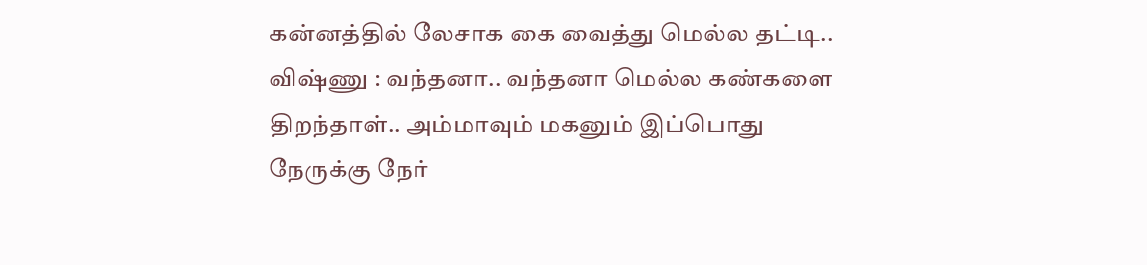கன்னத்தில் லேசாக கை வைத்து மெல்ல தட்டி.. விஷ்ணு : வந்தனா.. வந்தனா மெல்ல கண்களை திறந்தாள்.. அம்மாவும் மகனும் இப்பொது நேருக்கு நேர்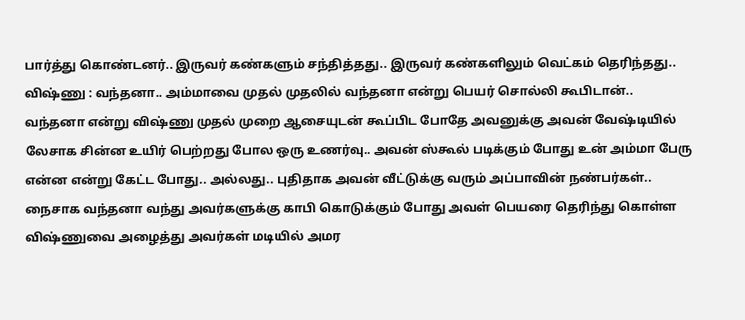பார்த்து கொண்டனர்.. இருவர் கண்களும் சந்தித்தது.. இருவர் கண்களிலும் வெட்கம் தெரிந்தது.. விஷ்ணு : வந்தனா.. அம்மாவை முதல் முதலில் வந்தனா என்று பெயர் சொல்லி கூபிடான்.. வந்தனா என்று விஷ்ணு முதல் முறை ஆசையுடன் கூப்பிட போதே அவனுக்கு அவன் வேஷ்டியில் லேசாக சின்ன உயிர் பெற்றது போல ஒரு உணர்வு.. அவன் ஸ்கூல் படிக்கும் போது உன் அம்மா பேரு என்ன என்று கேட்ட போது.. அல்லது.. புதிதாக அவன் வீட்டுக்கு வரும் அப்பாவின் நண்பர்கள்.. நைசாக வந்தனா வந்து அவர்களுக்கு காபி கொடுக்கும் போது அவள் பெயரை தெரிந்து கொள்ள விஷ்ணுவை அழைத்து அவர்கள் மடியில் அமர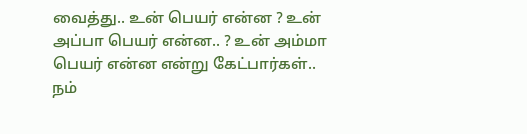வைத்து.. உன் பெயர் என்ன ? உன் அப்பா பெயர் என்ன.. ? உன் அம்மா பெயர் என்ன என்று கேட்பார்கள்.. நம்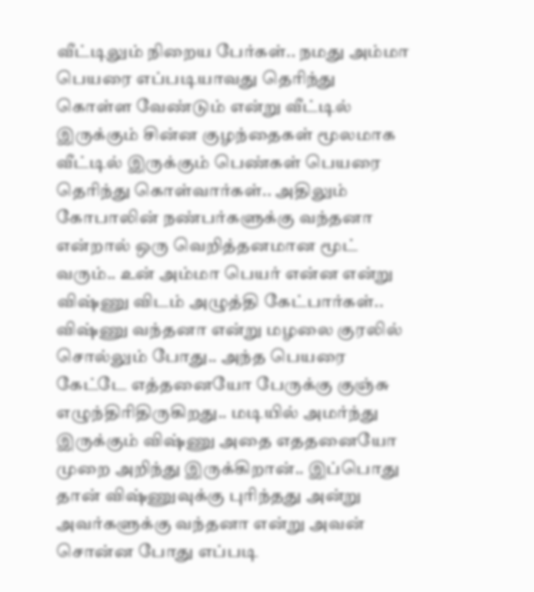வீட்டிலும் நிறைய பேர்கள்.. நமது அம்மா பெயரை எப்படியாவது தெரிந்து கொள்ள வேண்டும் என்று வீட்டில் இருக்கும் சின்ன குழந்தைகள் மூலமாக வீட்டில் இருக்கும் பெண்கள் பெயரை தெரிந்து கொள்வார்கள்.. அதிலும் கோபாலின் நண்பர்களுக்கு வந்தனா என்றால் ஒரு வெறித்தனமான மூட் வரும்.. உன் அம்மா பெயர் என்ன என்று விஷ்ணு விடம் அழுத்தி கேட்பார்கள்.. விஷ்ணு வந்தனா என்று மழலை குரலில் சொல்லும் போது.. அந்த பெயரை கேட்டே எத்தனையோ பேருக்கு குஞ்சு எழுந்திரிதிருகிறது.. மடியில் அமர்ந்து இருக்கும் விஷ்ணு அதை எததனையோ முறை அறிந்து இருக்கிறான்.. இப்பொது தான் விஷ்ணுவுக்கு புரிந்தது அன்று அவர்களுக்கு வந்தனா என்று அவன் சொன்ன போது எப்படி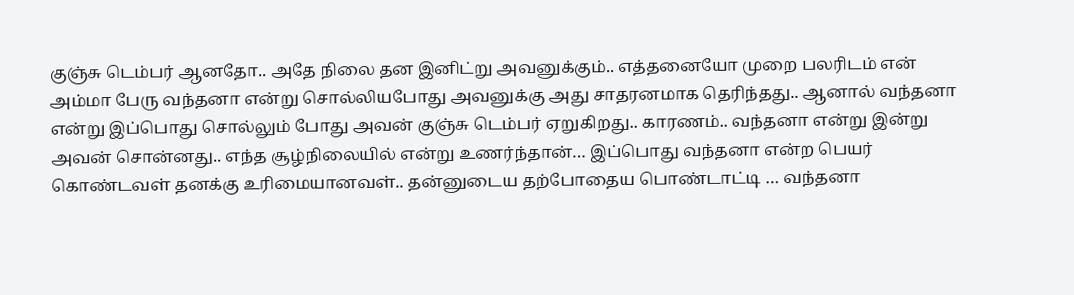குஞ்சு டெம்பர் ஆனதோ.. அதே நிலை தன இனிட்று அவனுக்கும்.. எத்தனையோ முறை பலரிடம் என் அம்மா பேரு வந்தனா என்று சொல்லியபோது அவனுக்கு அது சாதரனமாக தெரிந்தது.. ஆனால் வந்தனா என்று இப்பொது சொல்லும் போது அவன் குஞ்சு டெம்பர் ஏறுகிறது.. காரணம்.. வந்தனா என்று இன்று அவன் சொன்னது.. எந்த சூழ்நிலையில் என்று உணர்ந்தான்… இப்பொது வந்தனா என்ற பெயர் கொண்டவள் தனக்கு உரிமையானவள்.. தன்னுடைய தற்போதைய பொண்டாட்டி … வந்தனா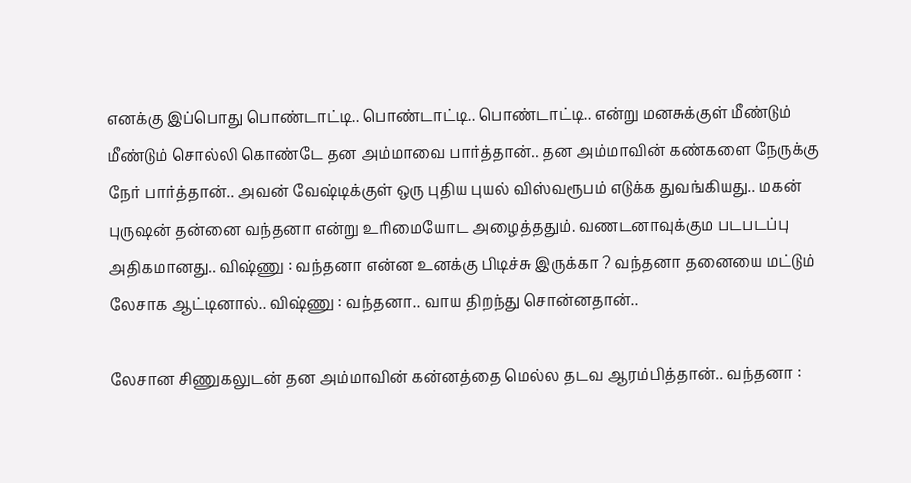எனக்கு இப்பொது பொண்டாட்டி.. பொண்டாட்டி.. பொண்டாட்டி.. என்று மனசுக்குள் மீண்டும் மீண்டும் சொல்லி கொண்டே தன அம்மாவை பார்த்தான்.. தன அம்மாவின் கண்களை நேருக்கு நேர் பார்த்தான்.. அவன் வேஷ்டிக்குள் ஒரு புதிய புயல் விஸ்வரூபம் எடுக்க துவங்கியது.. மகன் புருஷன் தன்னை வந்தனா என்று உரிமையோட அழைத்ததும். வணடனாவுக்கும படபடப்பு அதிகமானது.. விஷ்ணு : வந்தனா என்ன உனக்கு பிடிச்சு இருக்கா ? வந்தனா தனையை மட்டும் லேசாக ஆட்டினால்.. விஷ்ணு : வந்தனா.. வாய திறந்து சொன்னதான்..

லேசான சிணுகலுடன் தன அம்மாவின் கன்னத்தை மெல்ல தடவ ஆரம்பித்தான்.. வந்தனா :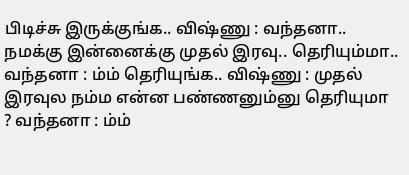பிடிச்சு இருக்குங்க.. விஷ்ணு : வந்தனா.. நமக்கு இன்னைக்கு முதல் இரவு.. தெரியும்மா.. வந்தனா : ம்ம் தெரியுங்க.. விஷ்ணு : முதல் இரவுல நம்ம என்ன பண்ணனும்னு தெரியுமா ? வந்தனா : ம்ம்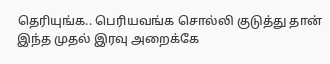தெரியுங்க.. பெரியவங்க சொல்லி குடுத்து தான் இந்த முதல் இரவு அறைக்கே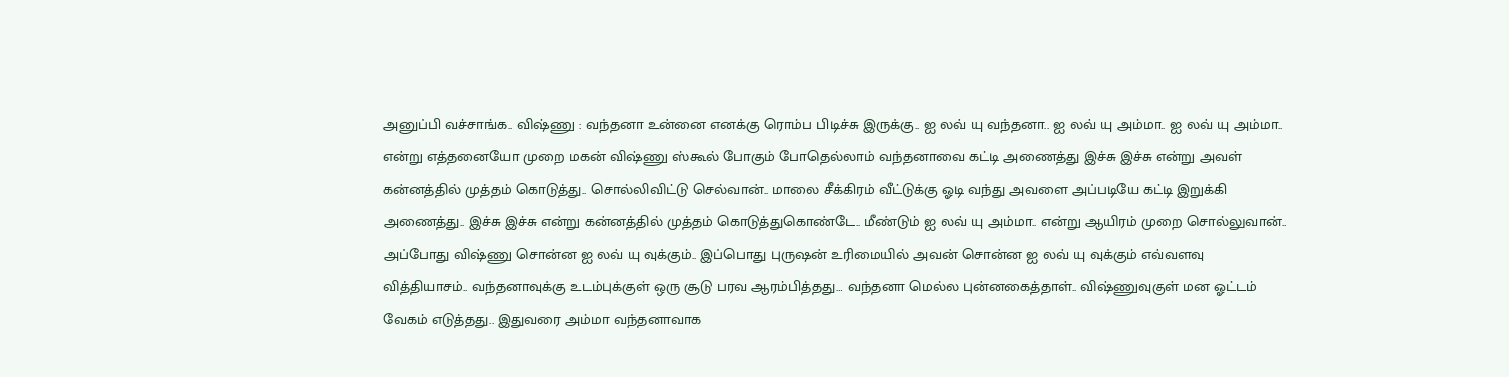அனுப்பி வச்சாங்க.. விஷ்ணு : வந்தனா உன்னை எனக்கு ரொம்ப பிடிச்சு இருக்கு.. ஐ லவ் யு வந்தனா.. ஐ லவ் யு அம்மா.. ஐ லவ் யு அம்மா.. என்று எத்தனையோ முறை மகன் விஷ்ணு ஸ்கூல் போகும் போதெல்லாம் வந்தனாவை கட்டி அணைத்து இச்சு இச்சு என்று அவள் கன்னத்தில் முத்தம் கொடுத்து.. சொல்லிவிட்டு செல்வான்.. மாலை சீக்கிரம் வீட்டுக்கு ஓடி வந்து அவளை அப்படியே கட்டி இறுக்கி அணைத்து.. இச்சு இச்சு என்று கன்னத்தில் முத்தம் கொடுத்துகொண்டே.. மீண்டும் ஐ லவ் யு அம்மா.. என்று ஆயிரம் முறை சொல்லுவான்.. அப்போது விஷ்ணு சொன்ன ஐ லவ் யு வுக்கும்.. இப்பொது புருஷன் உரிமையில் அவன் சொன்ன ஐ லவ் யு வுக்கும் எவ்வளவு வித்தியாசம்.. வந்தனாவுக்கு உடம்புக்குள் ஒரு சூடு பரவ ஆரம்பித்தது… வந்தனா மெல்ல புன்னகைத்தாள்.. விஷ்ணுவுகுள் மன ஓட்டம் வேகம் எடுத்தது.. இதுவரை அம்மா வந்தனாவாக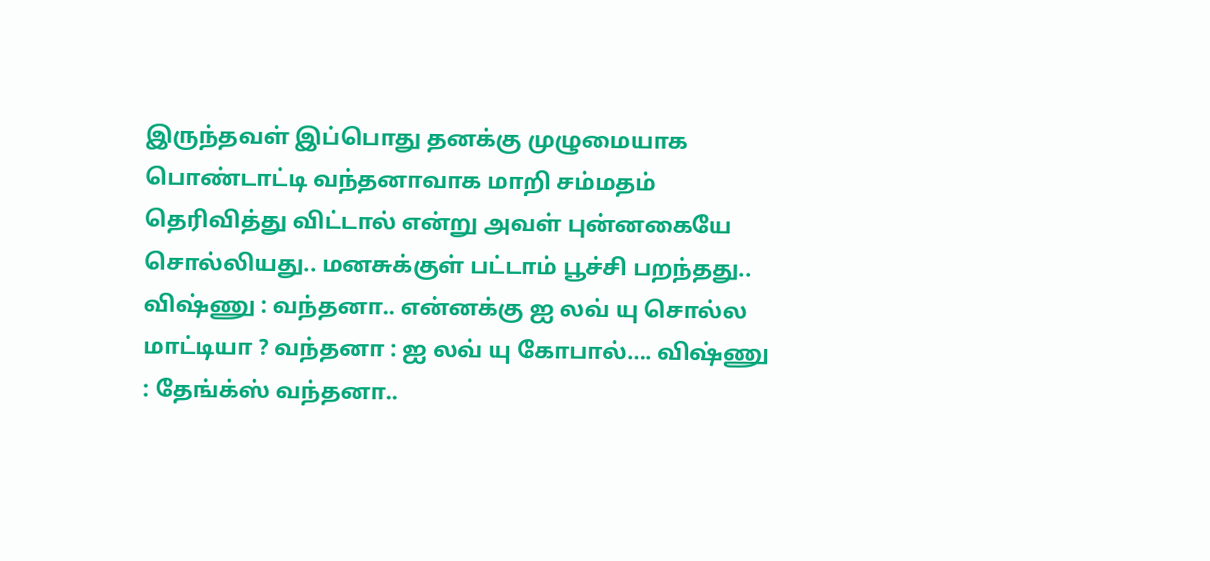இருந்தவள் இப்பொது தனக்கு முழுமையாக பொண்டாட்டி வந்தனாவாக மாறி சம்மதம் தெரிவித்து விட்டால் என்று அவள் புன்னகையே சொல்லியது.. மனசுக்குள் பட்டாம் பூச்சி பறந்தது.. விஷ்ணு : வந்தனா.. என்னக்கு ஐ லவ் யு சொல்ல மாட்டியா ? வந்தனா : ஐ லவ் யு கோபால்…. விஷ்ணு : தேங்க்ஸ் வந்தனா..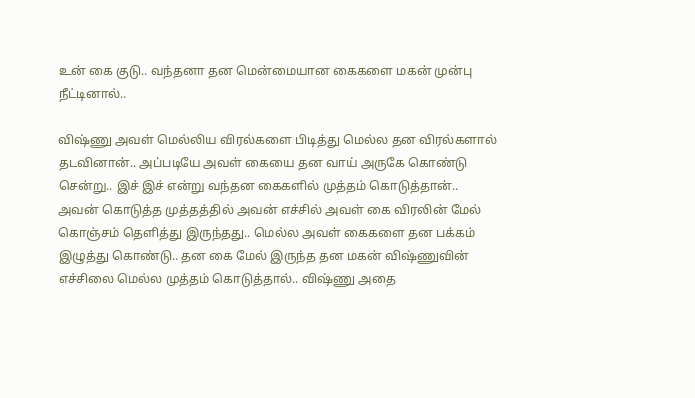உன் கை குடு.. வந்தனா தன மென்மையான கைகளை மகன் முன்பு நீட்டினால்..

விஷ்ணு அவள் மெல்லிய விரல்களை பிடித்து மெல்ல தன விரல்களால் தடவினான்.. அப்படியே அவள் கையை தன வாய் அருகே கொண்டு சென்று.. இச் இச் என்று வந்தன கைகளில் முத்தம் கொடுத்தான்.. அவன் கொடுத்த முத்தத்தில் அவன் எச்சில் அவள் கை விரலின் மேல் கொஞ்சம் தெளித்து இருந்தது.. மெல்ல அவள் கைகளை தன பக்கம் இழுத்து கொண்டு.. தன கை மேல் இருந்த தன மகன் விஷ்ணுவின் எச்சிலை மெல்ல முத்தம் கொடுத்தால்.. விஷ்ணு அதை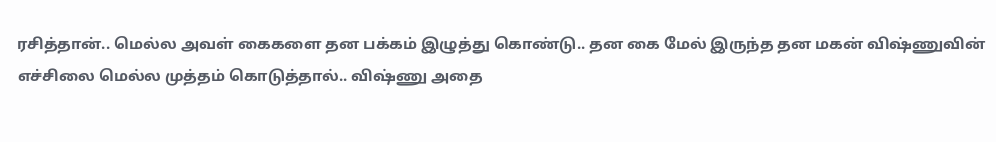ரசித்தான்.. மெல்ல அவள் கைகளை தன பக்கம் இழுத்து கொண்டு.. தன கை மேல் இருந்த தன மகன் விஷ்ணுவின் எச்சிலை மெல்ல முத்தம் கொடுத்தால்.. விஷ்ணு அதை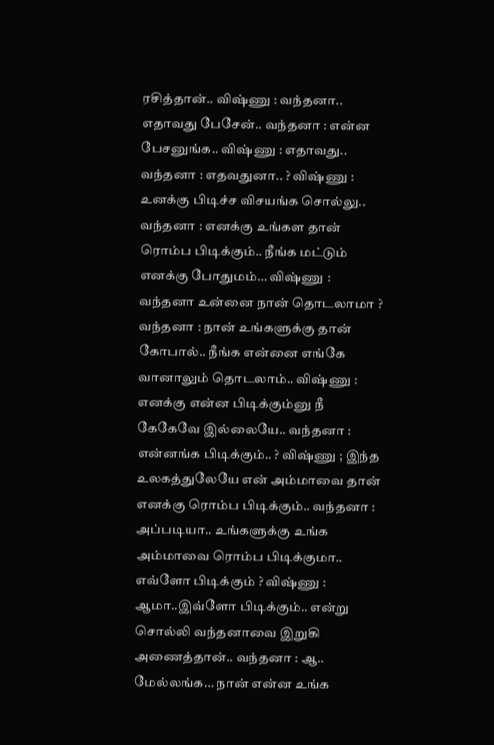ரசித்தான்.. விஷ்ணு : வந்தனா.. எதாவது பேசேன்.. வந்தனா : என்ன பேசனுங்க.. விஷ்ணு : எதாவது.. வந்தனா : எதவதுனா.. ? விஷ்ணு : உனக்கு பிடிச்ச விசயங்க சொல்லு.. வந்தனா : எனக்கு உங்கள தான் ரொம்ப பிடிக்கும்.. நீங்க மட்டும் எனக்கு போதுமம்… விஷ்ணு : வந்தனா உன்னை நான் தொடலாமா ? வந்தனா : நான் உங்களுக்கு தான் கோபால்.. நீங்க என்னை எங்கே வானாலும் தொடலாம்.. விஷ்ணு : எனக்கு என்ன பிடிக்கும்னு நீ கேகேவே இல்லையே.. வந்தனா : என்னங்க பிடிக்கும்.. ? விஷ்ணு ; இந்த உலகத்துலேயே என் அம்மாவை தான் எனக்கு ரொம்ப பிடிக்கும்.. வந்தனா : அப்படியா.. உங்களுக்கு உங்க அம்மாவை ரொம்ப பிடிக்குமா.. எவ்ளோ பிடிக்கும் ? விஷ்ணு : ஆமா..இவ்ளோ பிடிக்கும்.. என்று சொல்லி வந்தனாவை இறுகி அணைத்தான்.. வந்தனா : ஆ.. மேல்லங்க… நான் என்ன உங்க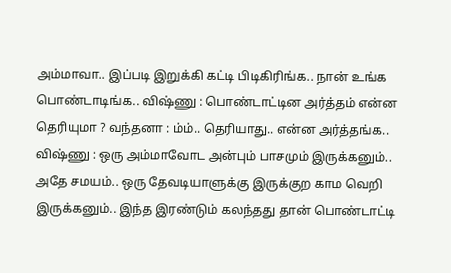அம்மாவா.. இப்படி இறுக்கி கட்டி பிடிகிரிங்க.. நான் உங்க பொண்டாடிங்க.. விஷ்ணு : பொண்டாட்டின அர்த்தம் என்ன தெரியுமா ? வந்தனா : ம்ம்.. தெரியாது.. என்ன அர்த்தங்க.. விஷ்ணு : ஒரு அம்மாவோட அன்பும் பாசமும் இருக்கனும்.. அதே சமயம்.. ஒரு தேவடியாளுக்கு இருக்குற காம வெறி இருக்கனும்.. இந்த இரண்டும் கலந்தது தான் பொண்டாட்டி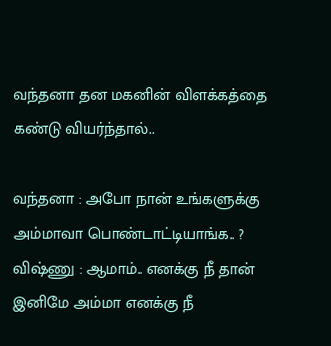வந்தனா தன மகனின் விளக்கத்தை கண்டு வியர்ந்தால்..

வந்தனா : அபோ நான் உங்களுக்கு அம்மாவா பொண்டாட்டியாங்க.. ? விஷ்ணு : ஆமாம்.. எனக்கு நீ தான் இனிமே அம்மா எனக்கு நீ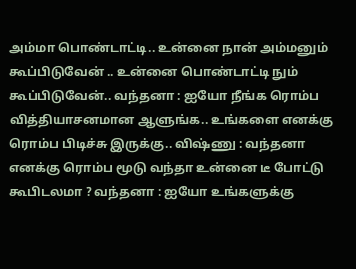அம்மா பொண்டாட்டி.. உன்னை நான் அம்மனும் கூப்பிடுவேன் .. உன்னை பொண்டாட்டி நும் கூப்பிடுவேன்.. வந்தனா : ஐயோ நீங்க ரொம்ப வித்தியாசனமான ஆளுங்க.. உங்களை எனக்கு ரொம்ப பிடிச்சு இருக்கு.. விஷ்ணு : வந்தனா எனக்கு ரொம்ப மூடு வந்தா உன்னை டீ போட்டு கூபிடலமா ? வந்தனா : ஐயோ உங்களுக்கு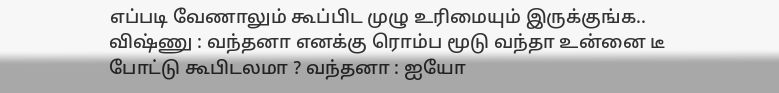எப்படி வேணாலும் கூப்பிட முழு உரிமையும் இருக்குங்க.. விஷ்ணு : வந்தனா எனக்கு ரொம்ப மூடு வந்தா உன்னை டீ போட்டு கூபிடலமா ? வந்தனா : ஐயோ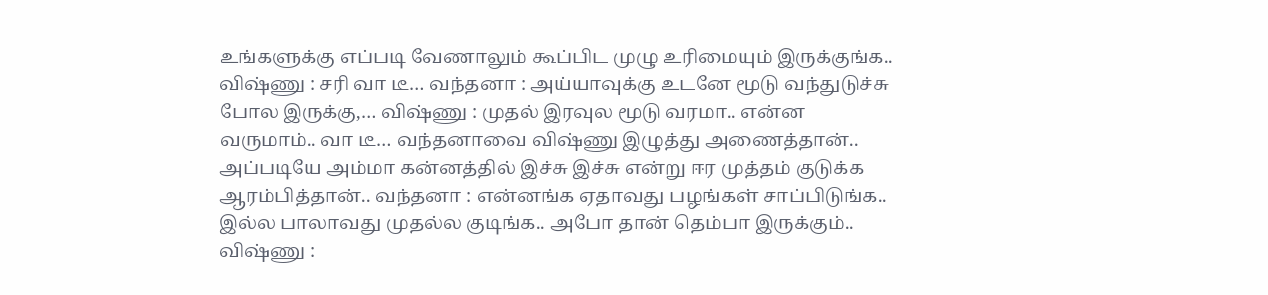உங்களுக்கு எப்படி வேணாலும் கூப்பிட முழு உரிமையும் இருக்குங்க.. விஷ்ணு : சரி வா டீ… வந்தனா : அய்யாவுக்கு உடனே மூடு வந்துடுச்சு போல இருக்கு,… விஷ்ணு : முதல் இரவுல மூடு வரமா.. என்ன வருமாம்.. வா டீ… வந்தனாவை விஷ்ணு இழுத்து அணைத்தான்.. அப்படியே அம்மா கன்னத்தில் இச்சு இச்சு என்று ஈர முத்தம் குடுக்க ஆரம்பித்தான்.. வந்தனா : என்னங்க ஏதாவது பழங்கள் சாப்பிடுங்க.. இல்ல பாலாவது முதல்ல குடிங்க.. அபோ தான் தெம்பா இருக்கும்.. விஷ்ணு :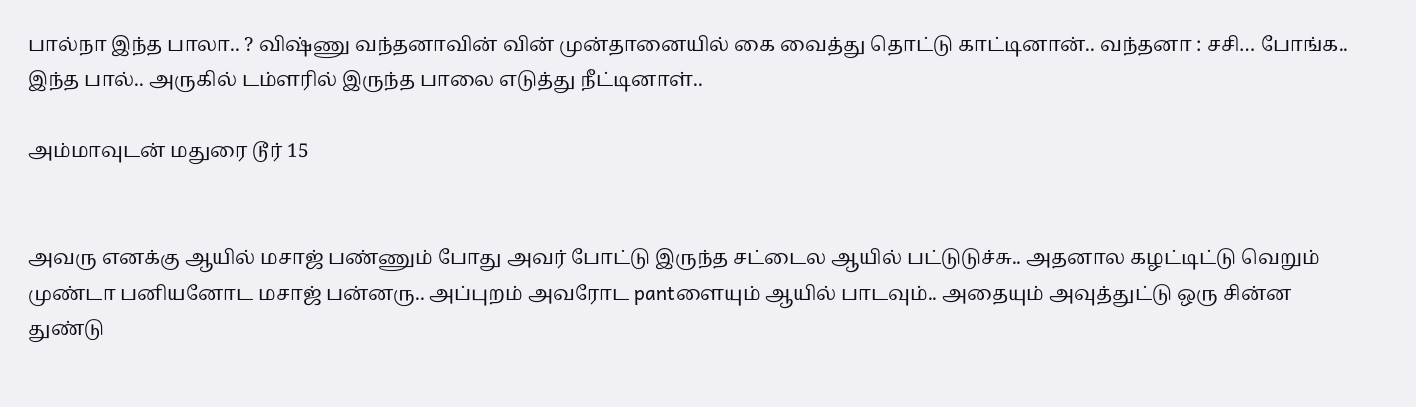பால்நா இந்த பாலா.. ? விஷ்ணு வந்தனாவின் வின் முன்தானையில் கை வைத்து தொட்டு காட்டினான்.. வந்தனா : சசி… போங்க.. இந்த பால்.. அருகில் டம்ளரில் இருந்த பாலை எடுத்து நீட்டினாள்..

அம்மாவுடன் மதுரை டூர் 15


அவரு எனக்கு ஆயில் மசாஜ் பண்ணும் போது அவர் போட்டு இருந்த சட்டைல ஆயில் பட்டுடுச்சு.. அதனால கழட்டிட்டு வெறும் முண்டா பனியனோட மசாஜ் பன்னரு.. அப்புறம் அவரோட pantளையும் ஆயில் பாடவும்.. அதையும் அவுத்துட்டு ஒரு சின்ன துண்டு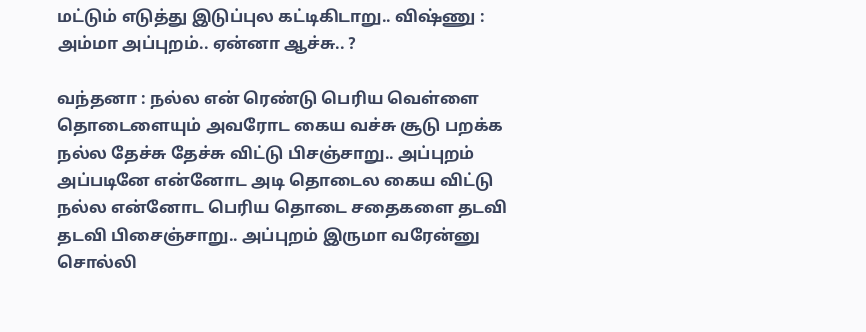மட்டும் எடுத்து இடுப்புல கட்டிகிடாறு.. விஷ்ணு : அம்மா அப்புறம்.. ஏன்னா ஆச்சு.. ?

வந்தனா : நல்ல என் ரெண்டு பெரிய வெள்ளை தொடைளையும் அவரோட கைய வச்சு சூடு பறக்க நல்ல தேச்சு தேச்சு விட்டு பிசஞ்சாறு.. அப்புறம் அப்படினே என்னோட அடி தொடைல கைய விட்டு நல்ல என்னோட பெரிய தொடை சதைகளை தடவி தடவி பிசைஞ்சாறு.. அப்புறம் இருமா வரேன்னு சொல்லி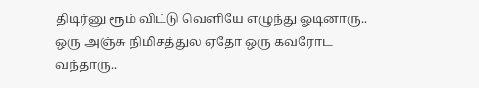திடிர்னு ரூம் விட்டு வெளியே எழுந்து ஓடினாரு.. ஒரு அஞ்சு நிமிசத்துல ஏதோ ஒரு கவரோட வந்தாரு..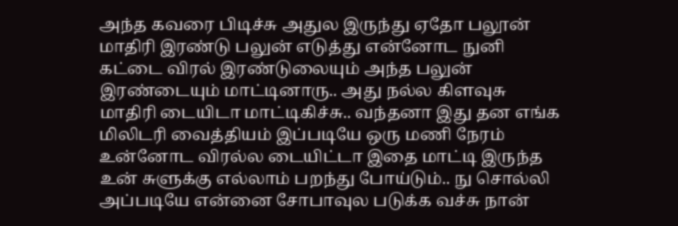அந்த கவரை பிடிச்சு அதுல இருந்து ஏதோ பலூன் மாதிரி இரண்டு பலுன் எடுத்து என்னோட நுனி கட்டை விரல் இரண்டுலையும் அந்த பலுன் இரண்டையும் மாட்டினாரு.. அது நல்ல கிளவுசு மாதிரி டையிடா மாட்டிகிச்சு.. வந்தனா இது தன எங்க மிலிடரி வைத்தியம் இப்படியே ஒரு மணி நேரம் உன்னோட விரல்ல டையிட்டா இதை மாட்டி இருந்த உன் சுளுக்கு எல்லாம் பறந்து போய்டும்.. நு சொல்லி அப்படியே என்னை சோபாவுல படுக்க வச்சு நான்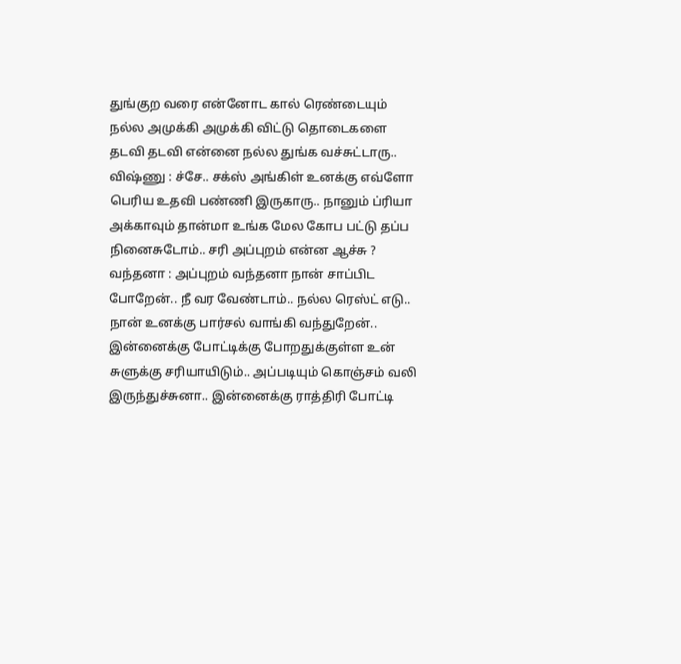துங்குற வரை என்னோட கால் ரெண்டையும் நல்ல அமுக்கி அமுக்கி விட்டு தொடைகளை தடவி தடவி என்னை நல்ல துங்க வச்சுட்டாரு.. விஷ்ணு : ச்சே.. சக்ஸ் அங்கிள் உனக்கு எவ்ளோ பெரிய உதவி பண்ணி இருகாரு.. நானும் ப்ரியா அக்காவும் தான்மா உங்க மேல கோப பட்டு தப்ப நினைசுடோம்.. சரி அப்புறம் என்ன ஆச்சு ? வந்தனா : அப்புறம் வந்தனா நான் சாப்பிட போறேன்.. நீ வர வேண்டாம்.. நல்ல ரெஸ்ட் எடு.. நான் உனக்கு பார்சல் வாங்கி வந்துறேன்.. இன்னைக்கு போட்டிக்கு போறதுக்குள்ள உன் சுளுக்கு சரியாயிடும்.. அப்படியும் கொஞ்சம் வலி இருந்துச்சுனா.. இன்னைக்கு ராத்திரி போட்டி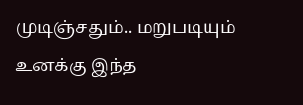முடிஞ்சதும்.. மறுபடியும் உனக்கு இந்த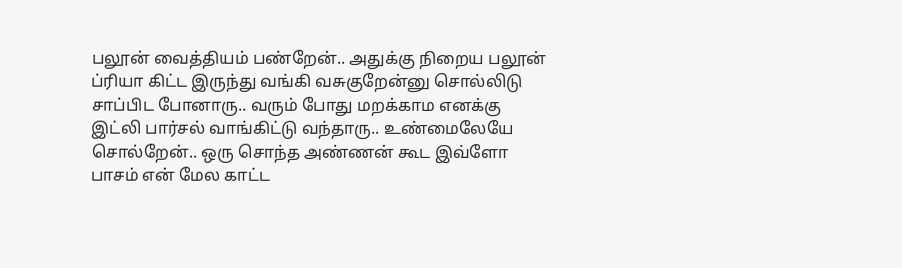பலூன் வைத்தியம் பண்றேன்.. அதுக்கு நிறைய பலூன் ப்ரியா கிட்ட இருந்து வங்கி வசுகுறேன்னு சொல்லிடு சாப்பிட போனாரு.. வரும் போது மறக்காம எனக்கு இட்லி பார்சல் வாங்கிட்டு வந்தாரு.. உண்மைலேயே சொல்றேன்.. ஒரு சொந்த அண்ணன் கூட இவ்ளோ பாசம் என் மேல காட்ட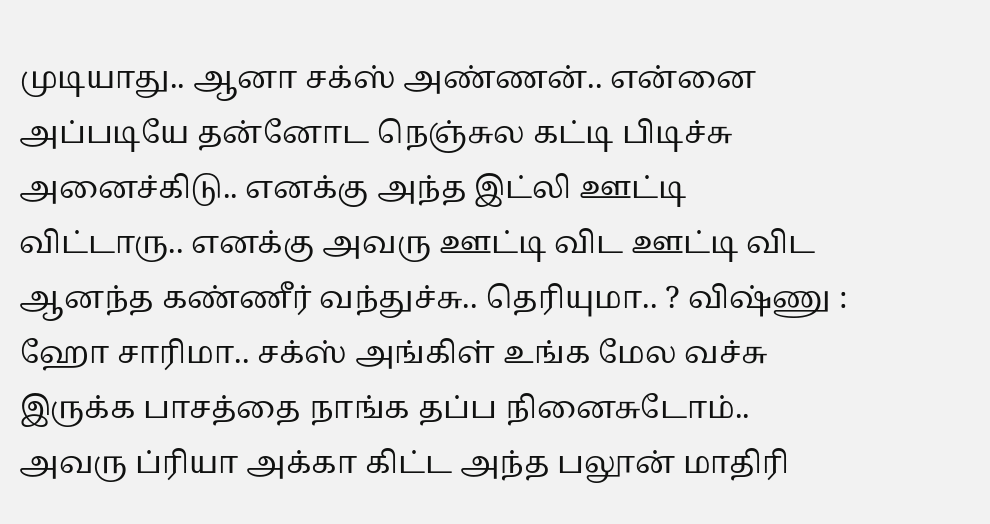முடியாது.. ஆனா சக்ஸ் அண்ணன்.. என்னை அப்படியே தன்னோட நெஞ்சுல கட்டி பிடிச்சு அனைச்கிடு.. எனக்கு அந்த இட்லி ஊட்டி விட்டாரு.. எனக்கு அவரு ஊட்டி விட ஊட்டி விட ஆனந்த கண்ணீர் வந்துச்சு.. தெரியுமா.. ? விஷ்ணு : ஹோ சாரிமா.. சக்ஸ் அங்கிள் உங்க மேல வச்சு இருக்க பாசத்தை நாங்க தப்ப நினைசுடோம்.. அவரு ப்ரியா அக்கா கிட்ட அந்த பலூன் மாதிரி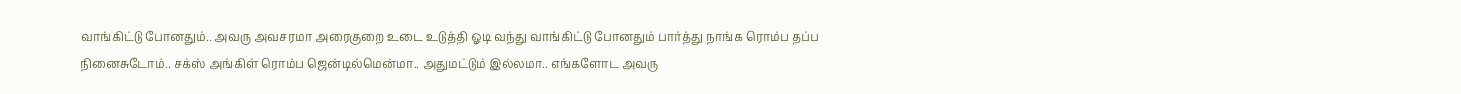வாங்கிட்டு போனதும்.. அவரு அவசரமா அரைகுறை உடை உடுத்தி ஓடி வந்து வாங்கிட்டு போனதும் பார்த்து நாங்க ரொம்ப தப்ப நினைசுடோம்.. சக்ஸ் அங்கிள் ரொம்ப ஜென்டில்மென்மா.. அதுமட்டும் இல்லமா.. எங்களோட அவரு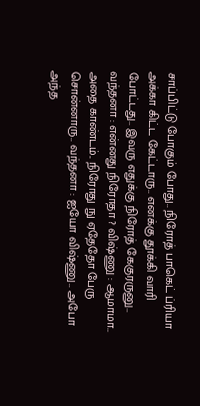சாப்பிட்டு போகும் போது.. நிரோத் பாகெட் ப்ரியா அக்கா கிட்ட கேட்டாரு.. எனக்கு தூக்கி வாரி போட்டது.. இவரு எதுக்கு நிரோத் கேகுரருனு.. வந்தனா : என்னது நிரோதா ? விஷ்ணு : ஆமாமா.. அதை காண்டம்.. நிரோது நு ஏதேதோ பேரு சொன்னாரு.. வந்தனா : ஐயோ விஷ்ணு.. அபோ அந்த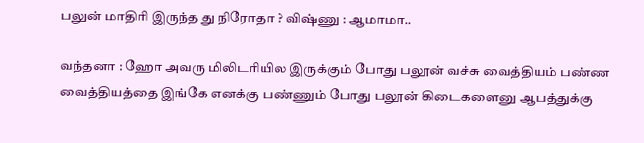பலுன் மாதிரி இருந்த து நிரோதா ? விஷ்ணு : ஆமாமா..

வந்தனா : ஹோ அவரு மிலிடரியில இருக்கும் போது பலூன் வச்சு வைத்தியம் பண்ண வைத்தியத்தை இங்கே எனக்கு பண்ணும் போது பலூன் கிடைகளைனு ஆபத்துக்கு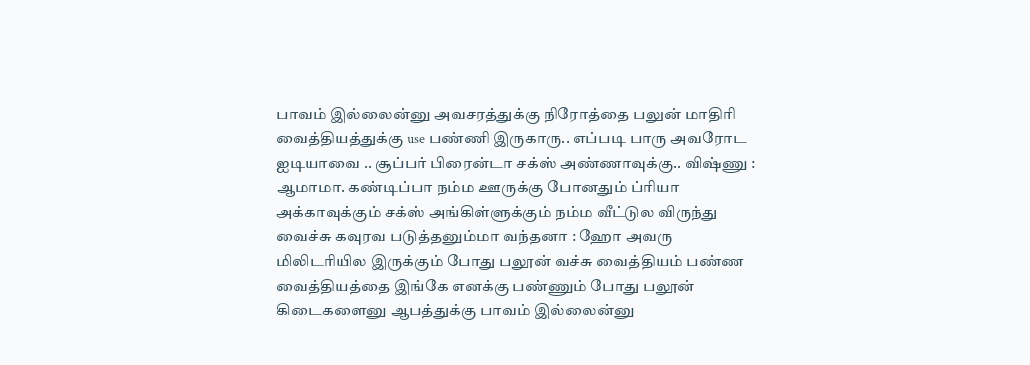பாவம் இல்லைன்னு அவசரத்துக்கு நிரோத்தை பலுன் மாதிரி வைத்தியத்துக்கு use பண்ணி இருகாரு.. எப்படி பாரு அவரோட ஐடியாவை .. சூப்பர் பிரைன்டா சக்ஸ் அண்ணாவுக்கு.. விஷ்ணு : ஆமாமா. கண்டிப்பா நம்ம ஊருக்கு போனதும் ப்ரியா அக்காவுக்கும் சக்ஸ் அங்கிள்ளுக்கும் நம்ம வீட்டுல விருந்து வைச்சு கவுரவ படுத்தனும்மா வந்தனா : ஹோ அவரு மிலிடரியில இருக்கும் போது பலூன் வச்சு வைத்தியம் பண்ண வைத்தியத்தை இங்கே எனக்கு பண்ணும் போது பலூன் கிடைகளைனு ஆபத்துக்கு பாவம் இல்லைன்னு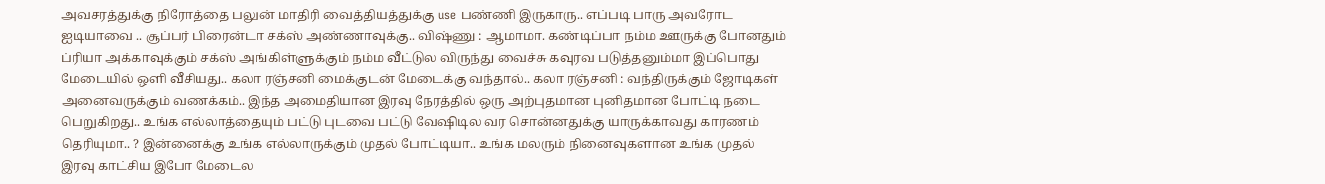அவசரத்துக்கு நிரோத்தை பலுன் மாதிரி வைத்தியத்துக்கு use பண்ணி இருகாரு.. எப்படி பாரு அவரோட ஐடியாவை .. சூப்பர் பிரைன்டா சக்ஸ் அண்ணாவுக்கு.. விஷ்ணு : ஆமாமா. கண்டிப்பா நம்ம ஊருக்கு போனதும் ப்ரியா அக்காவுக்கும் சக்ஸ் அங்கிள்ளுக்கும் நம்ம வீட்டுல விருந்து வைச்சு கவுரவ படுத்தனும்மா இப்பொது மேடையில் ஒளி வீசியது.. கலா ரஞ்சனி மைக்குடன் மேடைக்கு வந்தால்.. கலா ரஞ்சனி : வந்திருக்கும் ஜோடிகள் அனைவருக்கும் வணக்கம்.. இந்த அமைதியான இரவு நேரத்தில் ஒரு அற்புதமான புனிதமான போட்டி நடை பெறுகிறது.. உங்க எல்லாத்தையும் பட்டு புடவை பட்டு வேஷிடில வர சொன்னதுக்கு யாருக்காவது காரணம் தெரியுமா.. ? இன்னைக்கு உங்க எல்லாருக்கும் முதல் போட்டியா.. உங்க மலரும் நினைவுகளான உங்க முதல் இரவு காட்சிய இபோ மேடைல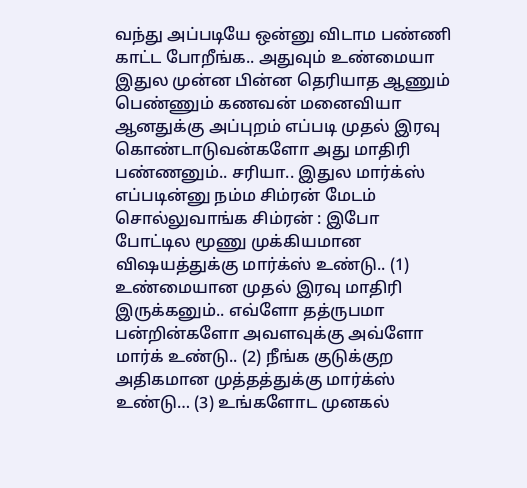வந்து அப்படியே ஒன்னு விடாம பண்ணி காட்ட போறீங்க.. அதுவும் உண்மையா இதுல முன்ன பின்ன தெரியாத ஆணும் பெண்ணும் கணவன் மனைவியா ஆனதுக்கு அப்புறம் எப்படி முதல் இரவு கொண்டாடுவன்களோ அது மாதிரி பண்ணனும்.. சரியா.. இதுல மார்க்ஸ் எப்படின்னு நம்ம சிம்ரன் மேடம் சொல்லுவாங்க சிம்ரன் : இபோ போட்டில மூணு முக்கியமான விஷயத்துக்கு மார்க்ஸ் உண்டு.. (1) உண்மையான முதல் இரவு மாதிரி இருக்கனும்.. எவ்ளோ தத்ருபமா பன்றின்களோ அவளவுக்கு அவ்ளோ மார்க் உண்டு.. (2) நீங்க குடுக்குற அதிகமான முத்தத்துக்கு மார்க்ஸ் உண்டு… (3) உங்களோட முனகல்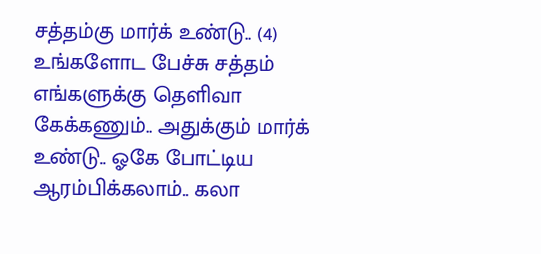சத்தம்கு மார்க் உண்டு.. (4) உங்களோட பேச்சு சத்தம் எங்களுக்கு தெளிவா கேக்கணும்.. அதுக்கும் மார்க் உண்டு.. ஓகே போட்டிய ஆரம்பிக்கலாம்.. கலா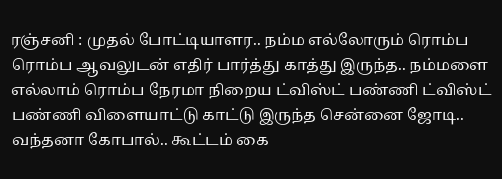ரஞ்சனி : முதல் போட்டியாளர.. நம்ம எல்லோரும் ரொம்ப ரொம்ப ஆவலுடன் எதிர் பார்த்து காத்து இருந்த.. நம்மளை எல்லாம் ரொம்ப நேரமா நிறைய ட்விஸ்ட் பண்ணி ட்விஸ்ட் பண்ணி விளையாட்டு காட்டு இருந்த சென்னை ஜோடி.. வந்தனா கோபால்.. கூட்டம் கை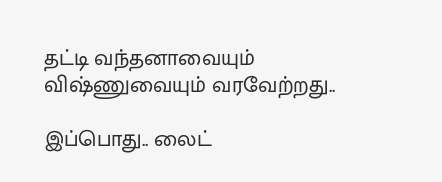தட்டி வந்தனாவையும் விஷ்ணுவையும் வரவேற்றது..

இப்பொது.. லைட்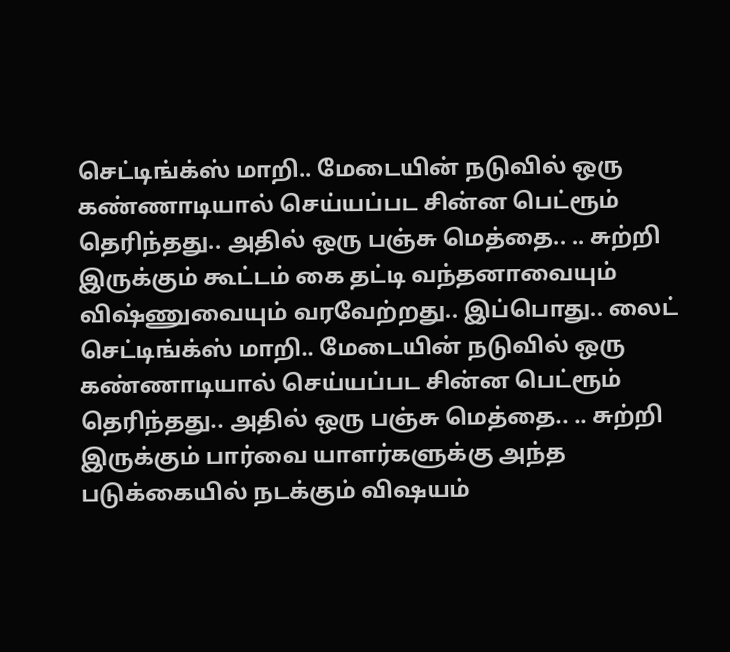செட்டிங்க்ஸ் மாறி.. மேடையின் நடுவில் ஒரு கண்ணாடியால் செய்யப்பட சின்ன பெட்ரூம் தெரிந்தது.. அதில் ஒரு பஞ்சு மெத்தை.. .. சுற்றி இருக்கும் கூட்டம் கை தட்டி வந்தனாவையும் விஷ்ணுவையும் வரவேற்றது.. இப்பொது.. லைட் செட்டிங்க்ஸ் மாறி.. மேடையின் நடுவில் ஒரு கண்ணாடியால் செய்யப்பட சின்ன பெட்ரூம் தெரிந்தது.. அதில் ஒரு பஞ்சு மெத்தை.. .. சுற்றி இருக்கும் பார்வை யாளர்களுக்கு அந்த படுக்கையில் நடக்கும் விஷயம்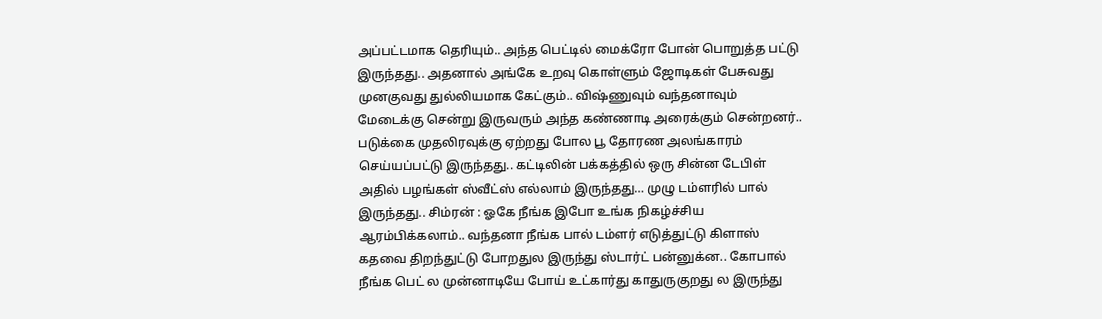அப்பட்டமாக தெரியும்.. அந்த பெட்டில் மைக்ரோ போன் பொறுத்த பட்டு இருந்தது.. அதனால் அங்கே உறவு கொள்ளும் ஜோடிகள் பேசுவது முனகுவது துல்லியமாக கேட்கும்.. விஷ்ணுவும் வந்தனாவும் மேடைக்கு சென்று இருவரும் அந்த கண்ணாடி அரைக்கும் சென்றனர்.. படுக்கை முதலிரவுக்கு ஏற்றது போல பூ தோரண அலங்காரம் செய்யப்பட்டு இருந்தது.. கட்டிலின் பக்கத்தில் ஒரு சின்ன டேபிள் அதில் பழங்கள் ஸ்வீட்ஸ் எல்லாம் இருந்தது… முழு டம்ளரில் பால் இருந்தது.. சிம்ரன் : ஓகே நீங்க இபோ உங்க நிகழ்ச்சிய ஆரம்பிக்கலாம்.. வந்தனா நீங்க பால் டம்ளர் எடுத்துட்டு கிளாஸ் கதவை திறந்துட்டு போறதுல இருந்து ஸ்டார்ட் பன்னுக்ன.. கோபால் நீங்க பெட் ல முன்னாடியே போய் உட்கார்து காதுருகுறது ல இருந்து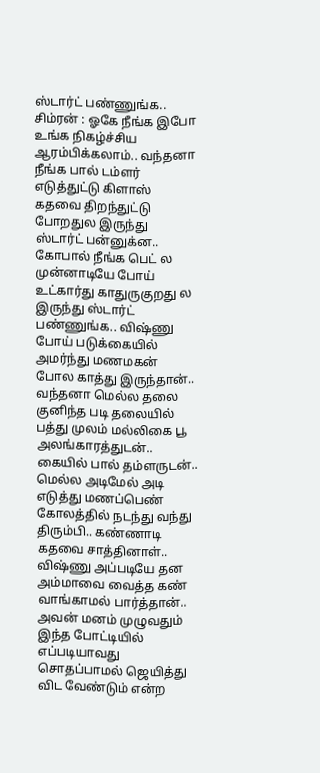ஸ்டார்ட் பண்ணுங்க.. சிம்ரன் : ஓகே நீங்க இபோ உங்க நிகழ்ச்சிய ஆரம்பிக்கலாம்.. வந்தனா நீங்க பால் டம்ளர் எடுத்துட்டு கிளாஸ் கதவை திறந்துட்டு போறதுல இருந்து ஸ்டார்ட் பன்னுக்ன.. கோபால் நீங்க பெட் ல முன்னாடியே போய் உட்கார்து காதுருகுறது ல இருந்து ஸ்டார்ட் பண்ணுங்க.. விஷ்ணு போய் படுக்கையில் அமர்ந்து மணமகன் போல காத்து இருந்தான்.. வந்தனா மெல்ல தலை குனிந்த படி தலையில் பத்து முலம் மல்லிகை பூ அலங்காரத்துடன்.. கையில் பால் தம்ளருடன்.. மெல்ல அடிமேல் அடி எடுத்து மணப்பெண் கோலத்தில் நடந்து வந்து திரும்பி.. கண்ணாடி கதவை சாத்தினாள்.. விஷ்ணு அப்படியே தன அம்மாவை வைத்த கண் வாங்காமல் பார்த்தான்.. அவன் மனம் முழுவதும் இந்த போட்டியில் எப்படியாவது சொதப்பாமல் ஜெயித்து விட வேண்டும் என்ற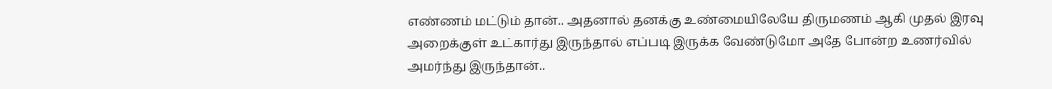எண்ணம் மட்டும் தான்.. அதனால் தனக்கு உண்மையிலேயே திருமணம் ஆகி முதல் இரவு அறைக்குள் உட்கார்து இருந்தால் எப்படி இருக்க வேண்டுமோ அதே போன்ற உணர்வில் அமர்ந்து இருந்தான்..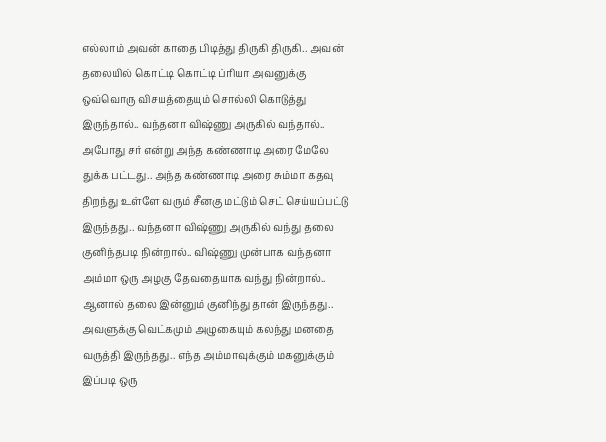எல்லாம் அவன் காதை பிடித்து திருகி திருகி.. அவன் தலையில் கொட்டி கொட்டி ப்ரியா அவனுக்கு ஒவ்வொரு விசயத்தையும் சொல்லி கொடுத்து இருந்தால்.. வந்தனா விஷ்ணு அருகில் வந்தால்.. அபோது சர் என்று அந்த கண்ணாடி அரை மேலே துக்க பட்டது.. அந்த கண்ணாடி அரை சும்மா கதவு திறந்து உள்ளே வரும் சீனகு மட்டும் செட் செய்யப்பட்டு இருந்தது.. வந்தனா விஷ்ணு அருகில் வந்து தலை குனிந்தபடி நின்றால்.. விஷ்ணு முன்பாக வந்தனா அம்மா ஒரு அழகு தேவதையாக வந்து நின்றால்.. ஆனால் தலை இன்னும் குனிந்து தான் இருந்தது.. அவளுக்கு வெட்கமும் அழுகையும் கலந்து மனதை வருத்தி இருந்தது.. எந்த அம்மாவுக்கும் மகனுக்கும் இப்படி ஒரு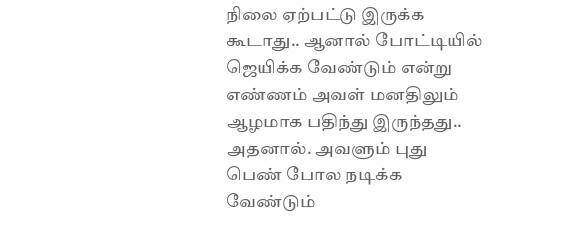நிலை ஏற்பட்டு இருக்க கூடாது.. ஆனால் போட்டியில் ஜெயிக்க வேண்டும் என்று எண்ணம் அவள் மனதிலும் ஆழமாக பதிந்து இருந்தது.. அதனால். அவளும் புது பெண் போல நடிக்க வேண்டும்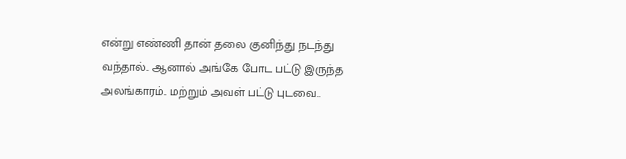என்று எண்ணி தான் தலை குனிந்து நடந்து வந்தால்.. ஆனால் அங்கே போட பட்டு இருந்த அலங்காரம்.. மற்றும் அவள் பட்டு புடவை..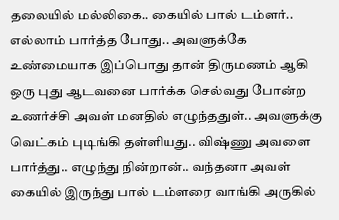தலையில் மல்லிகை.. கையில் பால் டம்ளர்.. எல்லாம் பார்த்த போது.. அவளுக்கே உண்மையாக இப்பொது தான் திருமணம் ஆகி ஒரு புது ஆடவனை பார்க்க செல்வது போன்ற உணர்ச்சி அவள் மனதில் எழுந்ததுள்.. அவளுக்கு வெட்கம் புடிங்கி தள்ளியது.. விஷ்ணு அவளை பார்த்து.. எழுந்து நின்றான்.. வந்தனா அவள் கையில் இருந்து பால் டம்ளரை வாங்கி அருகில்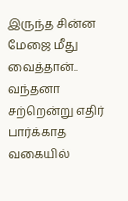இருந்த சின்ன மேஜை மீது வைத்தான்.. வந்தனா சற்றென்று எதிர் பார்க்காத வகையில்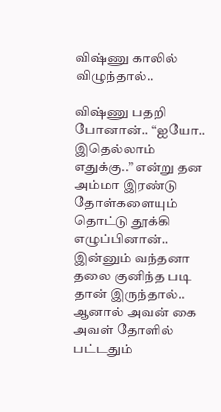விஷ்ணு காலில் விழுந்தால்..

விஷ்ணு பதறி போனான்.. “ஐயோ.. இதெல்லாம் எதுக்கு..” என்று தன அம்மா இரண்டு தோள்களையும் தொட்டு தூக்கி எழுப்பினான்.. இன்னும் வந்தனா தலை குனிந்த படி தான் இருந்தால்.. ஆனால் அவன் கை அவள் தோளில் பட்டதும்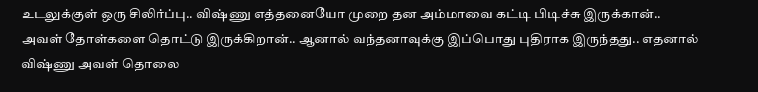உடலுக்குள் ஒரு சிலிர்ப்பு.. விஷ்ணு எத்தனையோ முறை தன அம்மாவை கட்டி பிடிச்சு இருக்கான்.. அவள் தோள்களை தொட்டு இருக்கிறான்.. ஆனால் வந்தனாவுக்கு இப்பொது புதிராக இருந்தது.. எதனால் விஷ்ணு அவள் தொலை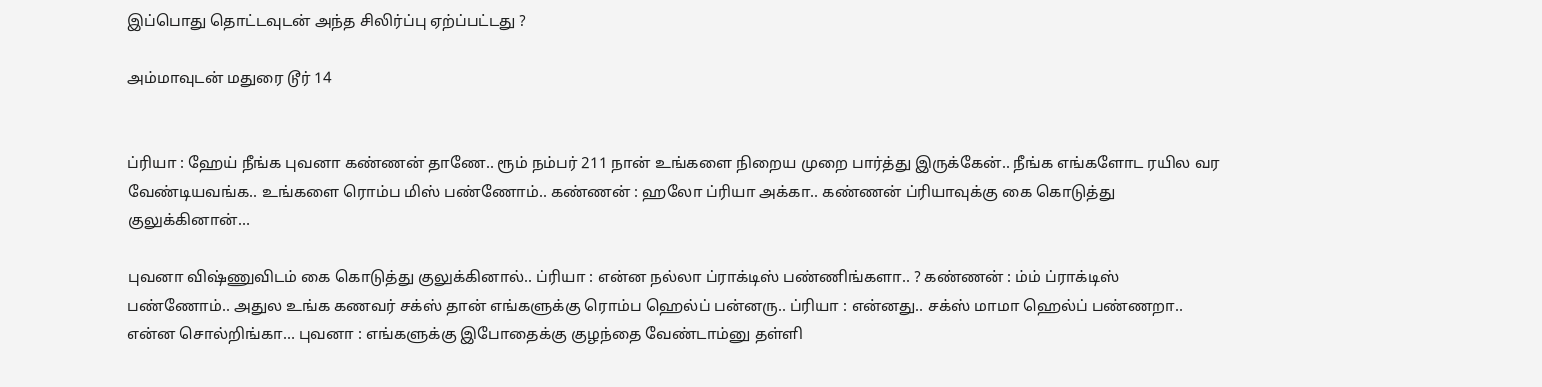இப்பொது தொட்டவுடன் அந்த சிலிர்ப்பு ஏற்ப்பட்டது ?

அம்மாவுடன் மதுரை டூர் 14


ப்ரியா : ஹேய் நீங்க புவனா கண்ணன் தாணே.. ரூம் நம்பர் 211 நான் உங்களை நிறைய முறை பார்த்து இருக்கேன்.. நீங்க எங்களோட ரயில வர வேண்டியவங்க.. உங்களை ரொம்ப மிஸ் பண்ணோம்.. கண்ணன் : ஹலோ ப்ரியா அக்கா.. கண்ணன் ப்ரியாவுக்கு கை கொடுத்து குலுக்கினான்…

புவனா விஷ்ணுவிடம் கை கொடுத்து குலுக்கினால்.. ப்ரியா : என்ன நல்லா ப்ராக்டிஸ் பண்ணிங்களா.. ? கண்ணன் : ம்ம் ப்ராக்டிஸ் பண்ணோம்.. அதுல உங்க கணவர் சக்ஸ் தான் எங்களுக்கு ரொம்ப ஹெல்ப் பன்னரு.. ப்ரியா : என்னது.. சக்ஸ் மாமா ஹெல்ப் பண்ணறா.. என்ன சொல்றிங்கா… புவனா : எங்களுக்கு இபோதைக்கு குழந்தை வேண்டாம்னு தள்ளி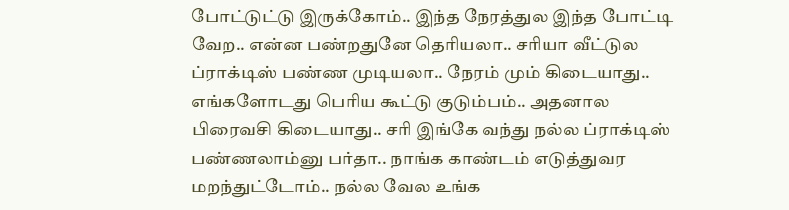போட்டுட்டு இருக்கோம்.. இந்த நேரத்துல இந்த போட்டி வேற.. என்ன பண்றதுனே தெரியலா.. சரியா வீட்டுல ப்ராக்டிஸ் பண்ண முடியலா.. நேரம் மும் கிடையாது.. எங்களோடது பெரிய கூட்டு குடும்பம்.. அதனால பிரைவசி கிடையாது.. சரி இங்கே வந்து நல்ல ப்ராக்டிஸ் பண்ணலாம்னு பர்தா.. நாங்க காண்டம் எடுத்துவர மறந்துட்டோம்.. நல்ல வேல உங்க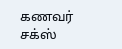கணவர் சக்ஸ்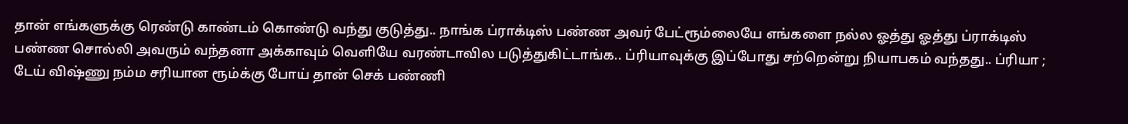தான் எங்களுக்கு ரெண்டு காண்டம் கொண்டு வந்து குடுத்து.. நாங்க ப்ராக்டிஸ் பண்ண அவர் பேட்ரூம்லையே எங்களை நல்ல ஓத்து ஓத்து ப்ராக்டிஸ் பண்ண சொல்லி அவரும் வந்தனா அக்காவும் வெளியே வரண்டாவில படுத்துகிட்டாங்க.. ப்ரியாவுக்கு இப்போது சற்றென்று நியாபகம் வந்தது.. ப்ரியா ; டேய் விஷ்ணு நம்ம சரியான ரூம்க்கு போய் தான் செக் பண்ணி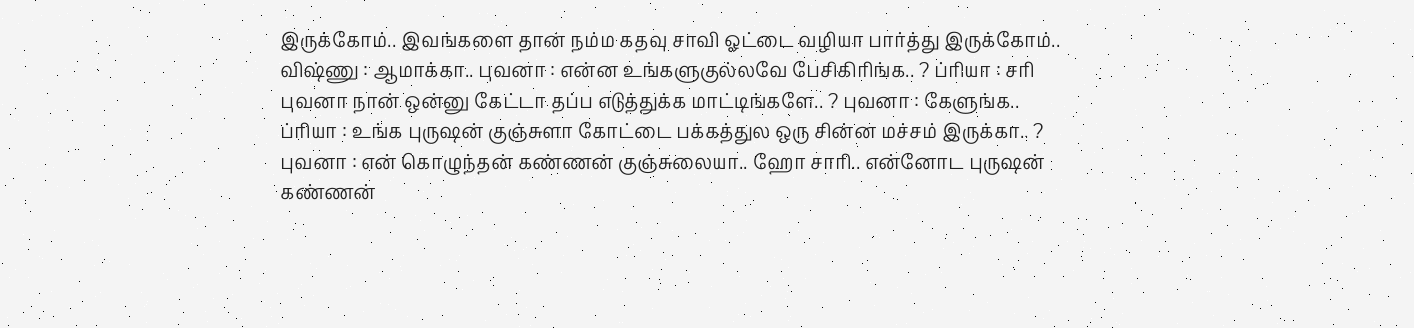இருக்கோம்.. இவங்களை தான் நம்ம கதவு சாவி ஓட்டை வழியா பார்த்து இருக்கோம்.. விஷ்ணு : ஆமாக்கா.. புவனா : என்ன உங்களுகுல்லவே பேசிகிரிங்க.. ? ப்ரியா : சரி புவனா நான் ஒன்னு கேட்டா தப்ப எடுத்துக்க மாட்டிங்களே.. ? புவனா : கேளுங்க.. ப்ரியா : உங்க புருஷன் குஞ்சுளா கோட்டை பக்கத்துல ஒரு சின்ன மச்சம் இருக்கா.. ? புவனா : என் கொழுந்தன் கண்ணன் குஞ்சுலையா.. ஹோ சாரி.. என்னோட புருஷன் கண்ணன்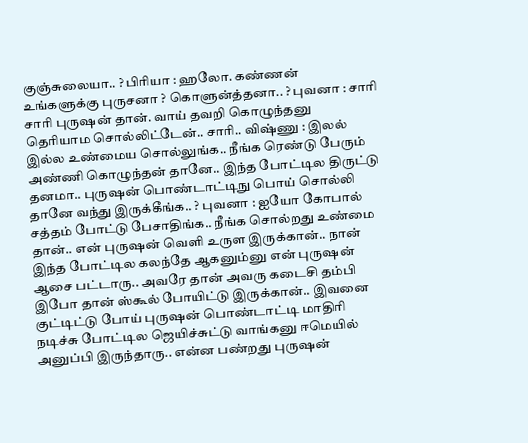குஞ்சுலையா.. ? பிரியா : ஹலோ. கண்ணன் உங்களுக்கு புருசனா ? கொளுன்த்தனா.. ? புவனா : சாரி சாரி புருஷன் தான். வாய் தவறி கொழுந்தனு தெரியாம சொல்லிட்டேன்.. சாரி.. விஷ்ணு : இலல் இல்ல உண்மைய சொல்லுங்க.. நீங்க ரெண்டு பேரும் அண்ணி கொழுந்தன் தானே.. இந்த போட்டில திருட்டு தனமா.. புருஷன் பொண்டாட்டிநு பொய் சொல்லி தானே வந்து இருக்கீங்க.. ? புவனா : ஐயோ கோபால் சத்தம் போட்டு பேசாதிங்க.. நீங்க சொல்றது உண்மை தான்.. என் புருஷன் வெளி உருள இருக்கான்.. நான் இந்த போட்டில கலந்தே ஆகனும்னு என் புருஷன் ஆசை பட்டாரு.. அவரே தான் அவரு கடைசி தம்பி இபோ தான் ஸ்கூல் போயிட்டு இருக்கான்.. இவனை குட்டிட்டு போய் புருஷன் பொண்டாட்டி மாதிரி நடிச்சு போட்டில ஜெயிச்சுட்டு வாங்கனு ஈமெயில் அனுப்பி இருந்தாரு.. என்ன பண்றது புருஷன்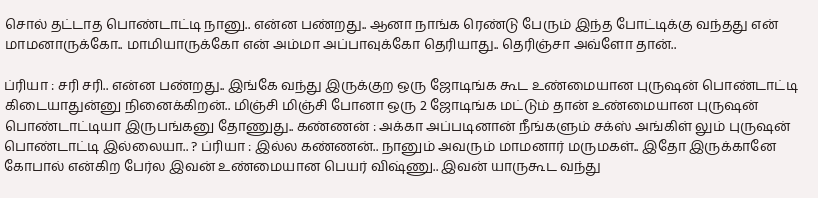சொல் தட்டாத பொண்டாட்டி நானு.. என்ன பண்றது.. ஆனா நாங்க ரெண்டு பேரும் இந்த போட்டிக்கு வந்தது என் மாமனாருக்கோ.. மாமியாருக்கோ என் அம்மா அப்பாவுக்கோ தெரியாது.. தெரிஞ்சா அவ்ளோ தான்..

ப்ரியா : சரி சரி.. என்ன பண்றது.. இங்கே வந்து இருக்குற ஒரு ஜோடிங்க கூட உண்மையான புருஷன் பொண்டாட்டி கிடையாதுன்னு நினைக்கிறன்.. மிஞ்சி மிஞ்சி போனா ஒரு 2 ஜோடிங்க மட்டும் தான் உண்மையான புருஷன் பொண்டாட்டியா இருபங்கனு தோணுது.. கண்ணன் : அக்கா அப்படினான் நீங்களும் சக்ஸ் அங்கிள் லும் புருஷன் பொண்டாட்டி இல்லையா.. ? ப்ரியா : இல்ல கண்ணன்.. நானும் அவரும் மாமனார் மருமகள்.. இதோ இருக்கானே கோபால் என்கிற பேர்ல இவன் உண்மையான பெயர் விஷ்ணு.. இவன் யாருகூட வந்து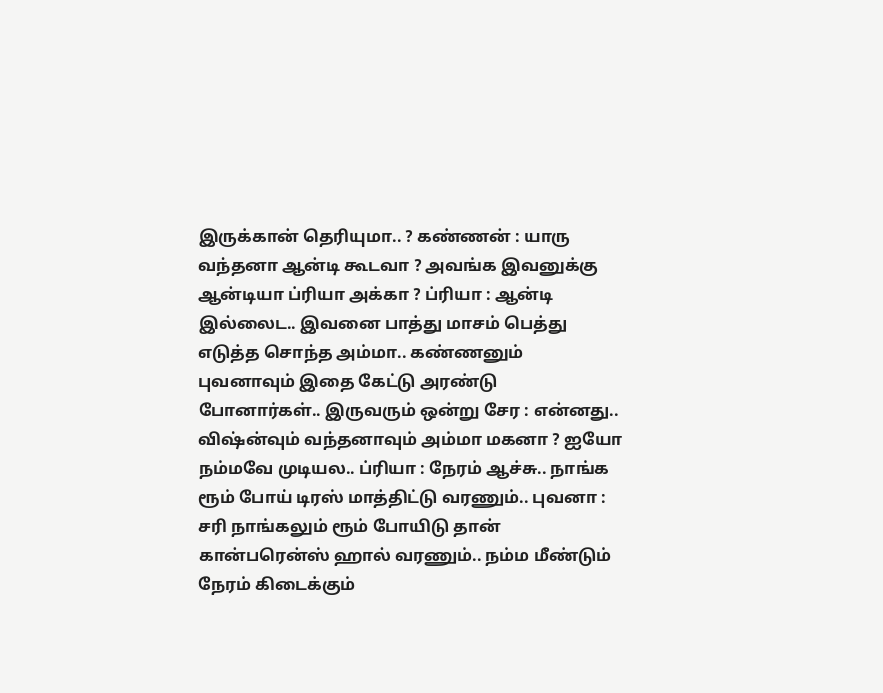இருக்கான் தெரியுமா.. ? கண்ணன் : யாரு வந்தனா ஆன்டி கூடவா ? அவங்க இவனுக்கு ஆன்டியா ப்ரியா அக்கா ? ப்ரியா : ஆன்டி இல்லைட.. இவனை பாத்து மாசம் பெத்து எடுத்த சொந்த அம்மா.. கண்ணனும் புவனாவும் இதை கேட்டு அரண்டு போனார்கள்.. இருவரும் ஒன்று சேர : என்னது.. விஷ்ன்வும் வந்தனாவும் அம்மா மகனா ? ஐயோ நம்மவே முடியல.. ப்ரியா : நேரம் ஆச்சு.. நாங்க ரூம் போய் டிரஸ் மாத்திட்டு வரணும்.. புவனா : சரி நாங்கலும் ரூம் போயிடு தான் கான்பரென்ஸ் ஹால் வரணும்.. நம்ம மீண்டும் நேரம் கிடைக்கும்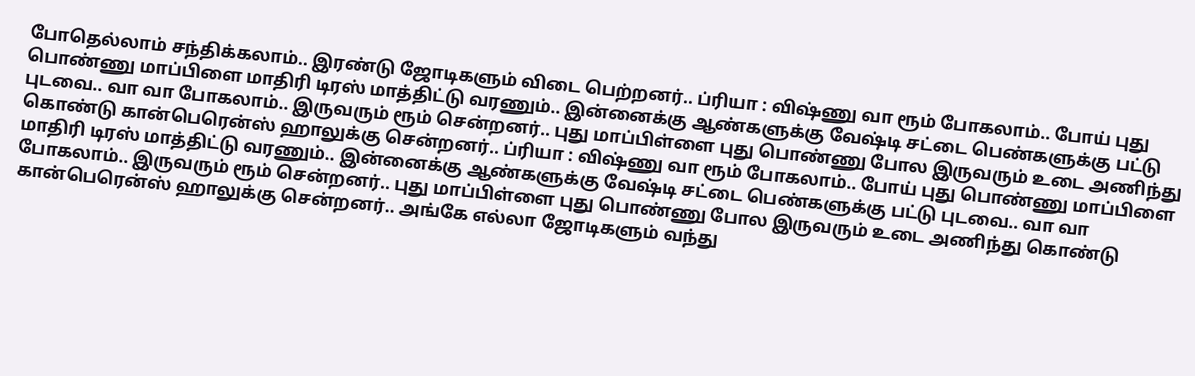போதெல்லாம் சந்திக்கலாம்.. இரண்டு ஜோடிகளும் விடை பெற்றனர்.. ப்ரியா : விஷ்ணு வா ரூம் போகலாம்.. போய் புது பொண்ணு மாப்பிளை மாதிரி டிரஸ் மாத்திட்டு வரணும்.. இன்னைக்கு ஆண்களுக்கு வேஷ்டி சட்டை பெண்களுக்கு பட்டு புடவை.. வா வா போகலாம்.. இருவரும் ரூம் சென்றனர்.. புது மாப்பிள்ளை புது பொண்ணு போல இருவரும் உடை அணிந்து கொண்டு கான்பெரென்ஸ் ஹாலுக்கு சென்றனர்.. ப்ரியா : விஷ்ணு வா ரூம் போகலாம்.. போய் புது பொண்ணு மாப்பிளை மாதிரி டிரஸ் மாத்திட்டு வரணும்.. இன்னைக்கு ஆண்களுக்கு வேஷ்டி சட்டை பெண்களுக்கு பட்டு புடவை.. வா வா போகலாம்.. இருவரும் ரூம் சென்றனர்.. புது மாப்பிள்ளை புது பொண்ணு போல இருவரும் உடை அணிந்து கொண்டு கான்பெரென்ஸ் ஹாலுக்கு சென்றனர்.. அங்கே எல்லா ஜோடிகளும் வந்து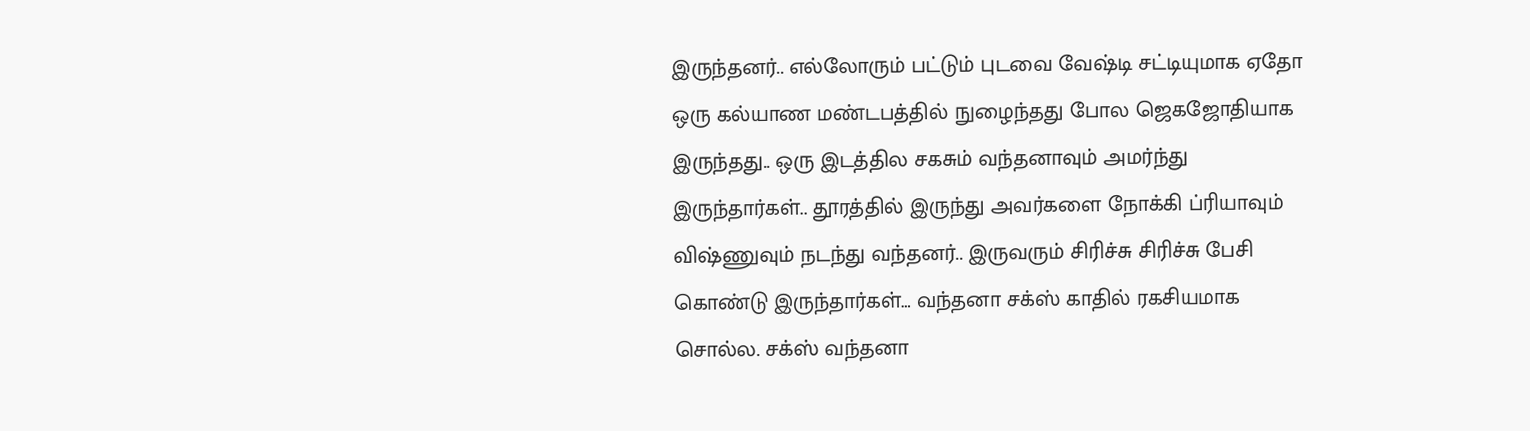இருந்தனர்.. எல்லோரும் பட்டும் புடவை வேஷ்டி சட்டியுமாக ஏதோ ஒரு கல்யாண மண்டபத்தில் நுழைந்தது போல ஜெகஜோதியாக இருந்தது.. ஒரு இடத்தில சகசும் வந்தனாவும் அமர்ந்து இருந்தார்கள்.. தூரத்தில் இருந்து அவர்களை நோக்கி ப்ரியாவும் விஷ்ணுவும் நடந்து வந்தனர்.. இருவரும் சிரிச்சு சிரிச்சு பேசி கொண்டு இருந்தார்கள்… வந்தனா சக்ஸ் காதில் ரகசியமாக சொல்ல. சக்ஸ் வந்தனா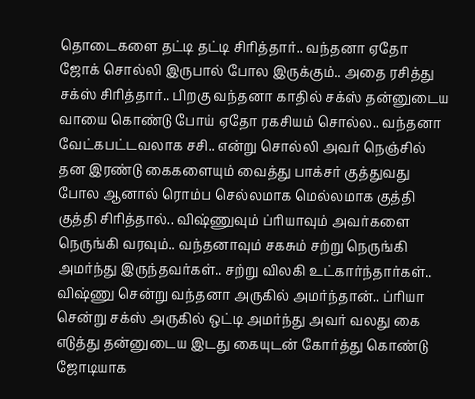தொடைகளை தட்டி தட்டி சிரித்தார்.. வந்தனா ஏதோ ஜோக் சொல்லி இருபால் போல இருக்கும்.. அதை ரசித்து சக்ஸ் சிரித்தார்.. பிறகு வந்தனா காதில் சக்ஸ் தன்னுடைய வாயை கொண்டு போய் ஏதோ ரகசியம் சொல்ல.. வந்தனா வேட்கபட்டவலாக சசி.. என்று சொல்லி அவர் நெஞ்சில் தன இரண்டு கைகளையும் வைத்து பாக்சர் குத்துவது போல ஆனால் ரொம்ப செல்லமாக மெல்லமாக குத்தி குத்தி சிரித்தால்.. விஷ்ணுவும் ப்ரியாவும் அவர்களை நெருங்கி வரவும்.. வந்தனாவும் சகசும் சற்று நெருங்கி அமர்ந்து இருந்தவர்கள்.. சற்று விலகி உட்கார்ந்தார்கள்.. விஷ்ணு சென்று வந்தனா அருகில் அமர்ந்தான்.. ப்ரியா சென்று சக்ஸ் அருகில் ஒட்டி அமர்ந்து அவர் வலது கை எடுத்து தன்னுடைய இடது கையுடன் கோர்த்து கொண்டு ஜோடியாக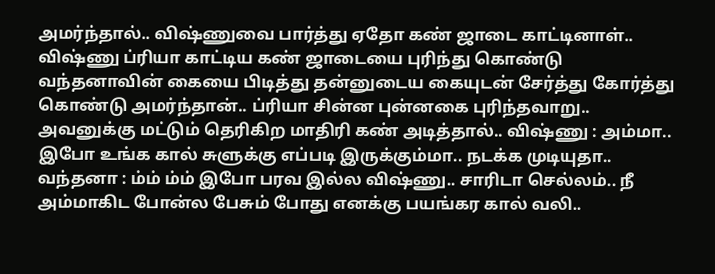அமர்ந்தால்.. விஷ்ணுவை பார்த்து ஏதோ கண் ஜாடை காட்டினாள்.. விஷ்ணு ப்ரியா காட்டிய கண் ஜாடையை புரிந்து கொண்டு வந்தனாவின் கையை பிடித்து தன்னுடைய கையுடன் சேர்த்து கோர்த்து கொண்டு அமர்ந்தான்.. ப்ரியா சின்ன புன்னகை புரிந்தவாறு.. அவனுக்கு மட்டும் தெரிகிற மாதிரி கண் அடித்தால்.. விஷ்ணு : அம்மா.. இபோ உங்க கால் சுளுக்கு எப்படி இருக்கும்மா.. நடக்க முடியுதா.. வந்தனா : ம்ம் ம்ம் இபோ பரவ இல்ல விஷ்ணு.. சாரிடா செல்லம்.. நீ அம்மாகிட போன்ல பேசும் போது எனக்கு பயங்கர கால் வலி..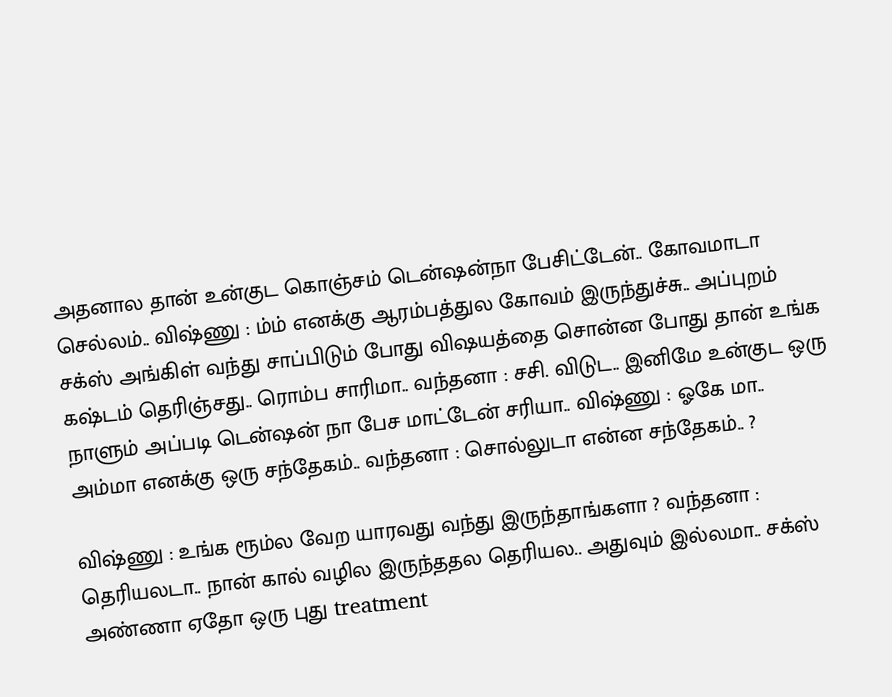அதனால தான் உன்குட கொஞ்சம் டென்ஷன்நா பேசிட்டேன்.. கோவமாடா செல்லம்.. விஷ்ணு : ம்ம் எனக்கு ஆரம்பத்துல கோவம் இருந்துச்சு.. அப்புறம் சக்ஸ் அங்கிள் வந்து சாப்பிடும் போது விஷயத்தை சொன்ன போது தான் உங்க கஷ்டம் தெரிஞ்சது.. ரொம்ப சாரிமா.. வந்தனா : சசி. விடுட.. இனிமே உன்குட ஒரு நாளும் அப்படி டென்ஷன் நா பேச மாட்டேன் சரியா.. விஷ்ணு : ஓகே மா.. அம்மா எனக்கு ஒரு சந்தேகம்.. வந்தனா : சொல்லுடா என்ன சந்தேகம்.. ?

விஷ்ணு : உங்க ரூம்ல வேற யாரவது வந்து இருந்தாங்களா ? வந்தனா : தெரியலடா.. நான் கால் வழில இருந்ததல தெரியல.. அதுவும் இல்லமா.. சக்ஸ் அண்ணா ஏதோ ஒரு புது treatment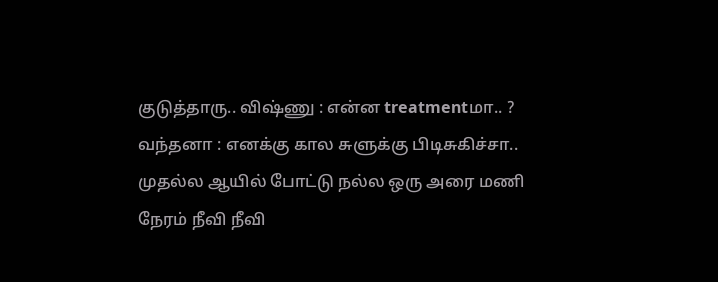குடுத்தாரு.. விஷ்ணு : என்ன treatmentமா.. ? வந்தனா : எனக்கு கால சுளுக்கு பிடிசுகிச்சா.. முதல்ல ஆயில் போட்டு நல்ல ஒரு அரை மணி நேரம் நீவி நீவி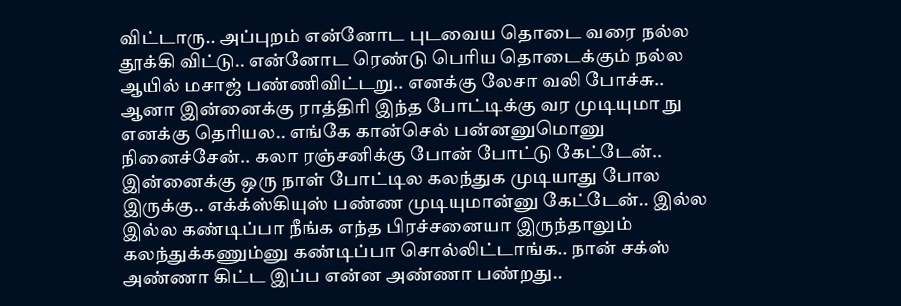விட்டாரு.. அப்புறம் என்னோட புடவைய தொடை வரை நல்ல தூக்கி விட்டு.. என்னோட ரெண்டு பெரிய தொடைக்கும் நல்ல ஆயில் மசாஜ் பண்ணிவிட்டறு.. எனக்கு லேசா வலி போச்சு.. ஆனா இன்னைக்கு ராத்திரி இந்த போட்டிக்கு வர முடியுமா நு எனக்கு தெரியல.. எங்கே கான்செல் பன்னனுமொனு நினைச்சேன்.. கலா ரஞ்சனிக்கு போன் போட்டு கேட்டேன்.. இன்னைக்கு ஒரு நாள் போட்டில கலந்துக முடியாது போல இருக்கு.. எக்க்ஸ்கியுஸ் பண்ண முடியுமான்னு கேட்டேன்.. இல்ல இல்ல கண்டிப்பா நீங்க எந்த பிரச்சனையா இருந்தாலும் கலந்துக்கணும்னு கண்டிப்பா சொல்லிட்டாங்க.. நான் சக்ஸ் அண்ணா கிட்ட இப்ப என்ன அண்ணா பண்றது..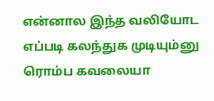என்னால இந்த வலியோட எப்படி கலந்துக முடியும்னு ரொம்ப கவலையா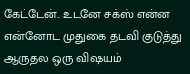கேட்டேன்.. உடனே சக்ஸ் என்ன என்னோட முதுகை தடவி குடுத்து ஆருதல ஒரு விஷயம்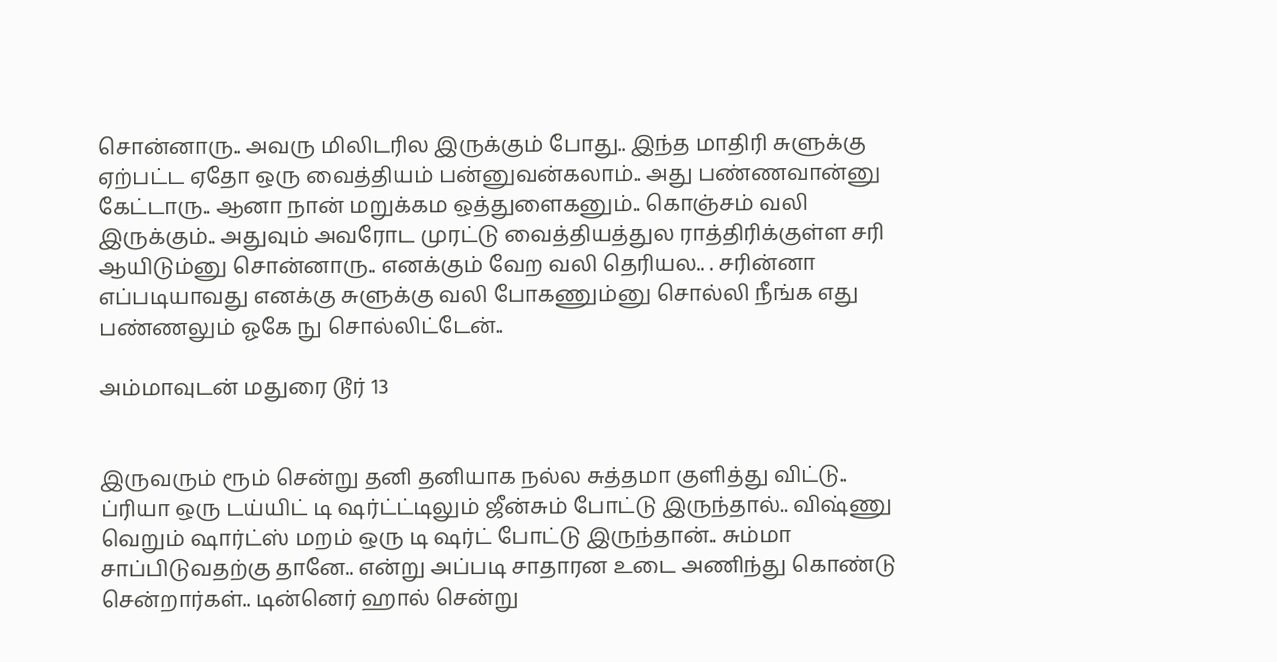சொன்னாரு.. அவரு மிலிடரில இருக்கும் போது.. இந்த மாதிரி சுளுக்கு ஏற்பட்ட ஏதோ ஒரு வைத்தியம் பன்னுவன்கலாம்.. அது பண்ணவான்னு கேட்டாரு.. ஆனா நான் மறுக்கம ஒத்துளைகனும்.. கொஞ்சம் வலி இருக்கும்.. அதுவும் அவரோட முரட்டு வைத்தியத்துல ராத்திரிக்குள்ள சரி ஆயிடும்னு சொன்னாரு.. எனக்கும் வேற வலி தெரியல.. . சரின்னா எப்படியாவது எனக்கு சுளுக்கு வலி போகணும்னு சொல்லி நீங்க எது பண்ணலும் ஓகே நு சொல்லிட்டேன்..

அம்மாவுடன் மதுரை டூர் 13


இருவரும் ரூம் சென்று தனி தனியாக நல்ல சுத்தமா குளித்து விட்டு.. ப்ரியா ஒரு டய்யிட் டி ஷர்ட்ட்டிலும் ஜீன்சும் போட்டு இருந்தால்.. விஷ்ணு வெறும் ஷார்ட்ஸ் மறம் ஒரு டி ஷர்ட் போட்டு இருந்தான்.. சும்மா சாப்பிடுவதற்கு தானே.. என்று அப்படி சாதாரன உடை அணிந்து கொண்டு சென்றார்கள்.. டின்னெர் ஹால் சென்று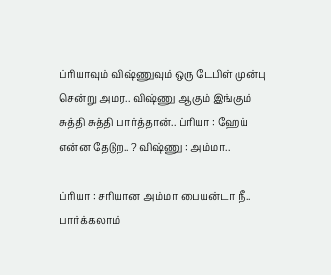ப்ரியாவும் விஷ்ணுவும் ஒரு டேபிள் முன்பு சென்று அமர.. விஷ்ணு ஆகும் இங்கும் சுத்தி சுத்தி பார்த்தான்.. ப்ரியா : ஹேய் என்ன தேடுற.. ? விஷ்ணு : அம்மா..

ப்ரியா : சரியான அம்மா பையன்டா நீ.. பார்க்கலாம்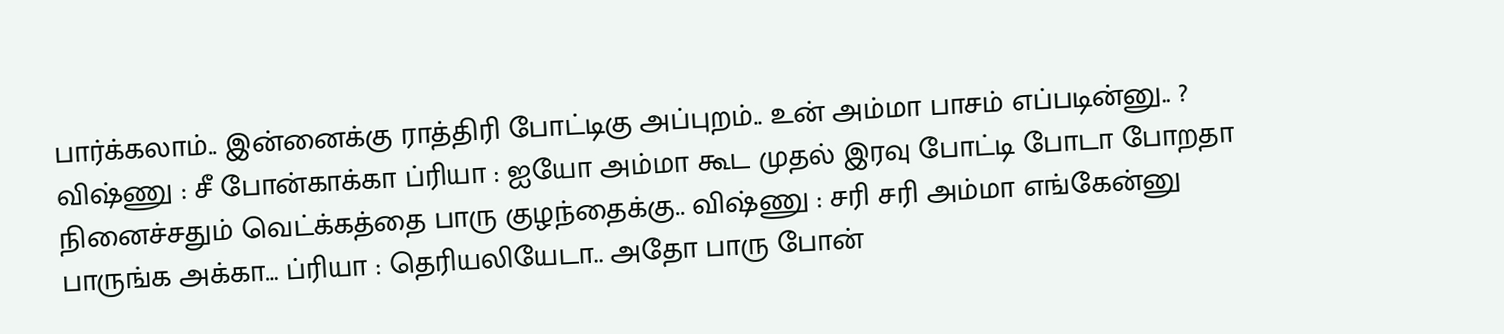பார்க்கலாம்.. இன்னைக்கு ராத்திரி போட்டிகு அப்புறம்.. உன் அம்மா பாசம் எப்படின்னு.. ? விஷ்ணு : சீ போன்காக்கா ப்ரியா : ஐயோ அம்மா கூட முதல் இரவு போட்டி போடா போறதா நினைச்சதும் வெட்க்கத்தை பாரு குழந்தைக்கு.. விஷ்ணு : சரி சரி அம்மா எங்கேன்னு பாருங்க அக்கா… ப்ரியா : தெரியலியேடா.. அதோ பாரு போன்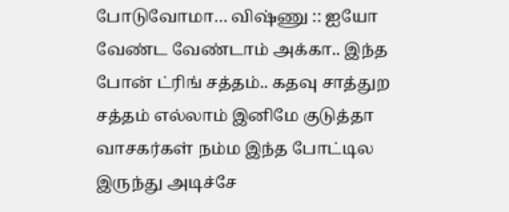போடுவோமா… விஷ்ணு :: ஐயோ வேண்ட வேண்டாம் அக்கா.. இந்த போன் ட்ரிங் சத்தம்.. கதவு சாத்துற சத்தம் எல்லாம் இனிமே குடுத்தா வாசகர்கள் நம்ம இந்த போட்டில இருந்து அடிச்சே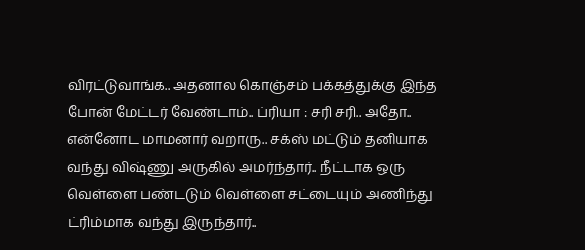விரட்டுவாங்க.. அதனால கொஞ்சம் பக்கத்துக்கு இந்த போன் மேட்டர் வேண்டாம்.. ப்ரியா : சரி சரி.. அதோ.. என்னோட மாமனார் வறாரு.. சக்ஸ் மட்டும் தனியாக வந்து விஷ்ணு அருகில் அமர்ந்தார்.. நீட்டாக ஒரு வெள்ளை பண்டடும் வெள்ளை சட்டையும் அணிந்து ட்ரிம்மாக வந்து இருந்தார்..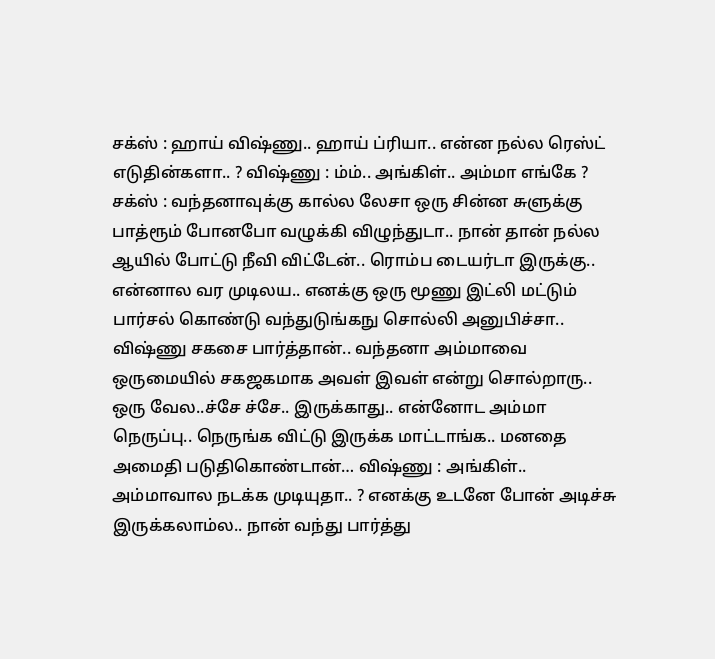சக்ஸ் : ஹாய் விஷ்ணு.. ஹாய் ப்ரியா.. என்ன நல்ல ரெஸ்ட் எடுதின்களா.. ? விஷ்ணு : ம்ம்.. அங்கிள்.. அம்மா எங்கே ? சக்ஸ் : வந்தனாவுக்கு கால்ல லேசா ஒரு சின்ன சுளுக்கு பாத்ரூம் போனபோ வழுக்கி விழுந்துடா.. நான் தான் நல்ல ஆயில் போட்டு நீவி விட்டேன்.. ரொம்ப டையர்டா இருக்கு.. என்னால வர முடிலய.. எனக்கு ஒரு மூணு இட்லி மட்டும் பார்சல் கொண்டு வந்துடுங்கநு சொல்லி அனுபிச்சா.. விஷ்ணு சகசை பார்த்தான்.. வந்தனா அம்மாவை ஒருமையில் சகஜகமாக அவள் இவள் என்று சொல்றாரு.. ஒரு வேல..ச்சே ச்சே.. இருக்காது.. என்னோட அம்மா நெருப்பு.. நெருங்க விட்டு இருக்க மாட்டாங்க.. மனதை அமைதி படுதிகொண்டான்… விஷ்ணு : அங்கிள்.. அம்மாவால நடக்க முடியுதா.. ? எனக்கு உடனே போன் அடிச்சு இருக்கலாம்ல.. நான் வந்து பார்த்து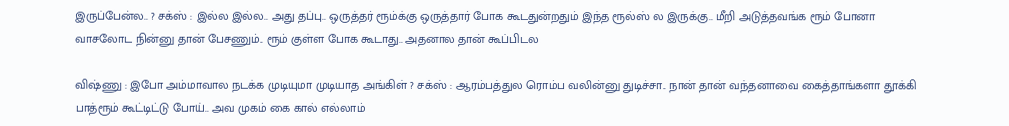இருப்பேன்ல.. ? சக்ஸ் : இல்ல இல்ல.. அது தப்பு.. ஒருத்தர் ரூம்க்கு ஒருத்தார் போக கூடதுன்றதும் இந்த ரூல்ஸ் ல இருக்கு.. மீறி அடுத்தவங்க ரூம் போனா வாசலோட நின்னு தான் பேசணும்.. ரூம் குள்ள போக கூடாது.. அதனால தான் கூப்பிடல

விஷ்ணு : இபோ அம்மாவால நடக்க முடியுமா முடியாத அங்கிள் ? சக்ஸ் : ஆரம்பத்துல ரொம்ப வலின்னு துடிச்சா.. நான் தான் வந்தனாவை கைத்தாங்களா தூக்கி பாத்ரூம் கூட்டிட்டு போய்.. அவ முகம் கை கால் எல்லாம்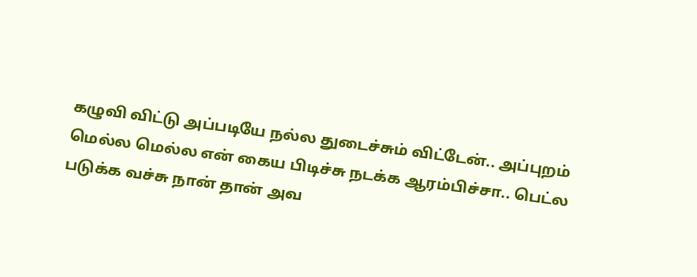கழுவி விட்டு அப்படியே நல்ல துடைச்சும் விட்டேன்.. அப்புறம் மெல்ல மெல்ல என் கைய பிடிச்சு நடக்க ஆரம்பிச்சா.. பெட்ல படுக்க வச்சு நான் தான் அவ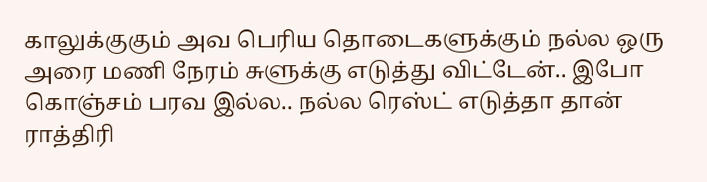காலுக்குகும் அவ பெரிய தொடைகளுக்கும் நல்ல ஒரு அரை மணி நேரம் சுளுக்கு எடுத்து விட்டேன்.. இபோ கொஞ்சம் பரவ இல்ல.. நல்ல ரெஸ்ட் எடுத்தா தான் ராத்திரி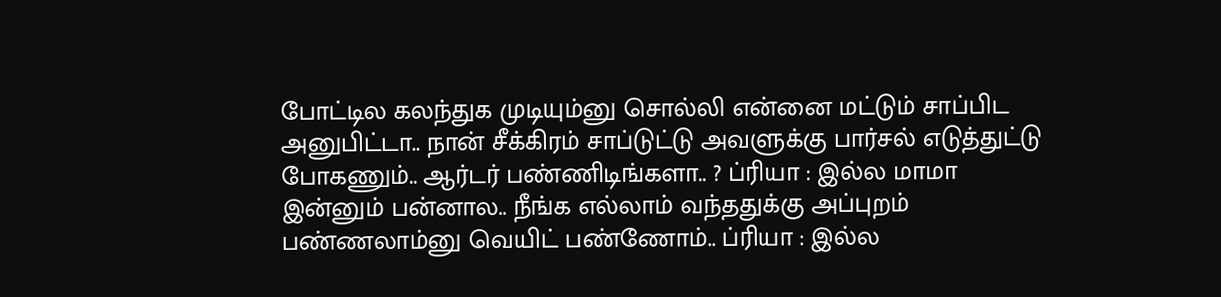போட்டில கலந்துக முடியும்னு சொல்லி என்னை மட்டும் சாப்பிட அனுபிட்டா.. நான் சீக்கிரம் சாப்டுட்டு அவளுக்கு பார்சல் எடுத்துட்டு போகணும்.. ஆர்டர் பண்ணிடிங்களா.. ? ப்ரியா : இல்ல மாமா இன்னும் பன்னால.. நீங்க எல்லாம் வந்ததுக்கு அப்புறம் பண்ணலாம்னு வெயிட் பண்ணோம்.. ப்ரியா : இல்ல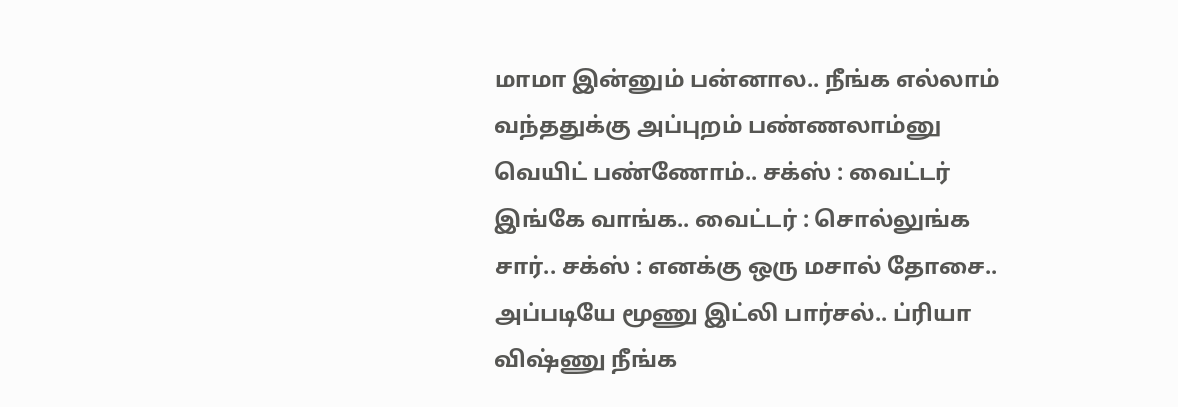மாமா இன்னும் பன்னால.. நீங்க எல்லாம் வந்ததுக்கு அப்புறம் பண்ணலாம்னு வெயிட் பண்ணோம்.. சக்ஸ் : வைட்டர் இங்கே வாங்க.. வைட்டர் : சொல்லுங்க சார்.. சக்ஸ் : எனக்கு ஒரு மசால் தோசை.. அப்படியே மூணு இட்லி பார்சல்.. ப்ரியா விஷ்ணு நீங்க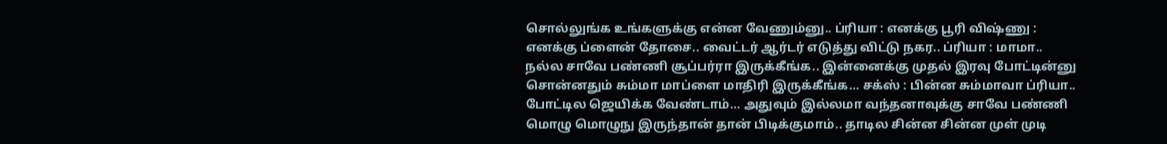சொல்லுங்க உங்களுக்கு என்ன வேணும்னு.. ப்ரியா : எனக்கு பூரி விஷ்ணு : எனக்கு ப்ளைன் தோசை.. வைட்டர் ஆர்டர் எடுத்து விட்டு நகர.. ப்ரியா : மாமா.. நல்ல சாவே பண்ணி சூப்பர்ரா இருக்கீங்க.. இன்னைக்கு முதல் இரவு போட்டின்னு சொன்னதும் சும்மா மாப்ளை மாதிரி இருக்கீங்க… சக்ஸ் : பின்ன சும்மாவா ப்ரியா.. போட்டில ஜெயிக்க வேண்டாம்… அதுவும் இல்லமா வந்தனாவுக்கு சாவே பண்ணி மொழு மொழுநு இருந்தான் தான் பிடிக்குமாம்.. தாடில சின்ன சின்ன முள் முடி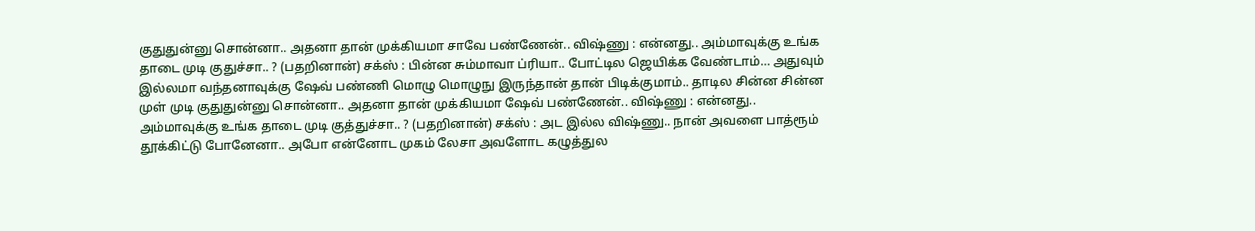குதுதுன்னு சொன்னா.. அதனா தான் முக்கியமா சாவே பண்ணேன்.. விஷ்ணு : என்னது.. அம்மாவுக்கு உங்க தாடை முடி குதுச்சா.. ? (பதறினான்) சக்ஸ் : பின்ன சும்மாவா ப்ரியா.. போட்டில ஜெயிக்க வேண்டாம்… அதுவும் இல்லமா வந்தனாவுக்கு ஷேவ் பண்ணி மொழு மொழுநு இருந்தான் தான் பிடிக்குமாம்.. தாடில சின்ன சின்ன முள் முடி குதுதுன்னு சொன்னா.. அதனா தான் முக்கியமா ஷேவ் பண்ணேன்.. விஷ்ணு : என்னது.. அம்மாவுக்கு உங்க தாடை முடி குத்துச்சா.. ? (பதறினான்) சக்ஸ் : அட இல்ல விஷ்ணு.. நான் அவளை பாத்ரூம் தூக்கிட்டு போனேனா.. அபோ என்னோட முகம் லேசா அவளோட கழுத்துல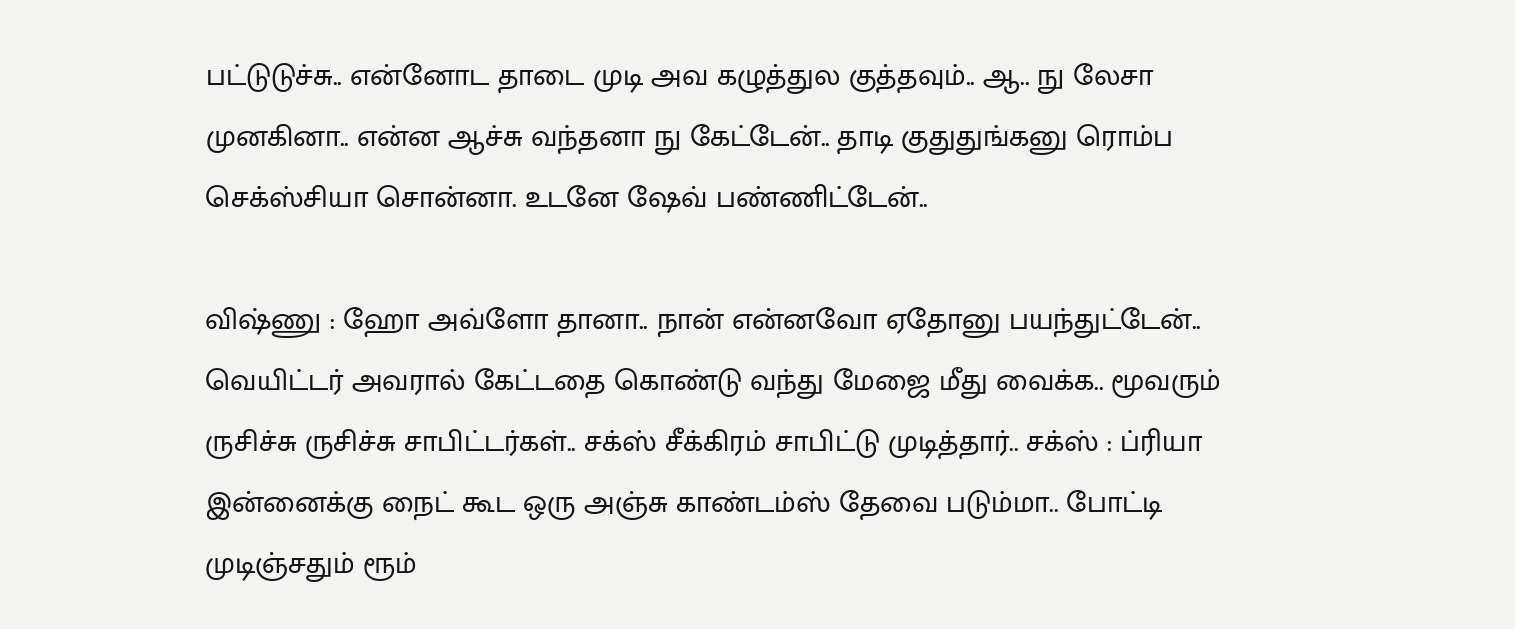பட்டுடுச்சு.. என்னோட தாடை முடி அவ கழுத்துல குத்தவும்.. ஆ.. நு லேசா முனகினா.. என்ன ஆச்சு வந்தனா நு கேட்டேன்.. தாடி குதுதுங்கனு ரொம்ப செக்ஸ்சியா சொன்னா. உடனே ஷேவ் பண்ணிட்டேன்..

விஷ்ணு : ஹோ அவ்ளோ தானா.. நான் என்னவோ ஏதோனு பயந்துட்டேன்.. வெயிட்டர் அவரால் கேட்டதை கொண்டு வந்து மேஜை மீது வைக்க.. மூவரும் ருசிச்சு ருசிச்சு சாபிட்டர்கள்.. சக்ஸ் சீக்கிரம் சாபிட்டு முடித்தார்.. சக்ஸ் : ப்ரியா இன்னைக்கு நைட் கூட ஒரு அஞ்சு காண்டம்ஸ் தேவை படும்மா.. போட்டி முடிஞ்சதும் ரூம்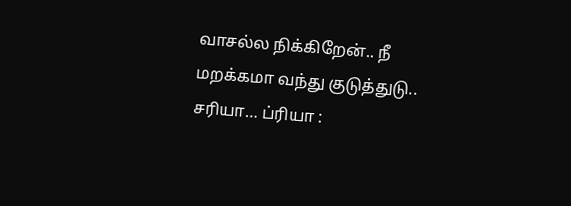வாசல்ல நிக்கிறேன்.. நீ மறக்கமா வந்து குடுத்துடு.. சரியா… ப்ரியா :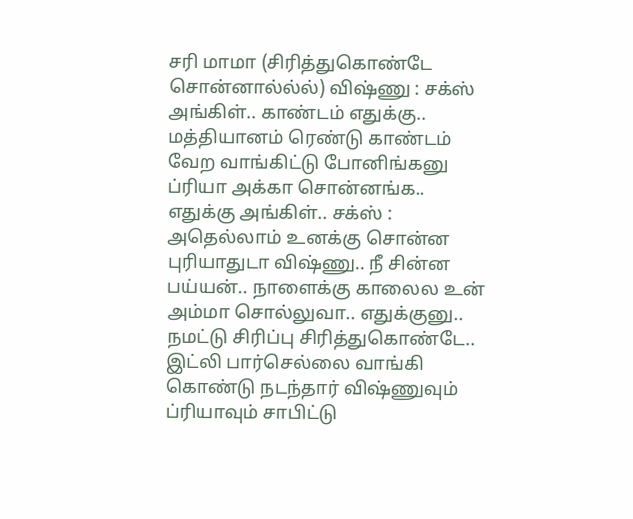சரி மாமா (சிரித்துகொண்டே சொன்னால்ல்ல்) விஷ்ணு : சக்ஸ் அங்கிள்.. காண்டம் எதுக்கு.. மத்தியானம் ரெண்டு காண்டம் வேற வாங்கிட்டு போனிங்கனு ப்ரியா அக்கா சொன்னங்க.. எதுக்கு அங்கிள்.. சக்ஸ் : அதெல்லாம் உனக்கு சொன்ன புரியாதுடா விஷ்ணு.. நீ சின்ன பய்யன்.. நாளைக்கு காலைல உன் அம்மா சொல்லுவா.. எதுக்குனு.. நமட்டு சிரிப்பு சிரித்துகொண்டே.. இட்லி பார்செல்லை வாங்கி கொண்டு நடந்தார் விஷ்ணுவும் ப்ரியாவும் சாபிட்டு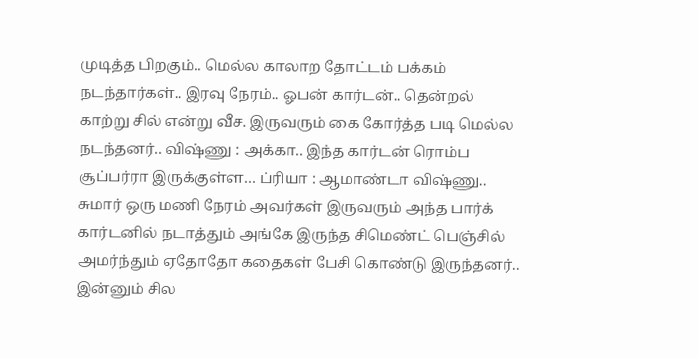முடித்த பிறகும்.. மெல்ல காலாற தோட்டம் பக்கம் நடந்தார்கள்.. இரவு நேரம்.. ஓபன் கார்டன்.. தென்றல் காற்று சில் என்று வீச. இருவரும் கை கோர்த்த படி மெல்ல நடந்தனர்.. விஷ்ணு : அக்கா.. இந்த கார்டன் ரொம்ப சூப்பர்ரா இருக்குள்ள… ப்ரியா : ஆமாண்டா விஷ்ணு.. சுமார் ஒரு மணி நேரம் அவர்கள் இருவரும் அந்த பார்க் கார்டனில் நடாத்தும் அங்கே இருந்த சிமெண்ட் பெஞ்சில் அமர்ந்தும் ஏதோதோ கதைகள் பேசி கொண்டு இருந்தனர்.. இன்னும் சில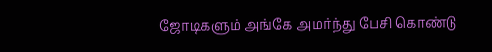ஜோடிகளும் அங்கே அமர்ந்து பேசி கொண்டு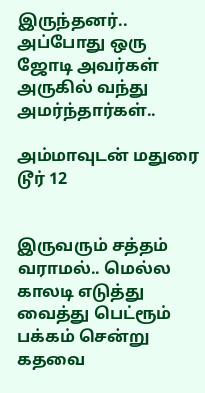இருந்தனர்.. அப்போது ஒரு ஜோடி அவர்கள் அருகில் வந்து அமர்ந்தார்கள்..

அம்மாவுடன் மதுரை டூர் 12


இருவரும் சத்தம் வராமல்.. மெல்ல காலடி எடுத்து வைத்து பெட்ரூம் பக்கம் சென்று கதவை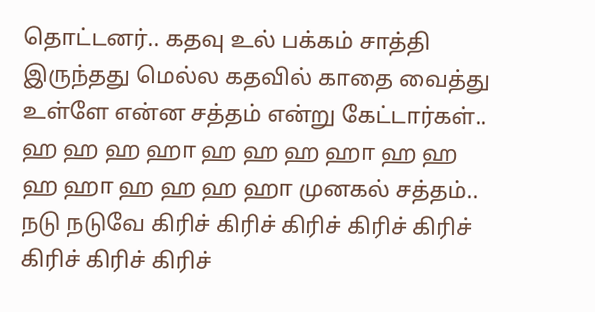தொட்டனர்.. கதவு உல் பக்கம் சாத்தி இருந்தது மெல்ல கதவில் காதை வைத்து உள்ளே என்ன சத்தம் என்று கேட்டார்கள்.. ஹ ஹ ஹ ஹா ஹ ஹ ஹ ஹா ஹ ஹ ஹ ஹா ஹ ஹ ஹ ஹா முனகல் சத்தம்.. நடு நடுவே கிரிச் கிரிச் கிரிச் கிரிச் கிரிச் கிரிச் கிரிச் கிரிச்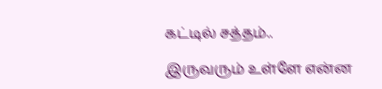கட்டில் சத்தம்..

இருவரும் உள்ளே என்ன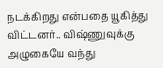நடக்கிறது என்பதை யூகித்து விட்டனர்.. விஷ்ணுவுக்கு அழுகையே வந்து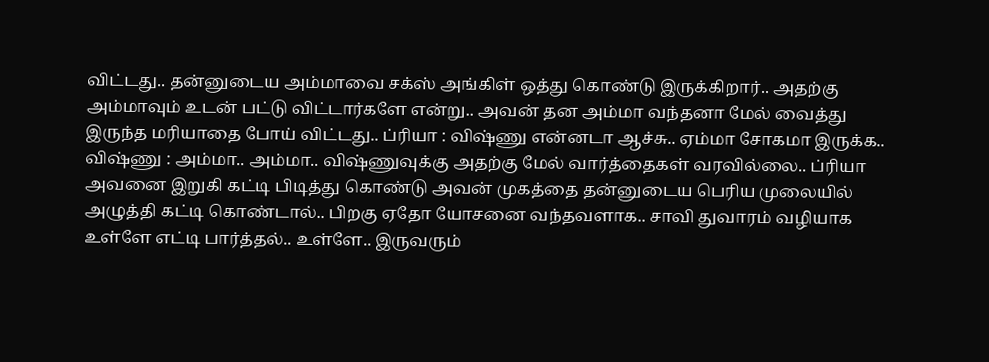விட்டது.. தன்னுடைய அம்மாவை சக்ஸ் அங்கிள் ஒத்து கொண்டு இருக்கிறார்.. அதற்கு அம்மாவும் உடன் பட்டு விட்டார்களே என்று.. அவன் தன அம்மா வந்தனா மேல் வைத்து இருந்த மரியாதை போய் விட்டது.. ப்ரியா : விஷ்ணு என்னடா ஆச்சு.. ஏம்மா சோகமா இருக்க.. விஷ்ணு : அம்மா.. அம்மா.. விஷ்ணுவுக்கு அதற்கு மேல் வார்த்தைகள் வரவில்லை.. ப்ரியா அவனை இறுகி கட்டி பிடித்து கொண்டு அவன் முகத்தை தன்னுடைய பெரிய முலையில் அழுத்தி கட்டி கொண்டால்.. பிறகு ஏதோ யோசனை வந்தவளாக.. சாவி துவாரம் வழியாக உள்ளே எட்டி பார்த்தல்.. உள்ளே.. இருவரும்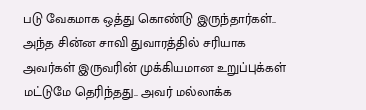படு வேகமாக ஒத்து கொண்டு இருந்தார்கள்.. அந்த சின்ன சாவி துவாரத்தில் சரியாக அவர்கள் இருவரின் முக்கியமான உறுப்புக்கள் மட்டுமே தெரிந்தது.. அவர் மல்லாக்க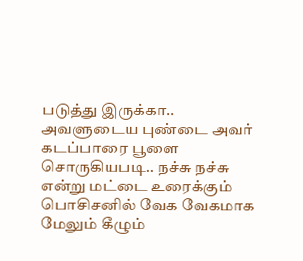படுத்து இருக்கா.. அவளுடைய புண்டை அவர் கடப்பாரை பூளை சொருகியபடி.. நச்சு நச்சு என்று மட்டை உரைக்கும் பொசிசனில் வேக வேகமாக மேலும் கீழும்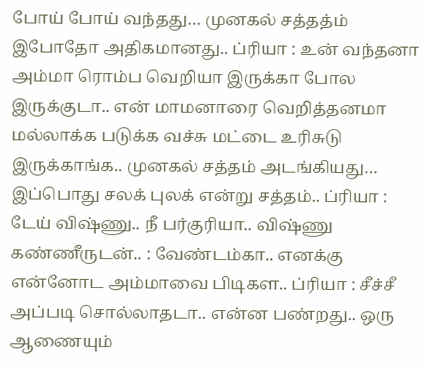போய் போய் வந்தது… முனகல் சத்தத்ம் இபோதோ அதிகமானது.. ப்ரியா : உன் வந்தனா அம்மா ரொம்ப வெறியா இருக்கா போல இருக்குடா.. என் மாமனாரை வெறித்தனமா மல்லாக்க படுக்க வச்சு மட்டை உரிசுடு இருக்காங்க.. முனகல் சத்தம் அடங்கியது… இப்பொது சலக் புலக் என்று சத்தம்.. ப்ரியா : டேய் விஷ்ணு.. நீ பர்குரியா.. விஷ்ணு கண்ணீருடன்.. : வேண்டம்கா.. எனக்கு என்னோட அம்மாவை பிடிகள.. ப்ரியா : சீச்சீ அப்படி சொல்லாதடா.. என்ன பண்றது.. ஒரு ஆணையும்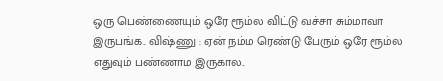ஒரு பெண்ணையும் ஒரே ரூம்ல விட்டு வச்சா சும்மாவா இருபங்க.. விஷ்ணு : ஏன் நம்ம ரெண்டு பேரும் ஒரே ரூம்ல எதுவும் பண்ணாம இருகால..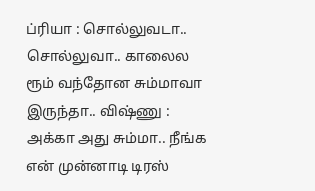ப்ரியா : சொல்லுவடா.. சொல்லுவா.. காலைல ரூம் வந்தோன சும்மாவா இருந்தா.. விஷ்ணு : அக்கா அது சும்மா.. நீங்க என் முன்னாடி டிரஸ்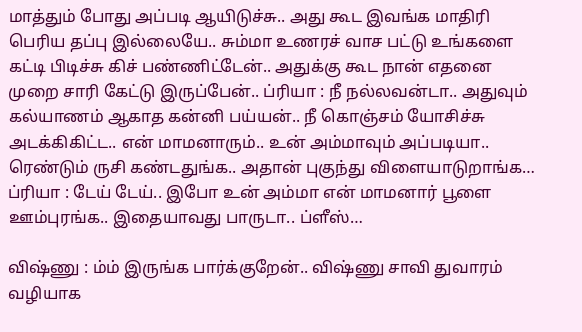மாத்தும் போது அப்படி ஆயிடுச்சு.. அது கூட இவங்க மாதிரி பெரிய தப்பு இல்லையே.. சும்மா உணரச் வாச பட்டு உங்களை கட்டி பிடிச்சு கிச் பண்ணிட்டேன்.. அதுக்கு கூட நான் எதனை முறை சாரி கேட்டு இருப்பேன்.. ப்ரியா : நீ நல்லவன்டா.. அதுவும் கல்யாணம் ஆகாத கன்னி பய்யன்.. நீ கொஞ்சம் யோசிச்சு அடக்கிகிட்ட.. என் மாமனாரும்.. உன் அம்மாவும் அப்படியா.. ரெண்டும் ருசி கண்டதுங்க.. அதான் புகுந்து விளையாடுறாங்க… ப்ரியா : டேய் டேய்.. இபோ உன் அம்மா என் மாமனார் பூளை ஊம்புரங்க.. இதையாவது பாருடா.. ப்ளீஸ்…

விஷ்ணு : ம்ம் இருங்க பார்க்குறேன்.. விஷ்ணு சாவி துவாரம் வழியாக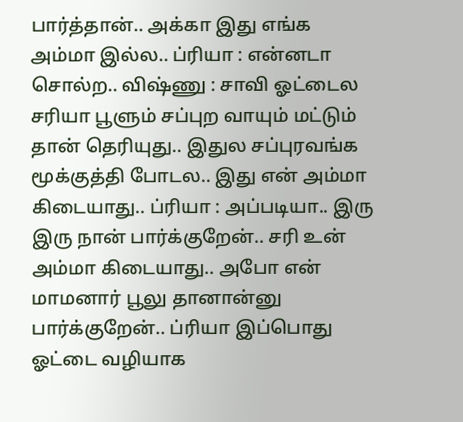பார்த்தான்.. அக்கா இது எங்க அம்மா இல்ல.. ப்ரியா : என்னடா சொல்ற.. விஷ்ணு : சாவி ஓட்டைல சரியா பூளும் சப்புற வாயும் மட்டும் தான் தெரியுது.. இதுல சப்புரவங்க மூக்குத்தி போடல.. இது என் அம்மா கிடையாது.. ப்ரியா : அப்படியா.. இரு இரு நான் பார்க்குறேன்.. சரி உன் அம்மா கிடையாது.. அபோ என் மாமனார் பூலு தானான்னு பார்க்குறேன்.. ப்ரியா இப்பொது ஓட்டை வழியாக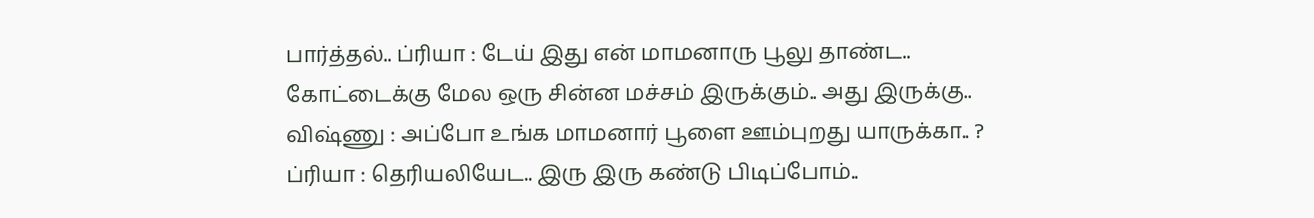பார்த்தல்.. ப்ரியா : டேய் இது என் மாமனாரு பூலு தாண்ட.. கோட்டைக்கு மேல ஒரு சின்ன மச்சம் இருக்கும்.. அது இருக்கு.. விஷ்ணு : அப்போ உங்க மாமனார் பூளை ஊம்புறது யாருக்கா.. ? ப்ரியா : தெரியலியேட.. இரு இரு கண்டு பிடிப்போம்..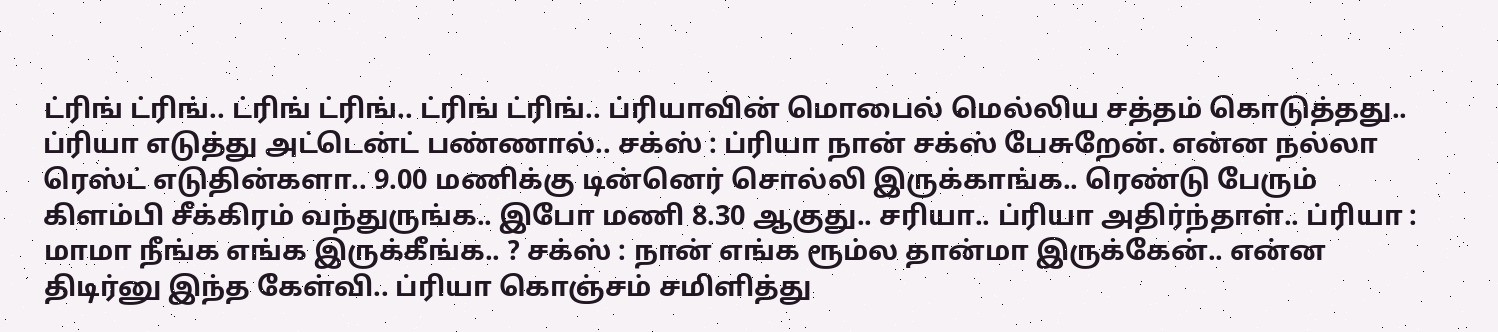ட்ரிங் ட்ரிங்.. ட்ரிங் ட்ரிங்.. ட்ரிங் ட்ரிங்.. ப்ரியாவின் மொபைல் மெல்லிய சத்தம் கொடுத்தது.. ப்ரியா எடுத்து அட்டென்ட் பண்ணால்.. சக்ஸ் : ப்ரியா நான் சக்ஸ் பேசுறேன். என்ன நல்லா ரெஸ்ட் எடுதின்களா.. 9.00 மணிக்கு டின்னெர் சொல்லி இருக்காங்க.. ரெண்டு பேரும் கிளம்பி சீக்கிரம் வந்துருங்க.. இபோ மணி 8.30 ஆகுது.. சரியா.. ப்ரியா அதிர்ந்தாள்.. ப்ரியா : மாமா நீங்க எங்க இருக்கீங்க.. ? சக்ஸ் : நான் எங்க ரூம்ல தான்மா இருக்கேன்.. என்ன திடிர்னு இந்த கேள்வி.. ப்ரியா கொஞ்சம் சமிளித்து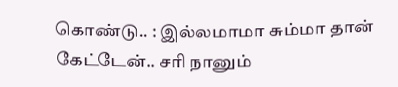கொண்டு.. : இல்லமாமா சும்மா தான் கேட்டேன்.. சரி நானும்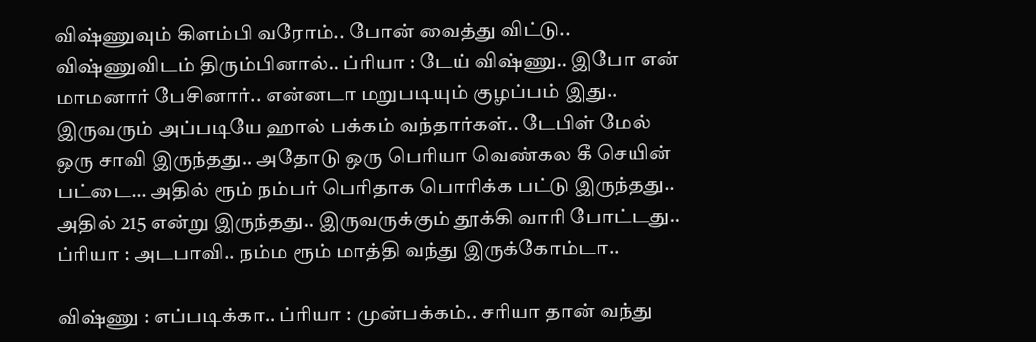விஷ்ணுவும் கிளம்பி வரோம்.. போன் வைத்து விட்டு.. விஷ்ணுவிடம் திரும்பினால்.. ப்ரியா : டேய் விஷ்ணு.. இபோ என் மாமனார் பேசினார்.. என்னடா மறுபடியும் குழப்பம் இது.. இருவரும் அப்படியே ஹால் பக்கம் வந்தார்கள்.. டேபிள் மேல் ஒரு சாவி இருந்தது.. அதோடு ஒரு பெரியா வெண்கல கீ செயின் பட்டை… அதில் ரூம் நம்பர் பெரிதாக பொரிக்க பட்டு இருந்தது.. அதில் 215 என்று இருந்தது.. இருவருக்கும் தூக்கி வாரி போட்டது.. ப்ரியா : அடபாவி.. நம்ம ரூம் மாத்தி வந்து இருக்கோம்டா..

விஷ்ணு : எப்படிக்கா.. ப்ரியா : முன்பக்கம்.. சரியா தான் வந்து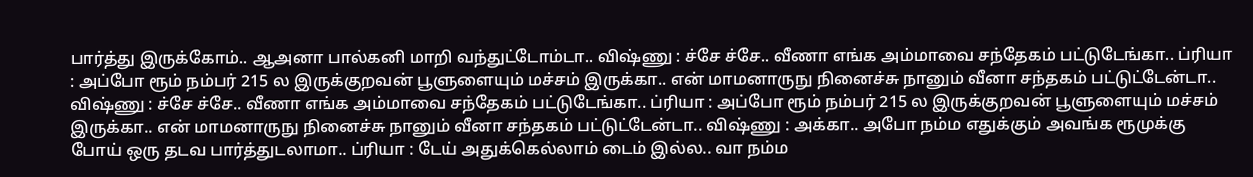பார்த்து இருக்கோம்.. ஆஅனா பால்கனி மாறி வந்துட்டோம்டா.. விஷ்ணு : ச்சே ச்சே.. வீணா எங்க அம்மாவை சந்தேகம் பட்டுடேங்கா.. ப்ரியா : அப்போ ரூம் நம்பர் 215 ல இருக்குறவன் பூளுளையும் மச்சம் இருக்கா.. என் மாமனாருநு நினைச்சு நானும் வீனா சந்தகம் பட்டுட்டேன்டா.. விஷ்ணு : ச்சே ச்சே.. வீணா எங்க அம்மாவை சந்தேகம் பட்டுடேங்கா.. ப்ரியா : அப்போ ரூம் நம்பர் 215 ல இருக்குறவன் பூளுளையும் மச்சம் இருக்கா.. என் மாமனாருநு நினைச்சு நானும் வீனா சந்தகம் பட்டுட்டேன்டா.. விஷ்ணு : அக்கா.. அபோ நம்ம எதுக்கும் அவங்க ரூமுக்கு போய் ஒரு தடவ பார்த்துடலாமா.. ப்ரியா : டேய் அதுக்கெல்லாம் டைம் இல்ல.. வா நம்ம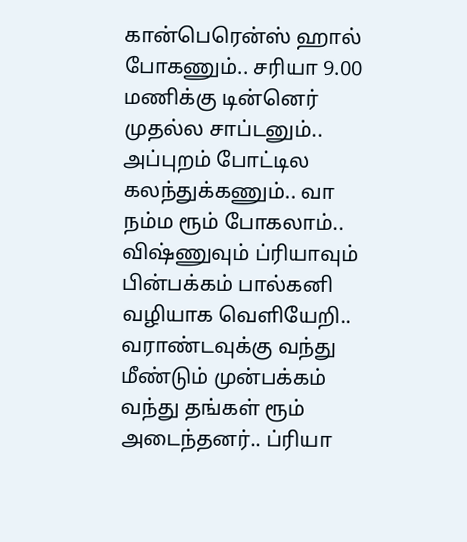கான்பெரென்ஸ் ஹால் போகணும்.. சரியா 9.00 மணிக்கு டின்னெர் முதல்ல சாப்டனும்.. அப்புறம் போட்டில கலந்துக்கணும்.. வா நம்ம ரூம் போகலாம்.. விஷ்ணுவும் ப்ரியாவும் பின்பக்கம் பால்கனி வழியாக வெளியேறி.. வராண்டவுக்கு வந்து மீண்டும் முன்பக்கம் வந்து தங்கள் ரூம் அடைந்தனர்.. ப்ரியா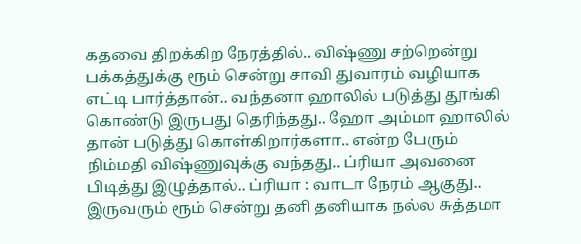கதவை திறக்கிற நேரத்தில்.. விஷ்ணு சற்றென்று பக்கத்துக்கு ரூம் சென்று சாவி துவாரம் வழியாக எட்டி பார்த்தான்.. வந்தனா ஹாலில் படுத்து தூங்கி கொண்டு இருபது தெரிந்தது.. ஹோ அம்மா ஹாலில் தான் படுத்து கொள்கிறார்களா.. என்ற பேரும் நிம்மதி விஷ்ணுவுக்கு வந்தது.. ப்ரியா அவனை பிடித்து இழுத்தால்.. ப்ரியா : வாடா நேரம் ஆகுது.. இருவரும் ரூம் சென்று தனி தனியாக நல்ல சுத்தமா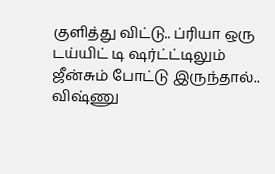குளித்து விட்டு.. ப்ரியா ஒரு டய்யிட் டி ஷர்ட்ட்டிலும் ஜீன்சும் போட்டு இருந்தால்.. விஷ்ணு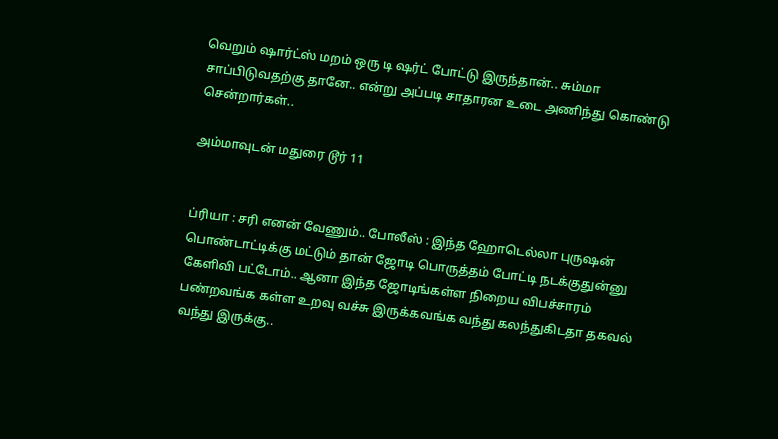வெறும் ஷார்ட்ஸ் மறம் ஒரு டி ஷர்ட் போட்டு இருந்தான்.. சும்மா சாப்பிடுவதற்கு தானே.. என்று அப்படி சாதாரன உடை அணிந்து கொண்டு சென்றார்கள்..

அம்மாவுடன் மதுரை டூர் 11


ப்ரியா : சரி எனன் வேணும்.. போலீஸ் : இந்த ஹோடெல்லா புருஷன் பொண்டாட்டிக்கு மட்டும் தான் ஜோடி பொருத்தம் போட்டி நடக்குதுன்னு கேளிவி பட்டோம்.. ஆனா இந்த ஜோடிங்கள்ள நிறைய விபச்சாரம் பண்றவங்க கள்ள உறவு வச்சு இருக்கவங்க வந்து கலந்துகிடதா தகவல் வந்து இருக்கு..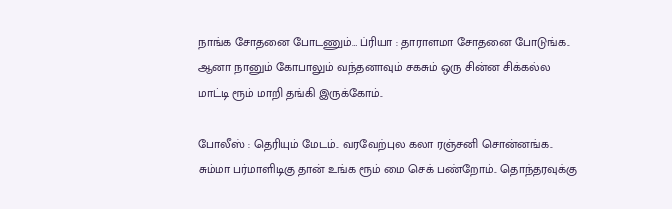நாங்க சோதனை போடணும்… ப்ரியா : தாராளமா சோதனை போடுங்க.. ஆனா நானும் கோபாலும் வந்தனாவும் சகசும் ஒரு சின்ன சிக்கல்ல மாட்டி ரூம் மாறி தங்கி இருக்கோம்..

போலீஸ் : தெரியும் மேடம்.. வரவேற்புல கலா ரஞ்சனி சொன்னங்க.. சும்மா பர்மாளிடிகு தான் உங்க ரூம் மை செக் பண்றோம்.. தொந்தரவுக்கு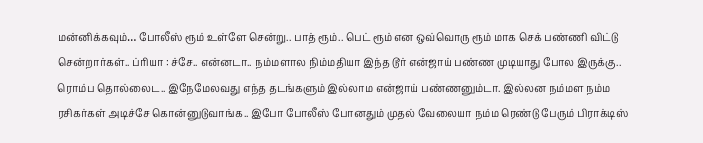மன்னிக்கவும்… போலீஸ் ரூம் உள்ளே சென்று.. பாத் ரூம்.. பெட் ரூம் என ஒவ்வொரு ரூம் மாக செக் பண்ணி விட்டு சென்றார்கள்.. ப்ரியா : ச்சே.. என்னடா.. நம்மளால நிம்மதியா இந்த டூர் என்ஜாய் பண்ண முடியாது போல இருக்கு.. ரொம்ப தொல்லைட.. இநேமேலவது எந்த தடங்களும் இல்லாம என்ஜாய் பண்ணனும்டா. இல்லன நம்மள நம்ம ரசிகர்கள் அடிச்சே கொன்னுடுவாங்க.. இபோ போலீஸ் போனதும் முதல் வேலையா நம்ம ரெண்டு பேரும் பிராக்டிஸ்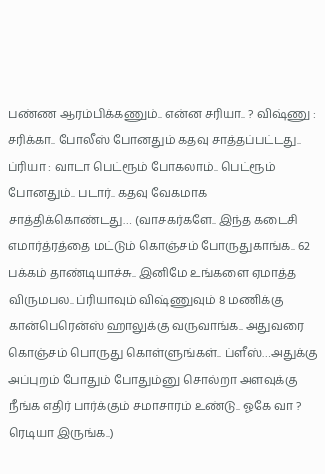பண்ண ஆரம்பிக்கணும்.. என்ன சரியா.. ? விஷ்ணு : சரிக்கா.. போலீஸ் போனதும் கதவு சாத்தப்பட்டது.. ப்ரியா : வாடா பெட்ரூம் போகலாம்.. பெட்ரூம் போனதும்.. படார்.. கதவு வேகமாக சாத்திக்கொண்டது… (வாசகர்களே.. இந்த கடைசி எமார்த்ரத்தை மட்டும் கொஞ்சம் போருதுகாங்க.. 62 பக்கம் தாண்டியாச்சு.. இனிமே உங்களை ஏமாத்த விருமபல.. ப்ரியாவும் விஷ்ணுவும் 8 மணிக்கு கான்பெரென்ஸ் ஹாலுக்கு வருவாங்க.. அதுவரை கொஞ்சம் பொருது கொள்ளுங்கள்.. ப்ளீஸ்…அதுக்கு அப்புறம் போதும் போதும்னு சொல்றா அளவுக்கு நீங்க எதிர் பார்க்கும் சமாசாரம் உண்டு.. ஓகே வா ? ரெடியா இருங்க..)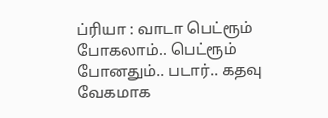ப்ரியா : வாடா பெட்ரூம் போகலாம்.. பெட்ரூம் போனதும்.. படார்.. கதவு வேகமாக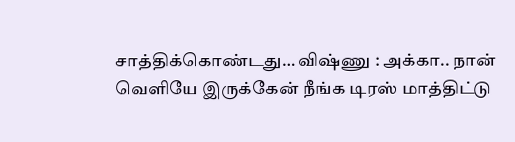சாத்திக்கொண்டது… விஷ்ணு : அக்கா.. நான் வெளியே இருக்கேன் நீங்க டிரஸ் மாத்திட்டு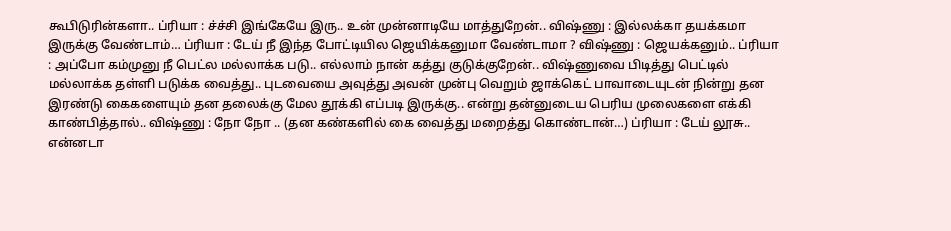கூபிடுரின்களா.. ப்ரியா : ச்ச்சி இங்கேயே இரு.. உன் முன்னாடியே மாத்துறேன்.. விஷ்ணு : இல்லக்கா தயக்கமா இருக்கு வேண்டாம்… ப்ரியா : டேய் நீ இந்த போட்டியில ஜெயிக்கனுமா வேண்டாமா ? விஷ்ணு : ஜெயக்கனும்.. ப்ரியா : அப்போ கம்முனு நீ பெட்ல மல்லாக்க படு.. எல்லாம் நான் கத்து குடுக்குறேன்.. விஷ்ணுவை பிடித்து பெட்டில் மல்லாக்க தள்ளி படுக்க வைத்து.. புடவையை அவுத்து அவன் முன்பு வெறும் ஜாக்கெட் பாவாடையுடன் நின்று தன இரண்டு கைகளையும் தன தலைக்கு மேல தூக்கி எப்படி இருக்கு.. என்று தன்னுடைய பெரிய முலைகளை எக்கி காண்பித்தால்.. விஷ்ணு : நோ நோ .. (தன கண்களில் கை வைத்து மறைத்து கொண்டான்…) ப்ரியா : டேய் லூசு.. என்னடா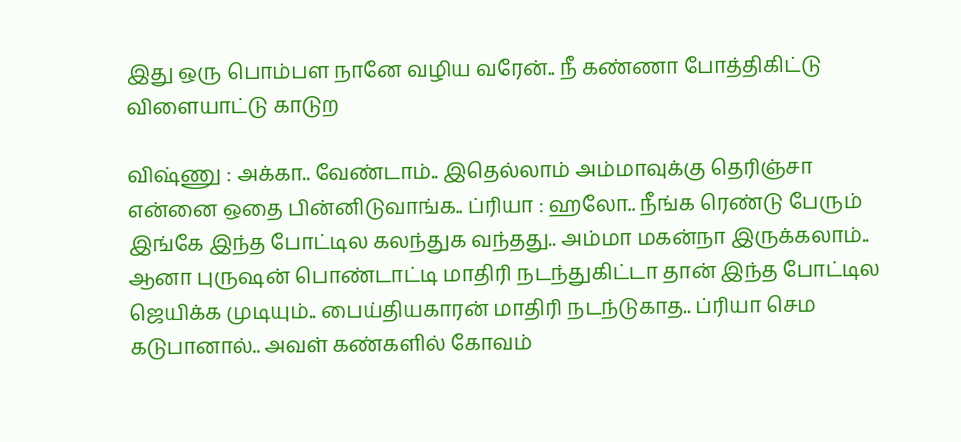இது ஒரு பொம்பள நானே வழிய வரேன்.. நீ கண்ணா போத்திகிட்டு விளையாட்டு காடுற

விஷ்ணு : அக்கா.. வேண்டாம்.. இதெல்லாம் அம்மாவுக்கு தெரிஞ்சா என்னை ஒதை பின்னிடுவாங்க.. ப்ரியா : ஹலோ.. நீங்க ரெண்டு பேரும் இங்கே இந்த போட்டில கலந்துக வந்தது.. அம்மா மகன்நா இருக்கலாம்.. ஆனா புருஷன் பொண்டாட்டி மாதிரி நடந்துகிட்டா தான் இந்த போட்டில ஜெயிக்க முடியும்.. பைய்தியகாரன் மாதிரி நடந்டுகாத.. ப்ரியா செம கடுபானால்.. அவள் கண்களில் கோவம்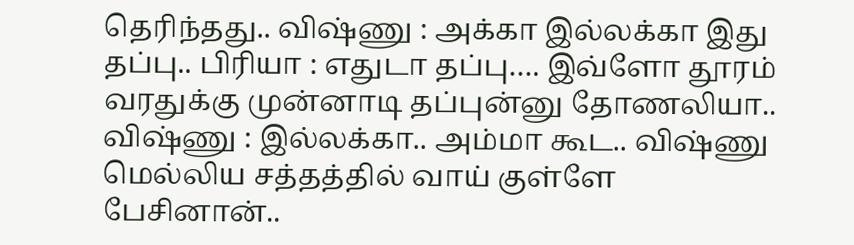தெரிந்தது.. விஷ்ணு : அக்கா இல்லக்கா இது தப்பு.. பிரியா : எதுடா தப்பு…. இவ்ளோ தூரம் வரதுக்கு முன்னாடி தப்புன்னு தோணலியா.. விஷ்ணு : இல்லக்கா.. அம்மா கூட.. விஷ்ணு மெல்லிய சத்தத்தில் வாய் குள்ளே பேசினான்..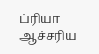ப்ரியா ஆச்சரிய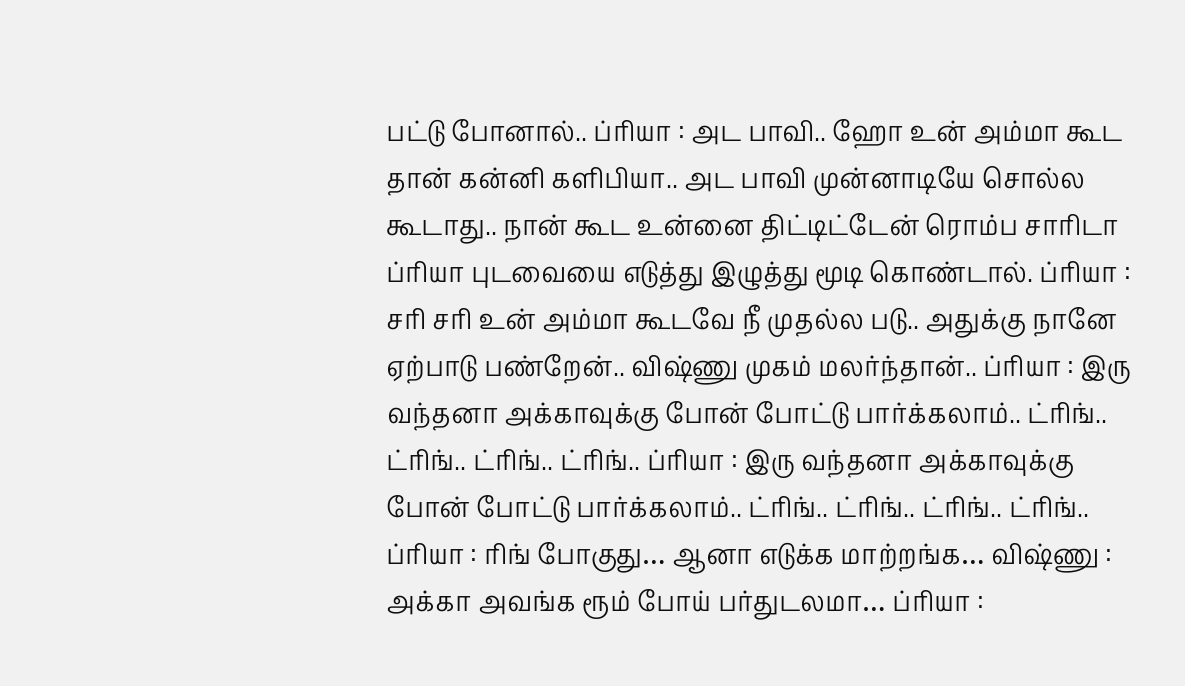பட்டு போனால்.. ப்ரியா : அட பாவி.. ஹோ உன் அம்மா கூட தான் கன்னி களிபியா.. அட பாவி முன்னாடியே சொல்ல கூடாது.. நான் கூட உன்னை திட்டிட்டேன் ரொம்ப சாரிடா ப்ரியா புடவையை எடுத்து இழுத்து மூடி கொண்டால். ப்ரியா : சரி சரி உன் அம்மா கூடவே நீ முதல்ல படு.. அதுக்கு நானே ஏற்பாடு பண்றேன்.. விஷ்ணு முகம் மலர்ந்தான்.. ப்ரியா : இரு வந்தனா அக்காவுக்கு போன் போட்டு பார்க்கலாம்.. ட்ரிங்.. ட்ரிங்.. ட்ரிங்.. ட்ரிங்.. ப்ரியா : இரு வந்தனா அக்காவுக்கு போன் போட்டு பார்க்கலாம்.. ட்ரிங்.. ட்ரிங்.. ட்ரிங்.. ட்ரிங்.. ப்ரியா : ரிங் போகுது… ஆனா எடுக்க மாற்றங்க… விஷ்ணு : அக்கா அவங்க ரூம் போய் பர்துடலமா… ப்ரியா :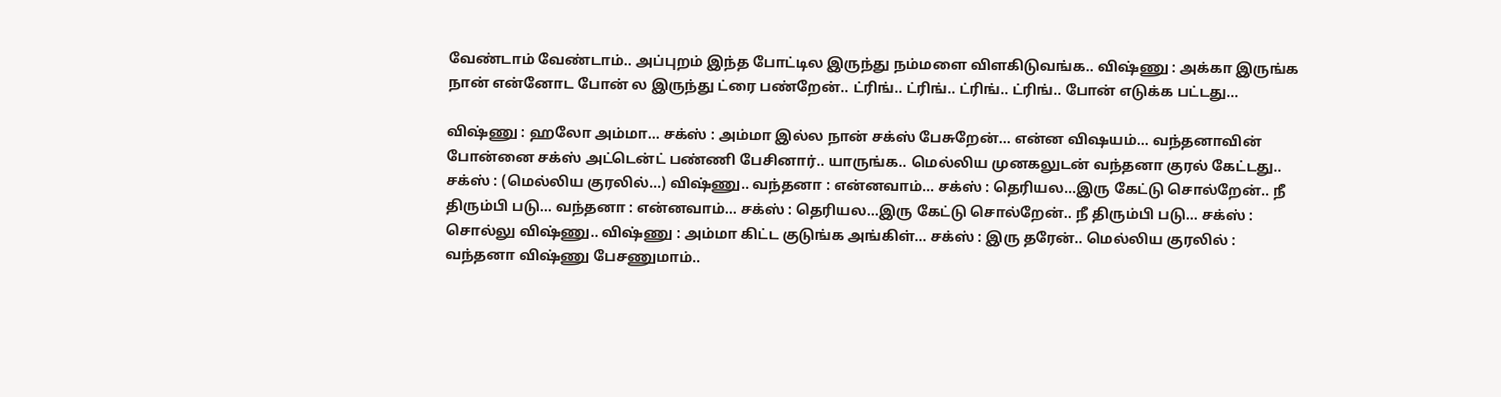வேண்டாம் வேண்டாம்.. அப்புறம் இந்த போட்டில இருந்து நம்மளை விளகிடுவங்க.. விஷ்ணு : அக்கா இருங்க நான் என்னோட போன் ல இருந்து ட்ரை பண்றேன்.. ட்ரிங்.. ட்ரிங்.. ட்ரிங்.. ட்ரிங்.. போன் எடுக்க பட்டது…

விஷ்ணு : ஹலோ அம்மா… சக்ஸ் : அம்மா இல்ல நான் சக்ஸ் பேசுறேன்… என்ன விஷயம்… வந்தனாவின் போன்னை சக்ஸ் அட்டென்ட் பண்ணி பேசினார்.. யாருங்க.. மெல்லிய முனகலுடன் வந்தனா குரல் கேட்டது.. சக்ஸ் : (மெல்லிய குரலில்…) விஷ்ணு.. வந்தனா : என்னவாம்… சக்ஸ் : தெரியல…இரு கேட்டு சொல்றேன்.. நீ திரும்பி படு… வந்தனா : என்னவாம்… சக்ஸ் : தெரியல…இரு கேட்டு சொல்றேன்.. நீ திரும்பி படு… சக்ஸ் : சொல்லு விஷ்ணு.. விஷ்ணு : அம்மா கிட்ட குடுங்க அங்கிள்… சக்ஸ் : இரு தரேன்.. மெல்லிய குரலில் : வந்தனா விஷ்ணு பேசணுமாம்..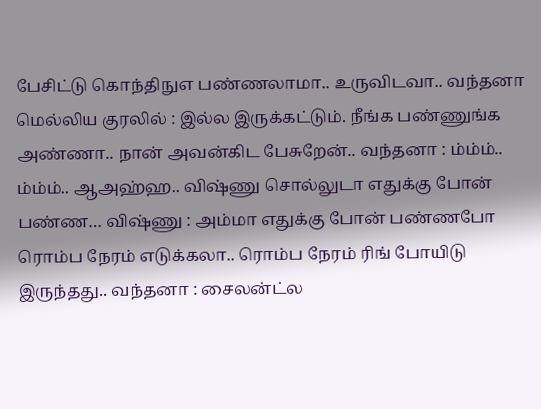பேசிட்டு கொந்திநுஎ பண்ணலாமா.. உருவிடவா.. வந்தனா மெல்லிய குரலில் : இல்ல இருக்கட்டும். நீங்க பண்ணுங்க அண்ணா.. நான் அவன்கிட பேசுறேன்.. வந்தனா : ம்ம்ம்.. ம்ம்ம்.. ஆஅஹ்ஹ.. விஷ்ணு சொல்லுடா எதுக்கு போன் பண்ண… விஷ்ணு : அம்மா எதுக்கு போன் பண்ணபோ ரொம்ப நேரம் எடுக்கலா.. ரொம்ப நேரம் ரிங் போயிடு இருந்தது.. வந்தனா : சைலன்ட்ல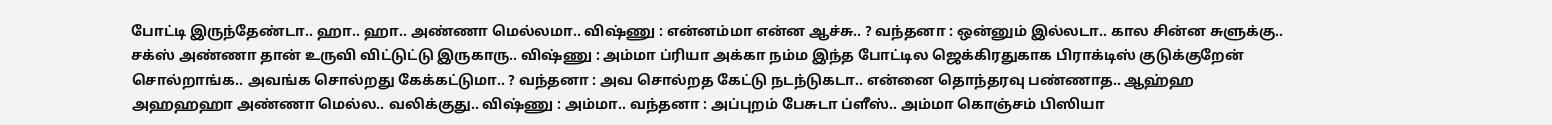போட்டி இருந்தேண்டா.. ஹா.. ஹா.. அண்ணா மெல்லமா.. விஷ்ணு : என்னம்மா என்ன ஆச்சு.. ? வந்தனா : ஒன்னும் இல்லடா.. கால சின்ன சுளுக்கு.. சக்ஸ் அண்ணா தான் உருவி விட்டுட்டு இருகாரு.. விஷ்ணு : அம்மா ப்ரியா அக்கா நம்ம இந்த போட்டில ஜெக்கிரதுகாக பிராக்டிஸ் குடுக்குறேன் சொல்றாங்க.. அவங்க சொல்றது கேக்கட்டுமா.. ? வந்தனா : அவ சொல்றத கேட்டு நடந்டுகடா.. என்னை தொந்தரவு பண்ணாத.. ஆஹ்ஹ அஹஹஹா அண்ணா மெல்ல.. வலிக்குது.. விஷ்ணு : அம்மா.. வந்தனா : அப்புறம் பேசுடா ப்ளீஸ்.. அம்மா கொஞ்சம் பிஸியா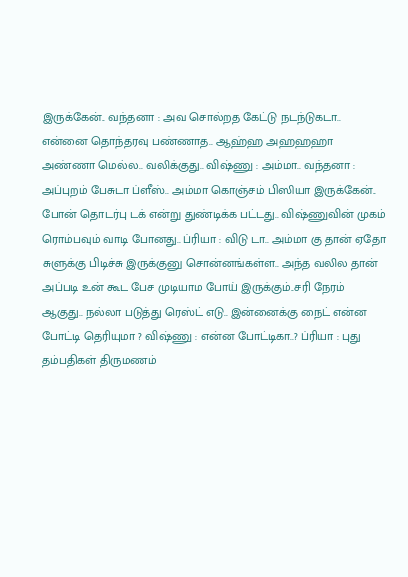இருக்கேன்.. வந்தனா : அவ சொல்றத கேட்டு நடந்டுகடா.. என்னை தொந்தரவு பண்ணாத.. ஆஹ்ஹ அஹஹஹா அண்ணா மெல்ல.. வலிக்குது.. விஷ்ணு : அம்மா.. வந்தனா : அப்புறம் பேசுடா ப்ளீஸ்.. அம்மா கொஞ்சம் பிஸியா இருக்கேன்.. போன் தொடர்பு டக் என்று துண்டிக்க பட்டது.. விஷ்ணுவின் முகம் ரொம்பவும் வாடி போனது.. ப்ரியா : விடு டா.. அம்மா கு தான் ஏதோ சுளுக்கு பிடிச்சு இருக்குனு சொன்னங்கள்ள.. அந்த வலில தான் அப்படி உன் கூட பேச முடியாம போய் இருக்கும்..சரி நேரம் ஆகுது.. நல்லா படுத்து ரெஸ்ட் எடு.. இன்னைக்கு நைட் என்ன போட்டி தெரியுமா ? விஷ்ணு : என்ன போட்டிகா..? ப்ரியா : புது தம்பதிகள் திருமணம்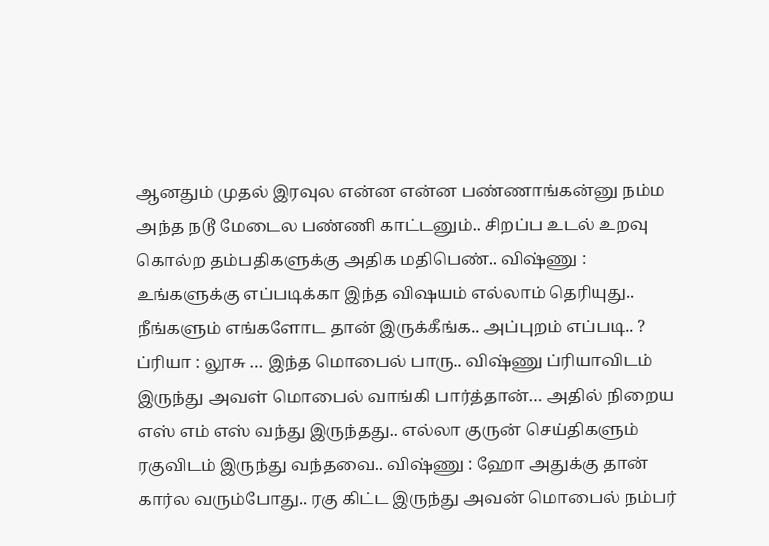ஆனதும் முதல் இரவுல என்ன என்ன பண்ணாங்கன்னு நம்ம அந்த நடூ மேடைல பண்ணி காட்டனும்.. சிறப்ப உடல் உறவு கொல்ற தம்பதிகளுக்கு அதிக மதிபெண்.. விஷ்ணு : உங்களுக்கு எப்படிக்கா இந்த விஷயம் எல்லாம் தெரியுது.. நீங்களும் எங்களோட தான் இருக்கீங்க.. அப்புறம் எப்படி.. ? ப்ரியா : லூசு … இந்த மொபைல் பாரு.. விஷ்ணு ப்ரியாவிடம் இருந்து அவள் மொபைல் வாங்கி பார்த்தான்… அதில் நிறைய எஸ் எம் எஸ் வந்து இருந்தது.. எல்லா குருன் செய்திகளும் ரகுவிடம் இருந்து வந்தவை.. விஷ்ணு : ஹோ அதுக்கு தான் கார்ல வரும்போது.. ரகு கிட்ட இருந்து அவன் மொபைல் நம்பர்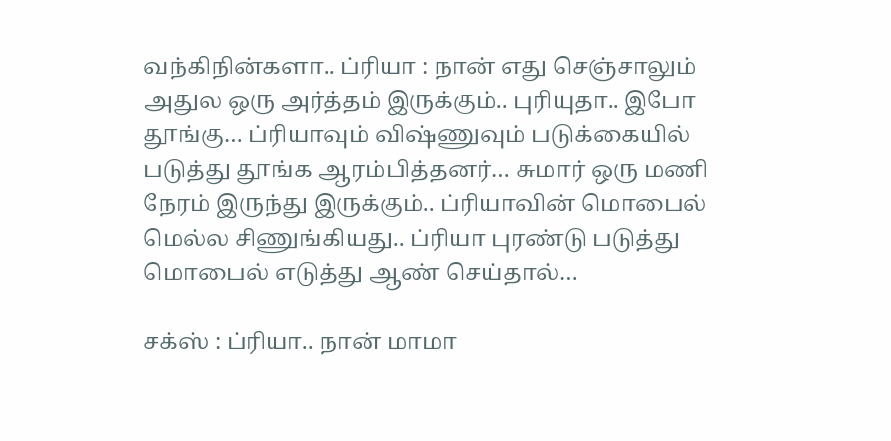வந்கிநின்களா.. ப்ரியா : நான் எது செஞ்சாலும் அதுல ஒரு அர்த்தம் இருக்கும்.. புரியுதா.. இபோ தூங்கு… ப்ரியாவும் விஷ்ணுவும் படுக்கையில் படுத்து தூங்க ஆரம்பித்தனர்… சுமார் ஒரு மணி நேரம் இருந்து இருக்கும்.. ப்ரியாவின் மொபைல் மெல்ல சிணுங்கியது.. ப்ரியா புரண்டு படுத்து மொபைல் எடுத்து ஆண் செய்தால்…

சக்ஸ் : ப்ரியா.. நான் மாமா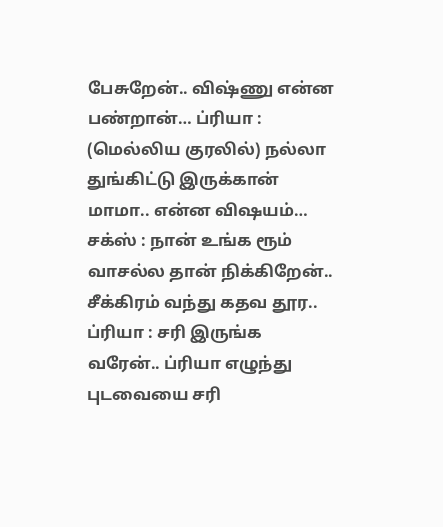பேசுறேன்.. விஷ்ணு என்ன பண்றான்… ப்ரியா : (மெல்லிய குரலில்) நல்லா துங்கிட்டு இருக்கான் மாமா.. என்ன விஷயம்… சக்ஸ் : நான் உங்க ரூம் வாசல்ல தான் நிக்கிறேன்.. சீக்கிரம் வந்து கதவ தூர.. ப்ரியா : சரி இருங்க வரேன்.. ப்ரியா எழுந்து புடவையை சரி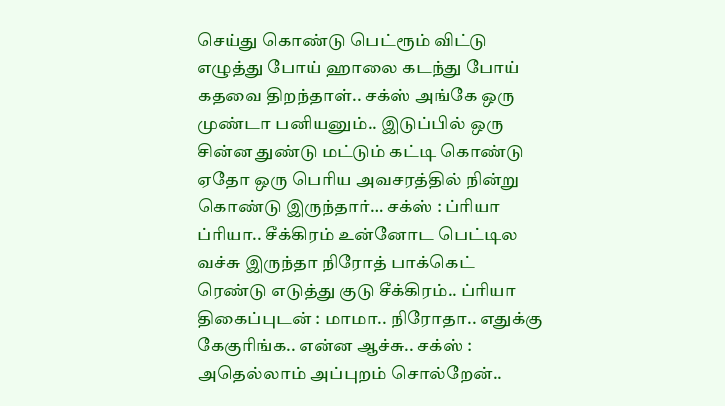செய்து கொண்டு பெட்ரூம் விட்டு எழுத்து போய் ஹாலை கடந்து போய் கதவை திறந்தாள்.. சக்ஸ் அங்கே ஒரு முண்டா பனியனும்.. இடுப்பில் ஒரு சின்ன துண்டு மட்டும் கட்டி கொண்டு ஏதோ ஒரு பெரிய அவசரத்தில் நின்று கொண்டு இருந்தார்… சக்ஸ் : ப்ரியா ப்ரியா.. சீக்கிரம் உன்னோட பெட்டில வச்சு இருந்தா நிரோத் பாக்கெட் ரெண்டு எடுத்து குடு சீக்கிரம்.. ப்ரியா திகைப்புடன் : மாமா.. நிரோதா.. எதுக்கு கேகுரிங்க.. என்ன ஆச்சு.. சக்ஸ் : அதெல்லாம் அப்புறம் சொல்றேன்..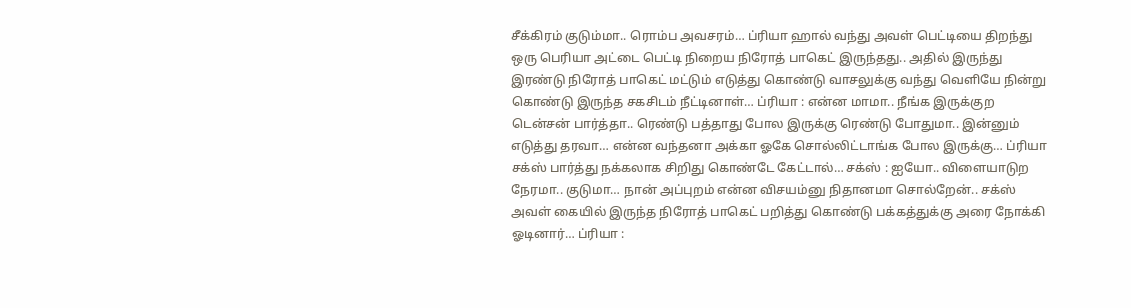சீக்கிரம் குடும்மா.. ரொம்ப அவசரம்… ப்ரியா ஹால் வந்து அவள் பெட்டியை திறந்து ஒரு பெரியா அட்டை பெட்டி நிறைய நிரோத் பாகெட் இருந்தது.. அதில் இருந்து இரண்டு நிரோத் பாகெட் மட்டும் எடுத்து கொண்டு வாசலுக்கு வந்து வெளியே நின்று கொண்டு இருந்த சகசிடம் நீட்டினாள்… ப்ரியா : என்ன மாமா.. நீங்க இருக்குற டென்சன் பார்த்தா.. ரெண்டு பத்தாது போல இருக்கு ரெண்டு போதுமா.. இன்னும் எடுத்து தரவா… என்ன வந்தனா அக்கா ஓகே சொல்லிட்டாங்க போல இருக்கு… ப்ரியா சக்ஸ் பார்த்து நக்கலாக சிறிது கொண்டே கேட்டால்… சக்ஸ் : ஐயோ.. விளையாடுற நேரமா.. குடுமா… நான் அப்புறம் என்ன விசயம்னு நிதானமா சொல்றேன்.. சக்ஸ் அவள் கையில் இருந்த நிரோத் பாகெட் பறித்து கொண்டு பக்கத்துக்கு அரை நோக்கி ஓடினார்… ப்ரியா :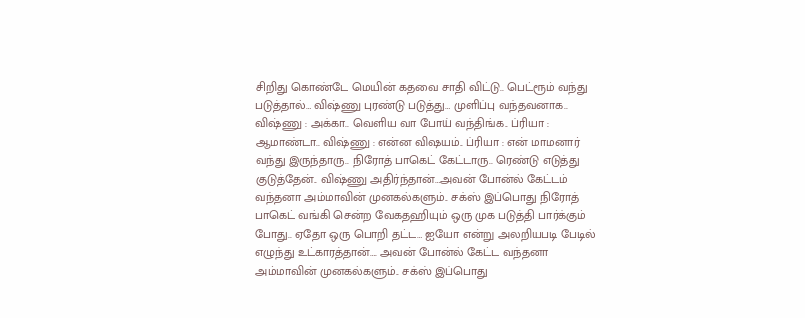சிறிது கொண்டே மெயின் கதவை சாதி விட்டு.. பெட்ரூம் வந்து படுத்தால்… விஷ்ணு புரண்டு படுத்து… முளிப்பு வந்தவனாக.. விஷ்ணு : அக்கா.. வெளிய வா போய் வந்திங்க.. ப்ரியா : ஆமாண்டா.. விஷ்ணு : என்ன விஷயம்.. ப்ரியா : என் மாமனார் வந்து இருந்தாரு.. நிரோத் பாகெட் கேட்டாரு.. ரெண்டு எடுத்து குடுத்தேன்.. விஷ்ணு அதிர்ந்தான்…அவன் போன்ல் கேட்டம் வந்தனா அம்மாவின் முனகல்களும்.. சக்ஸ் இப்பொது நிரோத் பாகெட் வங்கி சென்ற வேகதஹியும் ஒரு முக படுத்தி பார்க்கும் போது.. ஏதோ ஒரு பொறி தட்ட… ஐயோ என்று அலறியபடி பேடில் எழுந்து உட்காரத்தான்…. அவன் போன்ல் கேட்ட வந்தனா அம்மாவின் முனகல்களும்.. சக்ஸ் இப்பொது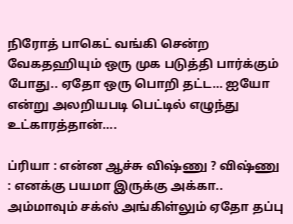நிரோத் பாகெட் வங்கி சென்ற வேகதஹியும் ஒரு முக படுத்தி பார்க்கும் போது.. ஏதோ ஒரு பொறி தட்ட… ஐயோ என்று அலறியபடி பெட்டில் எழுந்து உட்காரத்தான்….

ப்ரியா : என்ன ஆச்சு விஷ்ணு ? விஷ்ணு : எனக்கு பயமா இருக்கு அக்கா.. அம்மாவும் சக்ஸ் அங்கிள்லும் ஏதோ தப்பு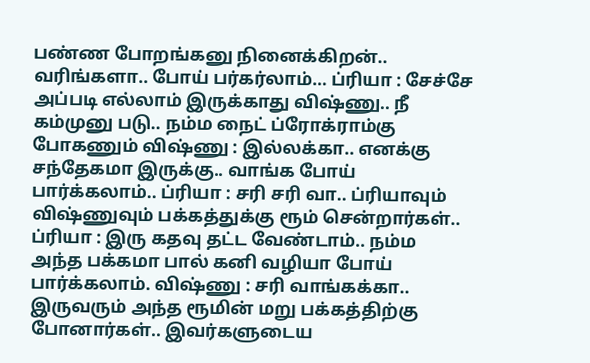பண்ண போறங்கனு நினைக்கிறன்.. வரிங்களா.. போய் பர்கர்லாம்… ப்ரியா : சேச்சே அப்படி எல்லாம் இருக்காது விஷ்ணு.. நீ கம்முனு படு.. நம்ம நைட் ப்ரோக்ராம்கு போகணும் விஷ்ணு : இல்லக்கா.. எனக்கு சந்தேகமா இருக்கு.. வாங்க போய் பார்க்கலாம்.. ப்ரியா : சரி சரி வா.. ப்ரியாவும் விஷ்ணுவும் பக்கத்துக்கு ரூம் சென்றார்கள்.. ப்ரியா : இரு கதவு தட்ட வேண்டாம்.. நம்ம அந்த பக்கமா பால் கனி வழியா போய் பார்க்கலாம். விஷ்ணு : சரி வாங்கக்கா.. இருவரும் அந்த ரூமின் மறு பக்கத்திற்கு போனார்கள்.. இவர்களுடைய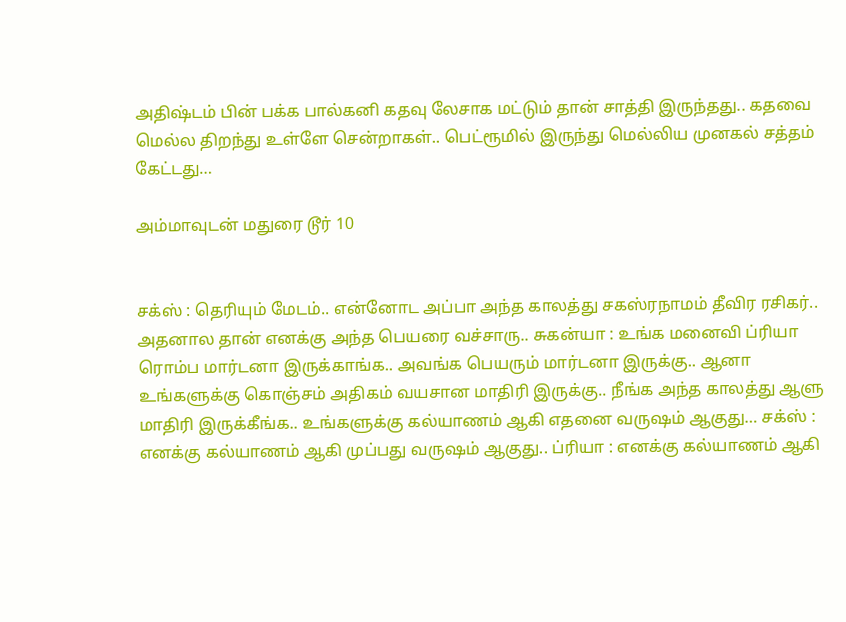அதிஷ்டம் பின் பக்க பால்கனி கதவு லேசாக மட்டும் தான் சாத்தி இருந்தது.. கதவை மெல்ல திறந்து உள்ளே சென்றாகள்.. பெட்ரூமில் இருந்து மெல்லிய முனகல் சத்தம் கேட்டது…

அம்மாவுடன் மதுரை டூர் 10


சக்ஸ் : தெரியும் மேடம்.. என்னோட அப்பா அந்த காலத்து சகஸ்ரநாமம் தீவிர ரசிகர்.. அதனால தான் எனக்கு அந்த பெயரை வச்சாரு.. சுகன்யா : உங்க மனைவி ப்ரியா ரொம்ப மார்டனா இருக்காங்க.. அவங்க பெயரும் மார்டனா இருக்கு.. ஆனா உங்களுக்கு கொஞ்சம் அதிகம் வயசான மாதிரி இருக்கு.. நீங்க அந்த காலத்து ஆளு மாதிரி இருக்கீங்க.. உங்களுக்கு கல்யாணம் ஆகி எதனை வருஷம் ஆகுது… சக்ஸ் : எனக்கு கல்யாணம் ஆகி முப்பது வருஷம் ஆகுது.. ப்ரியா : எனக்கு கல்யாணம் ஆகி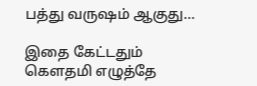பத்து வருஷம் ஆகுது…

இதை கேட்டதும் கௌதமி எழுத்தே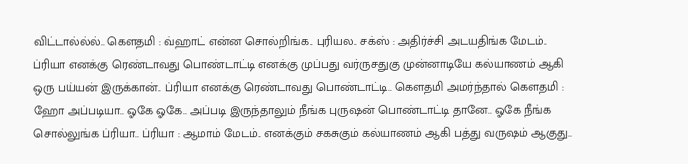விட்டால்ல்ல்.. கௌதமி : வ்ஹாட் என்ன சொல்றிங்க.. புரியல.. சக்ஸ் : அதிர்ச்சி அடயதிங்க மேடம்.. ப்ரியா எனக்கு ரெண்டாவது பொண்டாட்டி எனக்கு முப்பது வர்ருசதுகு முன்னாடியே கல்யாணம் ஆகி ஒரு பய்யன் இருக்கான்.. ப்ரியா எனக்கு ரெண்டாவது பொண்டாட்டி.. கௌதமி அமர்ந்தால் கௌதமி : ஹோ அப்படியா.. ஓகே ஓகே.. அப்படி இருந்தாலும் நீங்க புருஷன் பொண்டாட்டி தானே.. ஓகே நீங்க சொல்லுங்க ப்ரியா.. ப்ரியா : ஆமாம் மேடம்.. எனக்கும் சகசுகும் கல்யாணம் ஆகி பத்து வருஷம் ஆகுது..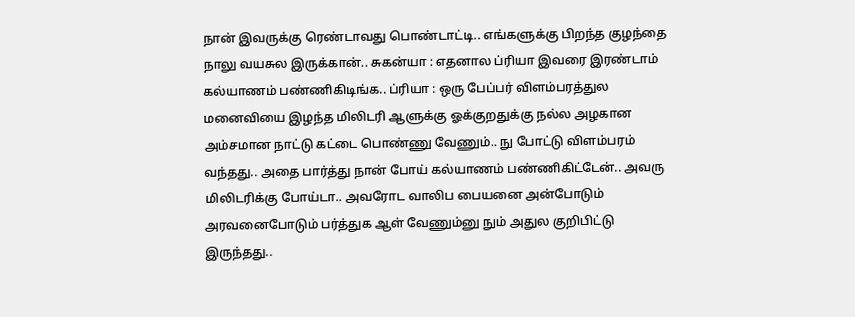நான் இவருக்கு ரெண்டாவது பொண்டாட்டி.. எங்களுக்கு பிறந்த குழந்தை நாலு வயசுல இருக்கான்.. சுகன்யா : எதனால ப்ரியா இவரை இரண்டாம் கல்யாணம் பண்ணிகிடிங்க.. ப்ரியா : ஒரு பேப்பர் விளம்பரத்துல மனைவியை இழந்த மிலிடரி ஆளுக்கு ஓக்குறதுக்கு நல்ல அழகான அம்சமான நாட்டு கட்டை பொண்ணு வேணும்.. நு போட்டு விளம்பரம் வந்தது.. அதை பார்த்து நான் போய் கல்யாணம் பண்ணிகிட்டேன்.. அவரு மிலிடரிக்கு போய்டா.. அவரோட வாலிப பையனை அன்போடும் அரவனைபோடும் பர்த்துக ஆள் வேணும்னு நும் அதுல குறிபிட்டு இருந்தது..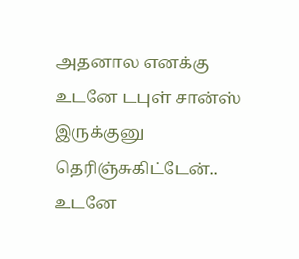அதனால எனக்கு உடனே டபுள் சான்ஸ் இருக்குனு தெரிஞ்சுகிட்டேன்.. உடனே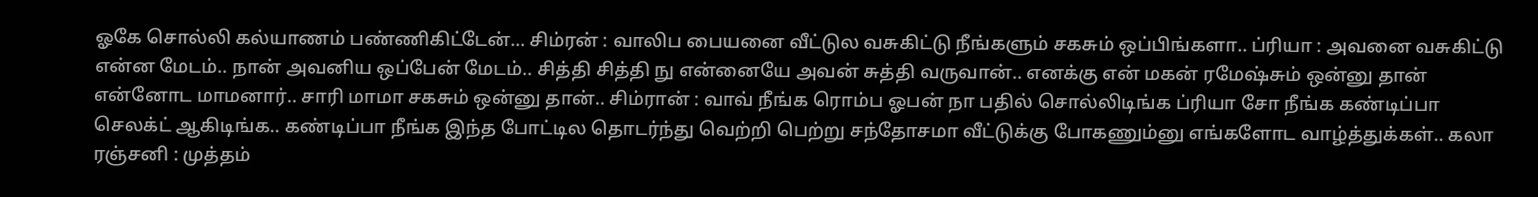ஓகே சொல்லி கல்யாணம் பண்ணிகிட்டேன்… சிம்ரன் : வாலிப பையனை வீட்டுல வசுகிட்டு நீங்களும் சகசும் ஒப்பிங்களா.. ப்ரியா : அவனை வசுகிட்டு என்ன மேடம்.. நான் அவனிய ஒப்பேன் மேடம்.. சித்தி சித்தி நு என்னையே அவன் சுத்தி வருவான்.. எனக்கு என் மகன் ரமேஷ்சும் ஒன்னு தான் என்னோட மாமனார்.. சாரி மாமா சகசும் ஒன்னு தான்.. சிம்ரான் : வாவ் நீங்க ரொம்ப ஓபன் நா பதில் சொல்லிடிங்க ப்ரியா சோ நீங்க கண்டிப்பா செலக்ட் ஆகிடிங்க.. கண்டிப்பா நீங்க இந்த போட்டில தொடர்ந்து வெற்றி பெற்று சந்தோசமா வீட்டுக்கு போகணும்னு எங்களோட வாழ்த்துக்கள்.. கலா ரஞ்சனி : முத்தம்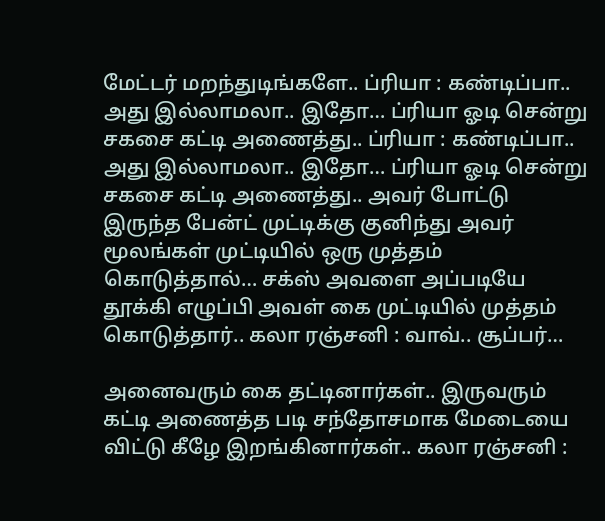மேட்டர் மறந்துடிங்களே.. ப்ரியா : கண்டிப்பா.. அது இல்லாமலா.. இதோ… ப்ரியா ஓடி சென்று சகசை கட்டி அணைத்து.. ப்ரியா : கண்டிப்பா.. அது இல்லாமலா.. இதோ… ப்ரியா ஓடி சென்று சகசை கட்டி அணைத்து.. அவர் போட்டு இருந்த பேன்ட் முட்டிக்கு குனிந்து அவர் மூலங்கள் முட்டியில் ஒரு முத்தம் கொடுத்தால்… சக்ஸ் அவளை அப்படியே தூக்கி எழுப்பி அவள் கை முட்டியில் முத்தம் கொடுத்தார்.. கலா ரஞ்சனி : வாவ்.. சூப்பர்…

அனைவரும் கை தட்டினார்கள்.. இருவரும் கட்டி அணைத்த படி சந்தோசமாக மேடையை விட்டு கீழே இறங்கினார்கள்.. கலா ரஞ்சனி :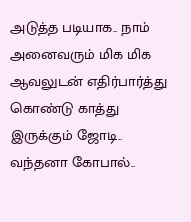அடுத்த படியாக.. நாம் அனைவரும் மிக மிக ஆவலுடன் எதிர்பார்த்து கொண்டு காத்து இருக்கும் ஜோடி.. வந்தனா கோபால்..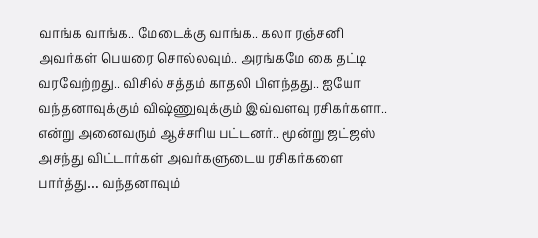வாங்க வாங்க.. மேடைக்கு வாங்க.. கலா ரஞ்சனி அவர்கள் பெயரை சொல்லவும்.. அரங்கமே கை தட்டி வரவேற்றது.. விசில் சத்தம் காதலி பிளந்தது.. ஐயோ வந்தனாவுக்கும் விஷ்ணுவுக்கும் இவ்வளவு ரசிகர்களா.. என்று அனைவரும் ஆச்சரிய பட்டனர்.. மூன்று ஜட்ஜஸ் அசந்து விட்டார்கள் அவர்களுடைய ரசிகர்களை பார்த்து… வந்தனாவும்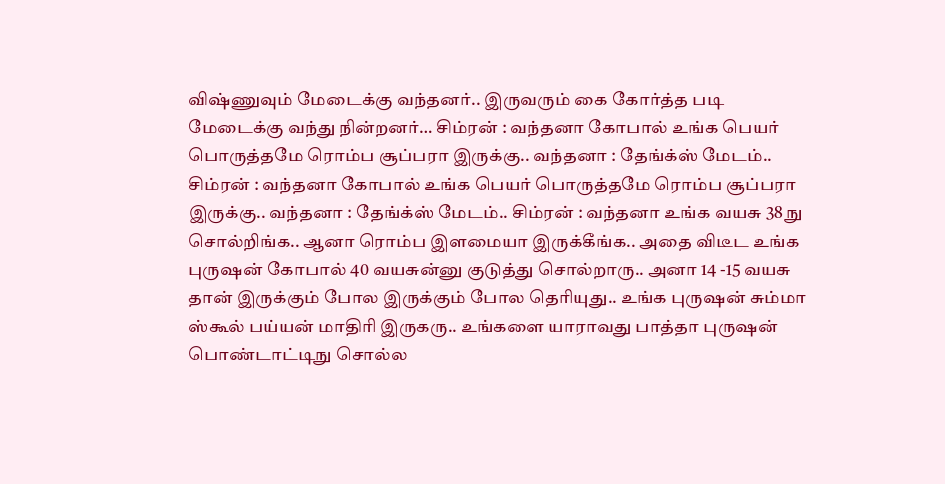விஷ்ணுவும் மேடைக்கு வந்தனர்.. இருவரும் கை கோர்த்த படி மேடைக்கு வந்து நின்றனர்… சிம்ரன் : வந்தனா கோபால் உங்க பெயர் பொருத்தமே ரொம்ப சூப்பரா இருக்கு.. வந்தனா : தேங்க்ஸ் மேடம்.. சிம்ரன் : வந்தனா கோபால் உங்க பெயர் பொருத்தமே ரொம்ப சூப்பரா இருக்கு.. வந்தனா : தேங்க்ஸ் மேடம்.. சிம்ரன் : வந்தனா உங்க வயசு 38 நு சொல்றிங்க.. ஆனா ரொம்ப இளமையா இருக்கீங்க.. அதை விடீட உங்க புருஷன் கோபால் 40 வயசுன்னு குடுத்து சொல்றாரு.. அனா 14 -15 வயசு தான் இருக்கும் போல இருக்கும் போல தெரியுது.. உங்க புருஷன் சும்மா ஸ்கூல் பய்யன் மாதிரி இருகரு.. உங்களை யாராவது பாத்தா புருஷன் பொண்டாட்டிநு சொல்ல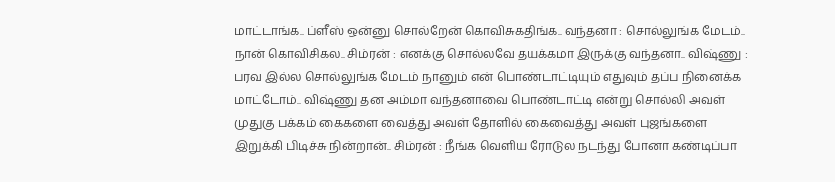மாட்டாங்க.. ப்ளீஸ் ஒன்னு சொல்றேன் கொவிசுகதிங்க.. வந்தனா : சொல்லுங்க மேடம்.. நான் கொவிசிகல.. சிம்ரன் : எனக்கு சொல்லவே தயக்கமா இருக்கு வந்தனா.. விஷ்ணு : பரவ இல்ல சொல்லுங்க மேடம் நானும் என் பொண்டாட்டியும் எதுவும் தப்ப நினைக்க மாட்டோம்.. விஷ்ணு தன அம்மா வந்தனாவை பொண்டாட்டி என்று சொல்லி அவள் முதுகு பக்கம் கைகளை வைத்து அவள் தோளில் கைவைத்து அவள் புஜங்களை இறுக்கி பிடிச்சு நின்றான்.. சிம்ரன் : நீங்க வெளிய ரோடுல நடந்து போனா கண்டிப்பா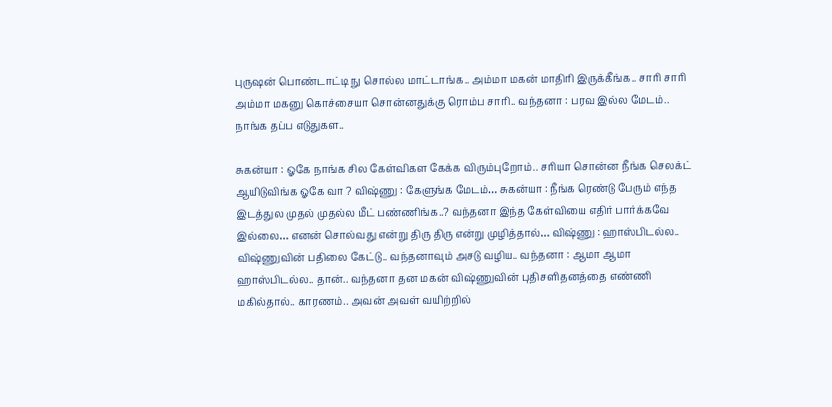புருஷன் பொண்டாட்டி நு சொல்ல மாட்டாங்க.. அம்மா மகன் மாதிரி இருக்கீங்க.. சாரி சாரி அம்மா மகனு கொச்சையா சொன்னதுக்கு ரொம்ப சாரி.. வந்தனா : பரவ இல்ல மேடம்.. நாங்க தப்ப எடுதுகள..

சுகன்யா : ஓகே நாங்க சில கேள்விகள கேக்க விரும்புறோம்.. சரியா சொன்ன நீங்க செலக்ட் ஆயிடுவிங்க ஓகே வா ? விஷ்ணு : கேளுங்க மேடம்… சுகன்யா : நீங்க ரெண்டு பேரும் எந்த இடத்துல முதல் முதல்ல மீட் பண்ணிங்க..? வந்தனா இந்த கேள்வியை எதிர் பார்க்கவே இல்லை… எனன் சொல்வது என்று திரு திரு என்று முழித்தால்… விஷ்ணு : ஹாஸ்பிடல்ல.. விஷ்ணுவின் பதிலை கேட்டு.. வந்தனாவும் அசடு வழிய.. வந்தனா : ஆமா ஆமா ஹாஸ்பிடல்ல.. தான்.. வந்தனா தன மகன் விஷ்ணுவின் புதிசளிதனத்தை எண்ணி மகில்தால்.. காரணம்.. அவன் அவள் வயிற்றில்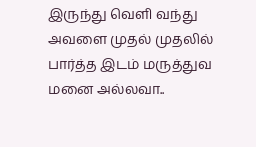இருந்து வெளி வந்து அவளை முதல் முதலில் பார்த்த இடம் மருத்துவ மனை அல்லவா..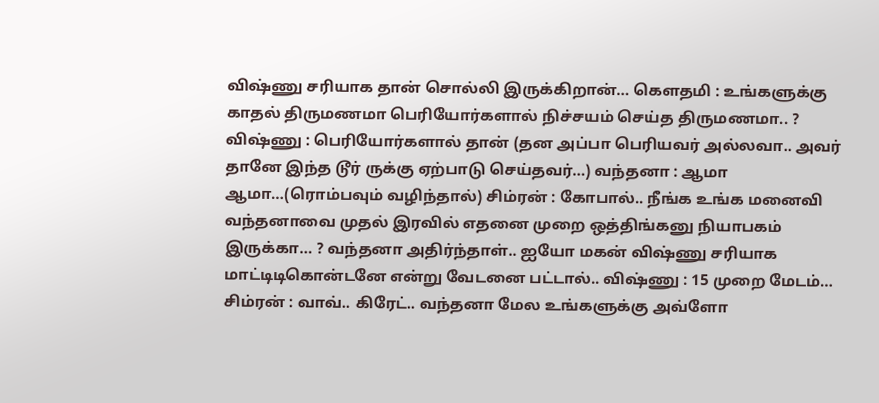விஷ்ணு சரியாக தான் சொல்லி இருக்கிறான்… கௌதமி : உங்களுக்கு காதல் திருமணமா பெரியோர்களால் நிச்சயம் செய்த திருமணமா.. ? விஷ்ணு : பெரியோர்களால் தான் (தன அப்பா பெரியவர் அல்லவா.. அவர் தானே இந்த டூர் ருக்கு ஏற்பாடு செய்தவர்…) வந்தனா : ஆமா ஆமா…(ரொம்பவும் வழிந்தால்) சிம்ரன் : கோபால்.. நீங்க உங்க மனைவி வந்தனாவை முதல் இரவில் எதனை முறை ஒத்திங்கனு நியாபகம் இருக்கா… ? வந்தனா அதிர்ந்தாள்.. ஐயோ மகன் விஷ்ணு சரியாக மாட்டிடிகொன்டனே என்று வேடனை பட்டால்.. விஷ்ணு : 15 முறை மேடம்… சிம்ரன் : வாவ்.. கிரேட்.. வந்தனா மேல உங்களுக்கு அவ்ளோ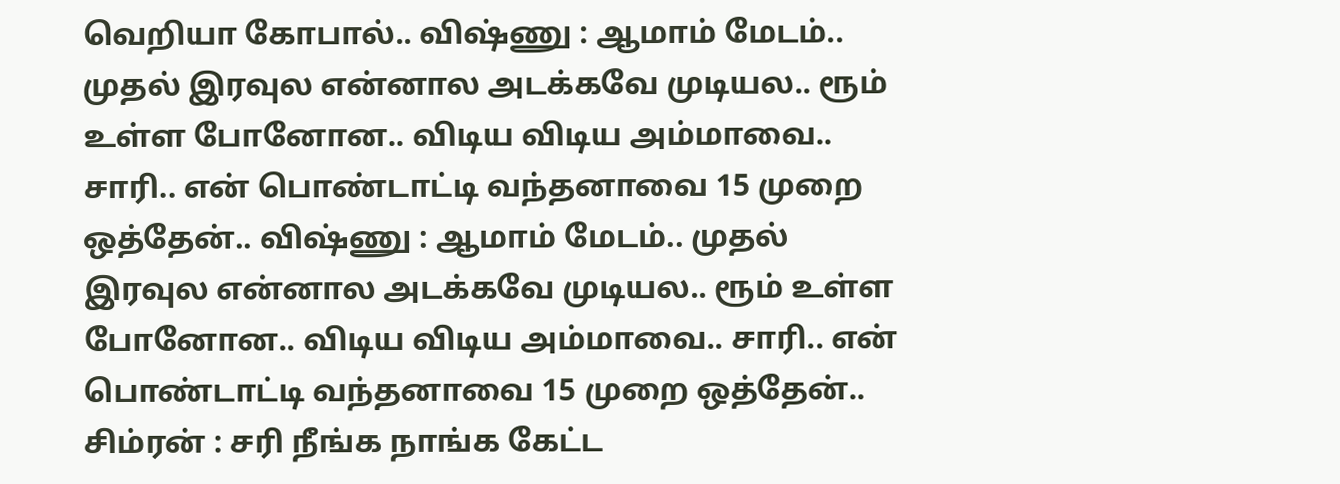வெறியா கோபால்.. விஷ்ணு : ஆமாம் மேடம்.. முதல் இரவுல என்னால அடக்கவே முடியல.. ரூம் உள்ள போனோன.. விடிய விடிய அம்மாவை.. சாரி.. என் பொண்டாட்டி வந்தனாவை 15 முறை ஒத்தேன்.. விஷ்ணு : ஆமாம் மேடம்.. முதல் இரவுல என்னால அடக்கவே முடியல.. ரூம் உள்ள போனோன.. விடிய விடிய அம்மாவை.. சாரி.. என் பொண்டாட்டி வந்தனாவை 15 முறை ஒத்தேன்.. சிம்ரன் : சரி நீங்க நாங்க கேட்ட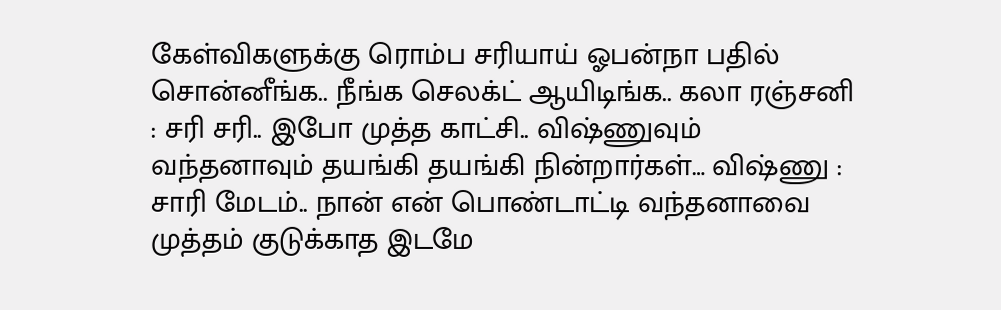கேள்விகளுக்கு ரொம்ப சரியாய் ஓபன்நா பதில் சொன்னீங்க.. நீங்க செலக்ட் ஆயிடிங்க.. கலா ரஞ்சனி : சரி சரி.. இபோ முத்த காட்சி.. விஷ்ணுவும் வந்தனாவும் தயங்கி தயங்கி நின்றார்கள்… விஷ்ணு : சாரி மேடம்.. நான் என் பொண்டாட்டி வந்தனாவை முத்தம் குடுக்காத இடமே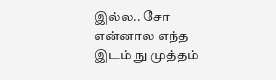இல்ல.. சோ என்னால எந்த இடம் நு முத்தம்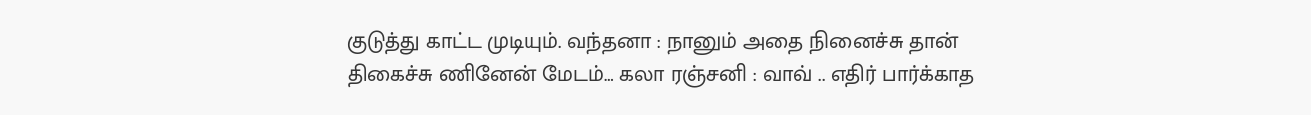குடுத்து காட்ட முடியும். வந்தனா : நானும் அதை நினைச்சு தான் திகைச்சு ணினேன் மேடம்… கலா ரஞ்சனி : வாவ் .. எதிர் பார்க்காத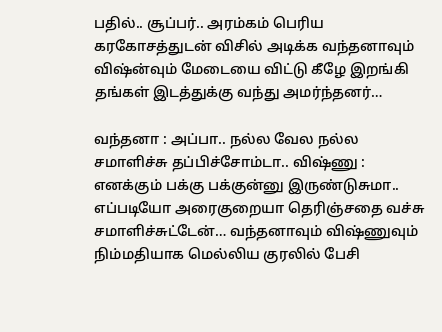பதில்.. சூப்பர்.. அரம்கம் பெரிய கரகோசத்துடன் விசில் அடிக்க வந்தனாவும் விஷ்ன்வும் மேடையை விட்டு கீழே இறங்கி தங்கள் இடத்துக்கு வந்து அமர்ந்தனர்…

வந்தனா : அப்பா.. நல்ல வேல நல்ல சமாளிச்சு தப்பிச்சோம்டா.. விஷ்ணு : எனக்கும் பக்கு பக்குன்னு இருண்டுசுமா.. எப்படியோ அரைகுறையா தெரிஞ்சதை வச்சு சமாளிச்சுட்டேன்… வந்தனாவும் விஷ்ணுவும் நிம்மதியாக மெல்லிய குரலில் பேசி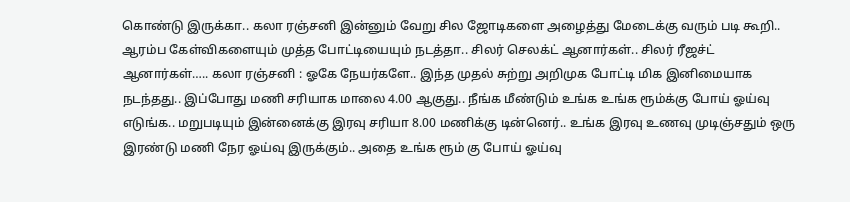கொண்டு இருக்கா.. கலா ரஞ்சனி இன்னும் வேறு சில ஜோடிகளை அழைத்து மேடைக்கு வரும் படி கூறி.. ஆரம்ப கேள்விகளையும் முத்த போட்டியையும் நடத்தா.. சிலர் செலக்ட் ஆனார்கள்.. சிலர் ரீஜச்ட் ஆனார்கள்….. கலா ரஞ்சனி : ஓகே நேயர்களே.. இந்த முதல் சுற்று அறிமுக போட்டி மிக இனிமையாக நடந்தது.. இப்போது மணி சரியாக மாலை 4.00 ஆகுது.. நீங்க மீண்டும் உங்க உங்க ரூம்க்கு போய் ஓய்வு எடுங்க.. மறுபடியும் இன்னைக்கு இரவு சரியா 8.00 மணிக்கு டின்னெர்.. உங்க இரவு உணவு முடிஞ்சதும் ஒரு இரண்டு மணி நேர ஓய்வு இருக்கும்.. அதை உங்க ரூம் கு போய் ஓய்வு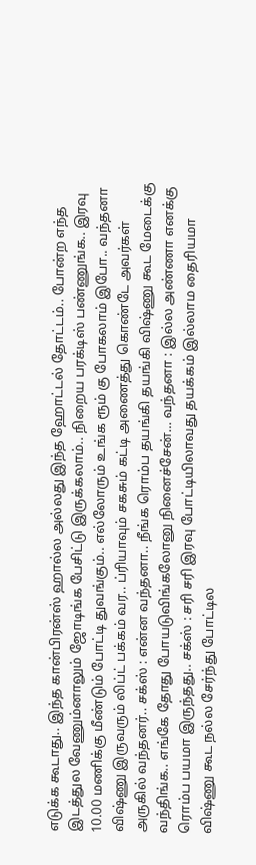எடுக்க கூடாது.. இந்த கான்பிரன்ஸ் ஹால்ல அல்லது இந்த ஹோட்டல் தோட்டம்.. போன்ற எந்த இடத்துல வேணும்னாலும் ஜோடிங்க பேசிட்டு இருக்கலாம்.. நிறைய பரக்டிஸ் பண்ணுங்க.. இரவு 10.00 மணிக்கு மீண்டும் போட்டி துவங்கும்.. எல்லோரும் உங்க ரூம் கு போகலாம் இபோ.. வந்தனா விஷ்ணு இருவரும் லிப்ட் பக்கம் வர.. ப்ரியாவும் சகசும் கட்டி அணைத்து கொண்டே அவர்கள் அருகில் வந்தனர்.. சக்ஸ் : என்ன வந்தனா.. நீங்க ரொம்ப தயங்கி தயங்கி விஷ்ணு கூட மேடைக்கு வந்திங்க.. எங்கே தோது போயடுவிங்கலோனு நினைச்சேன்… வந்தனா : இல்ல அண்ணா எனக்கு ரொம்ப பயமா இருந்தது.. சக்ஸ் : சரி சரி இரவு போட்டியிலாவது தயக்கம் இல்லாம தைரியமா விஷ்ணு கூட நல்ல சேர்ந்து போட்டில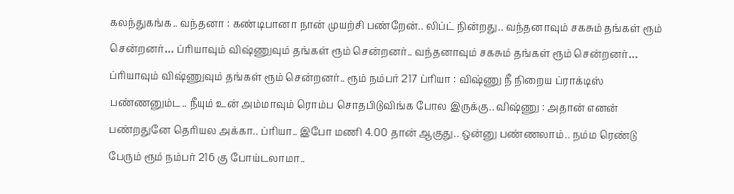கலந்துகங்க.. வந்தனா : கண்டிபானா நான் முயற்சி பண்றேன்.. லிப்ட் நின்றது.. வந்தனாவும் சகசும் தங்கள் ரூம் சென்றனர்… ப்ரியாவும் விஷ்ணுவும் தங்கள் ரூம் சென்றனர்.. வந்தனாவும் சகசும் தங்கள் ரூம் சென்றனர்… ப்ரியாவும் விஷ்ணுவும் தங்கள் ரூம் சென்றனர்.. ரூம் நம்பர் 217 ப்ரியா : விஷ்ணு நீ நிறைய ப்ராக்டிஸ் பண்ணனும்ட.. நீயும் உன் அம்மாவும் ரொம்ப சொதபிடுவிங்க போல இருக்கு.. விஷ்ணு : அதான் எனன் பண்றதுனே தெரியல அக்கா.. ப்ரியா.. இபோ மணி 4.00 தான் ஆகுது.. ஒன்னு பண்ணலாம்.. நம்ம ரெண்டு பேரும் ரூம் நம்பர் 216 கு போய்டலாமா..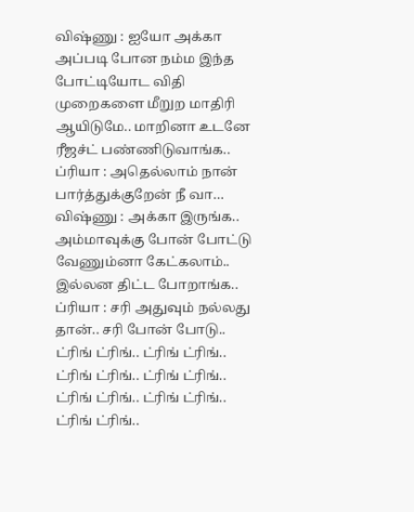விஷ்ணு : ஐயோ அக்கா அப்படி போன நம்ம இந்த போட்டியோட விதி முறைகளை மீறுற மாதிரி ஆயிடுமே.. மாறினா உடனே ரீஜச்ட் பண்ணிடுவாங்க.. ப்ரியா : அதெல்லாம் நான் பார்த்துக்குறேன் நீ வா… விஷ்ணு : அக்கா இருங்க.. அம்மாவுக்கு போன் போட்டு வேணும்னா கேட்கலாம்.. இல்லன திட்ட போறாங்க.. ப்ரியா : சரி அதுவும் நல்லது தான்.. சரி போன் போடு.. ட்ரிங் ட்ரிங்.. ட்ரிங் ட்ரிங்.. ட்ரிங் ட்ரிங்.. ட்ரிங் ட்ரிங்.. ட்ரிங் ட்ரிங்.. ட்ரிங் ட்ரிங்.. ட்ரிங் ட்ரிங்..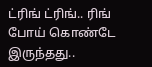ட்ரிங் ட்ரிங்.. ரிங் போய் கொண்டே இருந்தது..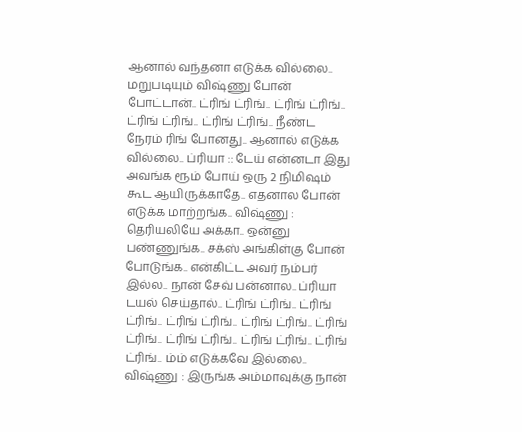ஆனால் வந்தனா எடுக்க வில்லை.. மறுபடியும் விஷ்ணு போன் போட்டான்.. ட்ரிங் ட்ரிங்.. ட்ரிங் ட்ரிங்.. ட்ரிங் ட்ரிங்.. ட்ரிங் ட்ரிங்.. நீண்ட நேரம் ரிங் போனது.. ஆனால் எடுக்க வில்லை.. ப்ரியா :: டேய் என்னடா இது அவங்க ரூம் போய் ஒரு 2 நிமிஷம் கூட ஆயிருக்காதே.. எதனால போன் எடுக்க மாற்றங்க.. விஷ்ணு : தெரியலியே அக்கா.. ஒன்னு பண்ணுங்க.. சக்ஸ் அங்கிள்கு போன் போடுங்க.. என்கிட்ட அவர் நம்பர் இல்ல.. நான் சேவ் பன்னால.. ப்ரியா டயல் செய்தால்.. ட்ரிங் ட்ரிங்.. ட்ரிங் ட்ரிங்.. ட்ரிங் ட்ரிங்.. ட்ரிங் ட்ரிங்.. ட்ரிங் ட்ரிங்.. ட்ரிங் ட்ரிங்.. ட்ரிங் ட்ரிங்.. ட்ரிங் ட்ரிங்.. ம்ம் எடுக்கவே இல்லை.. விஷ்ணு : இருங்க அம்மாவுக்கு நான்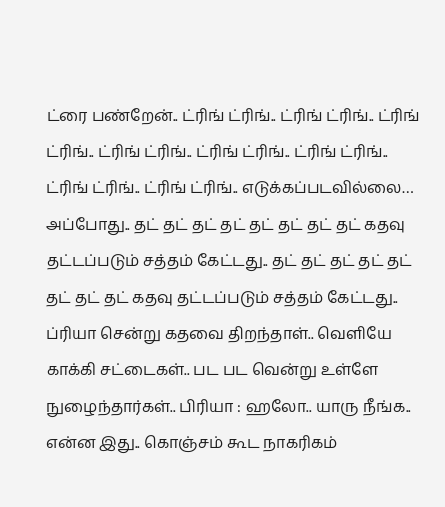ட்ரை பண்றேன்.. ட்ரிங் ட்ரிங்.. ட்ரிங் ட்ரிங்.. ட்ரிங் ட்ரிங்.. ட்ரிங் ட்ரிங்.. ட்ரிங் ட்ரிங்.. ட்ரிங் ட்ரிங்.. ட்ரிங் ட்ரிங்.. ட்ரிங் ட்ரிங்.. எடுக்கப்படவில்லை… அப்போது.. தட் தட் தட் தட் தட் தட் தட் தட் கதவு தட்டப்படும் சத்தம் கேட்டது.. தட் தட் தட் தட் தட் தட் தட் தட் கதவு தட்டப்படும் சத்தம் கேட்டது.. ப்ரியா சென்று கதவை திறந்தாள்.. வெளியே காக்கி சட்டைகள்.. பட பட வென்று உள்ளே நுழைந்தார்கள்.. பிரியா : ஹலோ.. யாரு நீங்க.. என்ன இது.. கொஞ்சம் கூட நாகரிகம்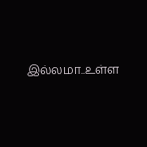இல்லமா..உள்ள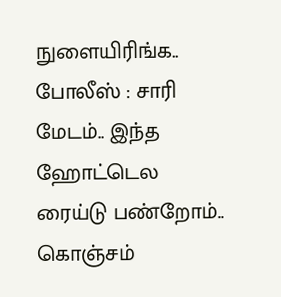நுளையிரிங்க.. போலீஸ் : சாரி மேடம்.. இந்த ஹோட்டெல ரைய்டு பண்றோம்.. கொஞ்சம்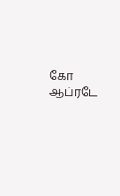கோ ஆப்ரடே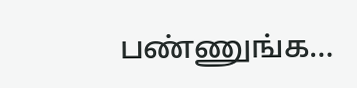பண்ணுங்க…